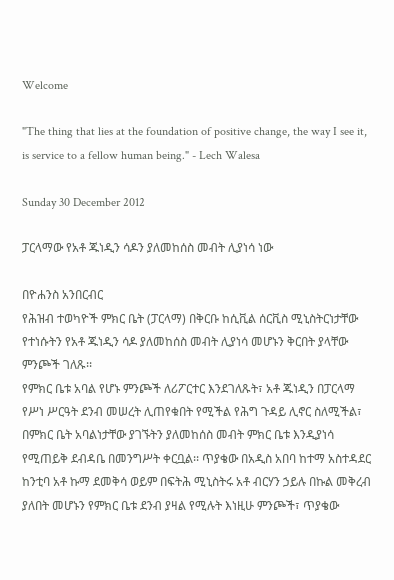Welcome

"The thing that lies at the foundation of positive change, the way I see it, is service to a fellow human being." - Lech Walesa

Sunday 30 December 2012

ፓርላማው የአቶ ጁነዲን ሳዶን ያለመከሰስ መብት ሊያነሳ ነው

በዮሐንስ አንበርብር
የሕዝብ ተወካዮች ምክር ቤት (ፓርላማ) በቅርቡ ከሲቪል ሰርቪስ ሚኒስትርነታቸው የተነሱትን የአቶ ጁነዲን ሳዶ ያለመከሰስ መብት ሊያነሳ መሆኑን ቅርበት ያላቸው ምንጮች ገለጹ፡፡
የምክር ቤቱ አባል የሆኑ ምንጮች ለሪፖርተር እንደገለጹት፣ አቶ ጁነዲን በፓርላማ የሥነ ሥርዓት ደንብ መሠረት ሊጠየቁበት የሚችል የሕግ ጉዳይ ሊኖር ስለሚችል፣ በምክር ቤት አባልነታቸው ያገኙትን ያለመከሰስ መብት ምክር ቤቱ እንዲያነሳ የሚጠይቅ ደብዳቤ በመንግሥት ቀርቧል፡፡ ጥያቄው በአዲስ አበባ ከተማ አስተዳደር ከንቲባ አቶ ኩማ ደመቅሳ ወይም በፍትሕ ሚኒስትሩ አቶ ብርሃን ኃይሉ በኩል መቅረብ ያለበት መሆኑን የምክር ቤቱ ደንብ ያዛል የሚሉት እነዚሁ ምንጮች፣ ጥያቄው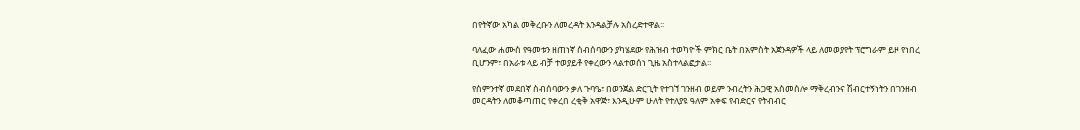በየትኛው አካል መቅረቡን ለመረዳት እንዳልቻሉ አስረድተዋል፡፡

ባለፈው ሐሙስ የዓመቱን ዘጠነኛ ስብሰባውን ያካሄደው የሕዝብ ተወካዮች ምክር ቤት በአምስት አጀንዳዎች ላይ ለመወያየት ፕሮግራም ይዞ የነበረ ቢሆንም፣ በአራቱ ላይ ብቻ ተወያይቶ የቀረውን ላልተወሰነ ጊዜ አስተላልፎታል፡፡

የስምንተኛ መደበኛ ስብሰባውን ቃለ ጉባዔ፣ በወንጀል ድርጊት የተገኘ ገንዘብ ወይም ንብረትን ሕጋዊ አስመስሎ ማቅረብንና ሽብርተኝነትን በገንዘብ መርዳትን ለመቆጣጠር የቀረበ ረቂቅ አዋጅ፣ እንዲሁም ሁለት የተለያዩ ዓለም አቀፍ የብድርና የትብብር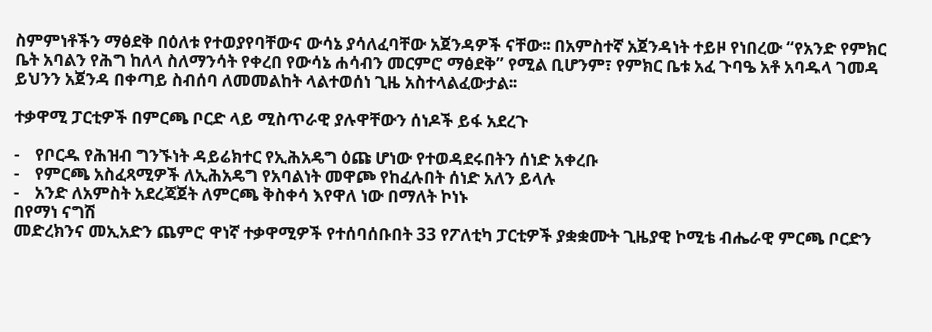ስምምነቶችን ማፅደቅ በዕለቱ የተወያየባቸውና ውሳኔ ያሳለፈባቸው አጀንዳዎች ናቸው፡፡ በአምስተኛ አጀንዳነት ተይዞ የነበረው “የአንድ የምክር ቤት አባልን የሕግ ከለላ ስለማንሳት የቀረበ የውሳኔ ሐሳብን መርምሮ ማፅደቅ” የሚል ቢሆንም፣ የምክር ቤቱ አፈ ጉባዔ አቶ አባዱላ ገመዳ ይህንን አጀንዳ በቀጣይ ስብሰባ ለመመልከት ላልተወሰነ ጊዜ አስተላልፈውታል፡፡

ተቃዋሚ ፓርቲዎች በምርጫ ቦርድ ላይ ሚስጥራዊ ያሉዋቸውን ሰነዶች ይፋ አደረጉ

-    የቦርዱ የሕዝብ ግንኙነት ዳይሬክተር የኢሕአዴግ ዕጩ ሆነው የተወዳደሩበትን ሰነድ አቀረቡ
-    የምርጫ አስፈጻሚዎች ለኢሕአዴግ የአባልነት መዋጮ የከፈሉበት ሰነድ አለን ይላሉ
-    አንድ ለአምስት አደረጃጀት ለምርጫ ቅስቀሳ እየዋለ ነው በማለት ኮነኑ
በየማነ ናግሽ
መድረክንና መኢአድን ጨምሮ ዋነኛ ተቃዋሚዎች የተሰባሰቡበት 33 የፖለቲካ ፓርቲዎች ያቋቋሙት ጊዜያዊ ኮሚቴ ብሔራዊ ምርጫ ቦርድን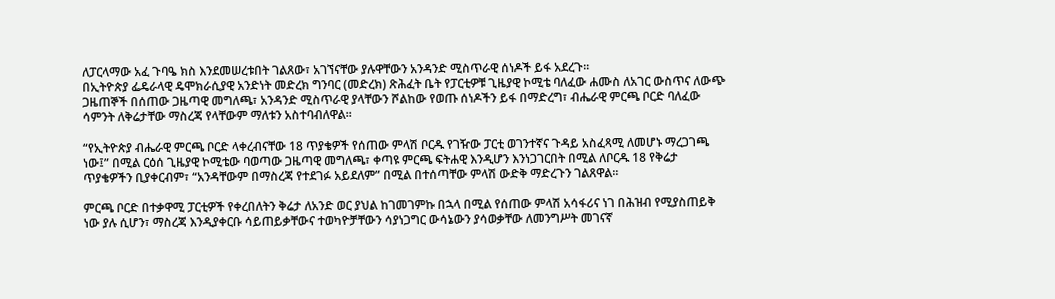ለፓርላማው አፈ ጉባዔ ክስ እንደመሠረቱበት ገልጸው፣ አገኘናቸው ያሉዋቸውን አንዳንድ ሚስጥራዊ ሰነዶች ይፋ አደረጉ፡፡
በኢትዮጵያ ፌዴራላዊ ዴሞክራሲያዊ አንድነት መድረክ ግንባር (መድረክ) ጽሕፈት ቤት የፓርቲዎቹ ጊዜያዊ ኮሚቴ ባለፈው ሐሙስ ለአገር ውስጥና ለውጭ ጋዜጠኞች በሰጠው ጋዜጣዊ መግለጫ፣ አንዳንድ ሚስጥራዊ ያላቸውን ሾልከው የወጡ ሰነዶችን ይፋ በማድረግ፣ ብሔራዊ ምርጫ ቦርድ ባለፈው ሳምንት ለቅሬታቸው ማስረጃ የላቸውም ማለቱን አስተባብለዋል፡፡

“የኢትዮጵያ ብሔራዊ ምርጫ ቦርድ ላቀረብናቸው 18 ጥያቄዎች የሰጠው ምላሽ ቦርዱ የገዥው ፓርቲ ወገንተኛና ጉዳይ አስፈጻሚ ለመሆኑ ማረጋገጫ ነው፤” በሚል ርዕሰ ጊዜያዊ ኮሚቴው ባወጣው ጋዜጣዊ መግለጫ፣ ቀጣዩ ምርጫ ፍትሐዊ እንዲሆን እንነጋገርበት በሚል ለቦርዱ 18 የቅሬታ ጥያቄዎችን ቢያቀርብም፣ “አንዳቸውም በማስረጃ የተደገፉ አይደለም” በሚል በተሰጣቸው ምላሽ ውድቅ ማድረጉን ገልጸዋል፡፡

ምርጫ ቦርድ በተቃዋሚ ፓርቲዎች የቀረበለትን ቅሬታ ለአንድ ወር ያህል ከገመገምኩ በኋላ በሚል የሰጠው ምላሽ አሳፋሪና ነገ በሕዝብ የሚያስጠይቅ ነው ያሉ ሲሆን፣ ማስረጃ እንዲያቀርቡ ሳይጠይቃቸውና ተወካዮቻቸውን ሳያነጋግር ውሳኔውን ያሳወቃቸው ለመንግሥት መገናኛ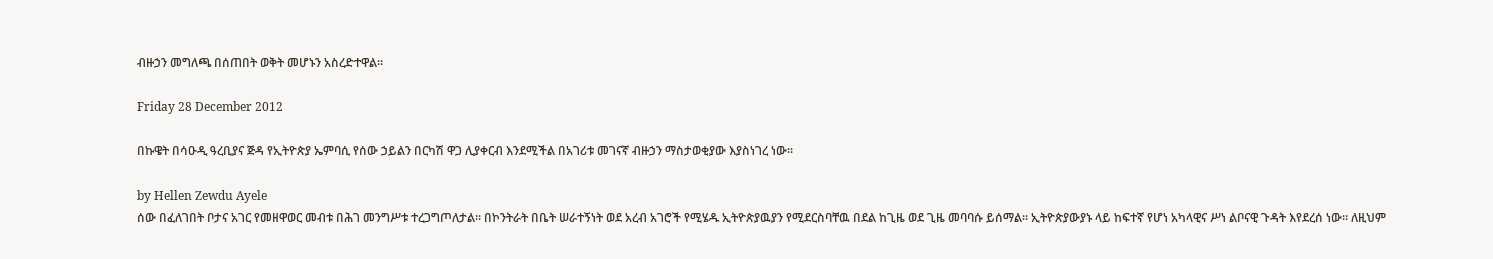ብዙኃን መግለጫ በሰጠበት ወቅት መሆኑን አስረድተዋል፡፡

Friday 28 December 2012

በኩዌት በሳዑዲ ዓረቢያና ጅዳ የኢትዮጵያ ኤምባሲ የሰው ኃይልን በርካሽ ዋጋ ሊያቀርብ እንደሚችል በአገሪቱ መገናኛ ብዙኃን ማስታወቂያው እያስነገረ ነው፡፡

by Hellen Zewdu Ayele
ሰው በፈለገበት ቦታና አገር የመዘዋወር መብቱ በሕገ መንግሥቱ ተረጋግጦለታል፡፡ በኮንትራት በቤት ሠራተኝነት ወደ አረብ አገሮች የሚሄዱ ኢትዮጵያዉያን የሚደርስባቸዉ በደል ከጊዜ ወደ ጊዜ መባባሱ ይሰማል። ኢትዮጵያውያኑ ላይ ከፍተኛ የሆነ አካላዊና ሥነ ልቦናዊ ጉዳት እየደረሰ ነው። ለዚህም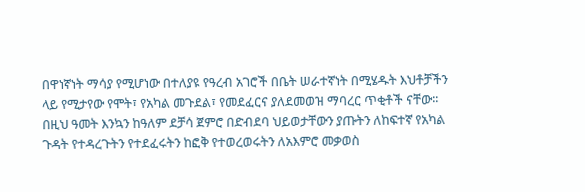በዋነኛነት ማሳያ የሚሆነው በተለያዩ የዓረብ አገሮች በቤት ሠራተኛነት በሚሄዱት እህቶቻችን ላይ የሚታየው የሞት፣ የአካል መጉደል፣ የመደፈርና ያለደመወዝ ማባረር ጥቂቶች ናቸው፡፡ በዚህ ዓመት እንኳን ከዓለም ደቻሳ ጀምሮ በድብደባ ህይወታቸውን ያጡትን ለከፍተኛ የአካል ጉዳት የተዳረጉትን የተደፈሩትን ከፎቅ የተወረወሩትን ለአእምሮ መቃወስ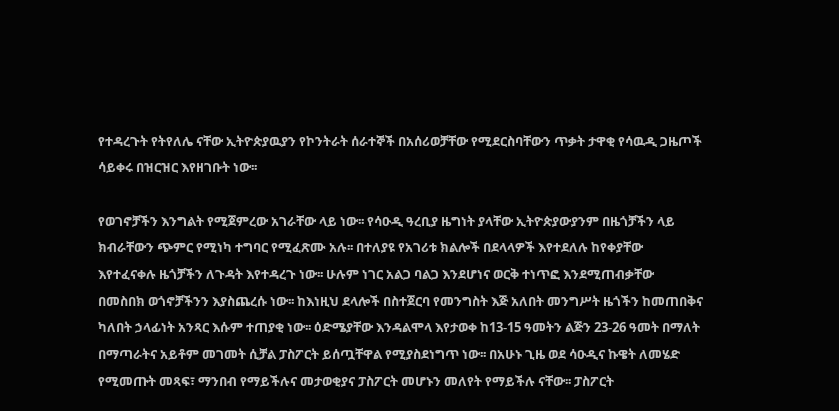የተዳረጉት የትየለሌ ናቸው ኢትዮጵያዉያን የኮንትራት ሰራተኞች በአሰሪወቻቸው የሚደርስባቸውን ጥቃት ታዋቂ የሳዉዲ ጋዜጦች ሳይቀሩ በዝርዝር እየዘገቡት ነው፡፡

የወገኖቻችን እንግልት የሚጀምረው አገራቸው ላይ ነው፡፡ የሳዑዲ ዓረቢያ ዜግነት ያላቸው ኢትዮጵያውያንም በዜጎቻችን ላይ ክብራቸውን ጭምር የሚነካ ተግባር የሚፈጽሙ አሉ፡፡ በተለያዩ የአገሪቱ ክልሎች በደላላዎች እየተደለሉ ከየቀያቸው እየተፈናቀሉ ዜጎቻችን ለጉዳት እየተዳረጉ ነው፡፡ ሁሉም ነገር አልጋ ባልጋ እንደሆነና ወርቅ ተነጥፎ እንደሚጠብቃቸው በመስበክ ወጎኖቻችንን እያስጨረሱ ነው፡፡ ከእነዚህ ደላሎች በስተጀርባ የመንግስት እጅ አለበት መንግሥት ዜጎችን ከመጠበቅና ካለበት ኃላፊነት አንጻር እሱም ተጠያቂ ነው፡፡ ዕድሜያቸው እንዳልሞላ እየታወቀ ከ13-15 ዓመትን ልጅን 23-26 ዓመት በማለት በማጣራትና አይቶም መገመት ሲቻል ፓስፖርት ይሰጧቸዋል የሚያስደነግጥ ነው፡፡ በአሁኑ ጊዜ ወደ ሳዑዲና ኩዌት ለመሄድ የሚመጡት መጻፍ፣ ማንበብ የማይችሉና መታወቂያና ፓስፖርት መሆኑን መለየት የማይችሉ ናቸው፡፡ ፓስፖርት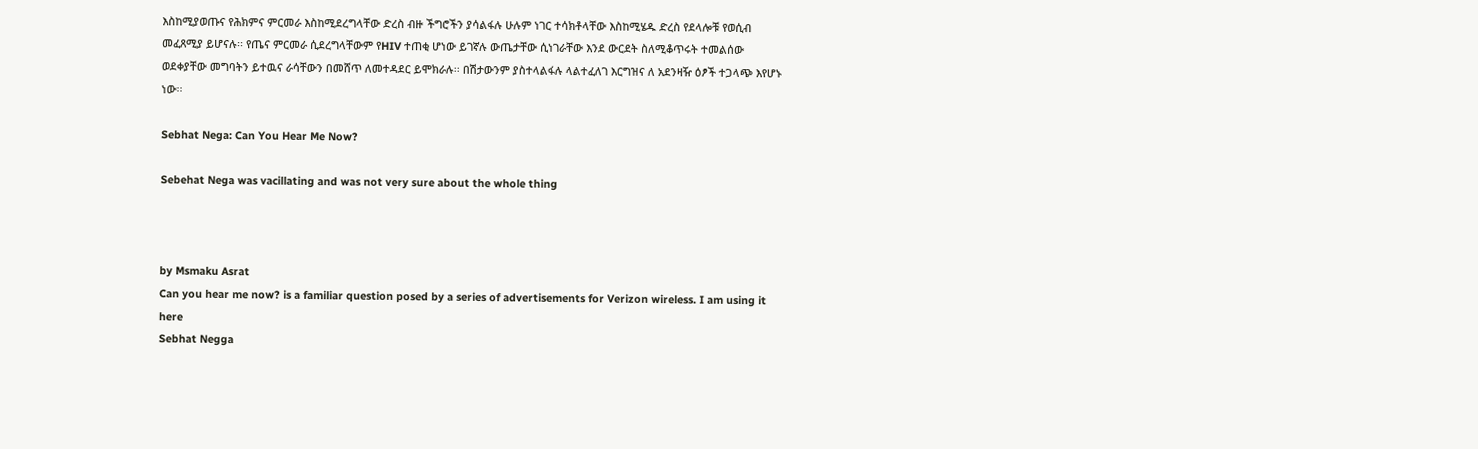እስከሚያወጡና የሕክምና ምርመራ እስከሚደረግላቸው ድረስ ብዙ ችግሮችን ያሳልፋሉ ሁሉም ነገር ተሳክቶላቸው እስከሚሄዱ ድረስ የደላሎቹ የወሲብ መፈጸሚያ ይሆናሉ፡፡ የጤና ምርመራ ሲደረግላቸውም የHIV ተጠቂ ሆነው ይገኛሉ ውጤታቸው ሲነገራቸው እንደ ውርደት ስለሚቆጥሩት ተመልሰው ወደቀያቸው መግባትን ይተዉና ራሳቸውን በመሸጥ ለመተዳደር ይሞክራሉ፡፡ በሽታውንም ያስተላልፋሉ ላልተፈለገ እርግዝና ለ አደንዛዥ ዕፆች ተጋላጭ እየሆኑ ነው፡፡

Sebhat Nega: Can You Hear Me Now?

Sebehat Nega was vacillating and was not very sure about the whole thing



by Msmaku Asrat
Can you hear me now? is a familiar question posed by a series of advertisements for Verizon wireless. I am using it here
Sebhat Negga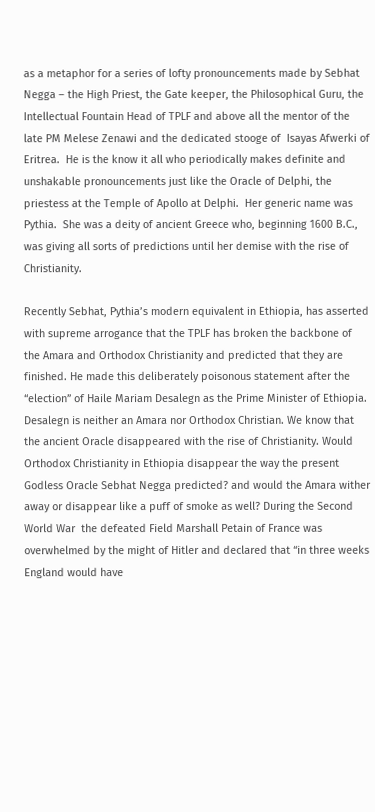as a metaphor for a series of lofty pronouncements made by Sebhat Negga – the High Priest, the Gate keeper, the Philosophical Guru, the Intellectual Fountain Head of TPLF and above all the mentor of the late PM Melese Zenawi and the dedicated stooge of  Isayas Afwerki of Eritrea.  He is the know it all who periodically makes definite and unshakable pronouncements just like the Oracle of Delphi, the priestess at the Temple of Apollo at Delphi.  Her generic name was Pythia.  She was a deity of ancient Greece who, beginning 1600 B.C., was giving all sorts of predictions until her demise with the rise of Christianity.

Recently Sebhat, Pythia’s modern equivalent in Ethiopia, has asserted with supreme arrogance that the TPLF has broken the backbone of the Amara and Orthodox Christianity and predicted that they are finished. He made this deliberately poisonous statement after the “election” of Haile Mariam Desalegn as the Prime Minister of Ethiopia.  Desalegn is neither an Amara nor Orthodox Christian. We know that the ancient Oracle disappeared with the rise of Christianity. Would Orthodox Christianity in Ethiopia disappear the way the present Godless Oracle Sebhat Negga predicted? and would the Amara wither away or disappear like a puff of smoke as well? During the Second World War  the defeated Field Marshall Petain of France was overwhelmed by the might of Hitler and declared that “in three weeks England would have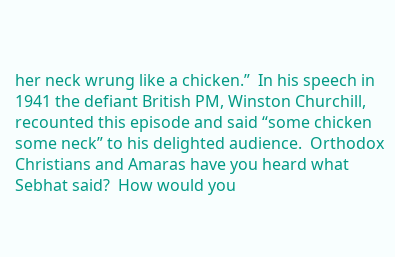her neck wrung like a chicken.”  In his speech in 1941 the defiant British PM, Winston Churchill, recounted this episode and said “some chicken some neck” to his delighted audience.  Orthodox Christians and Amaras have you heard what Sebhat said?  How would you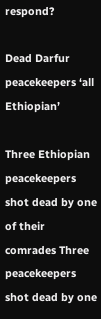respond?

Dead Darfur peacekeepers ‘all Ethiopian’

Three Ethiopian peacekeepers shot dead by one of their comrades Three peacekeepers shot dead by one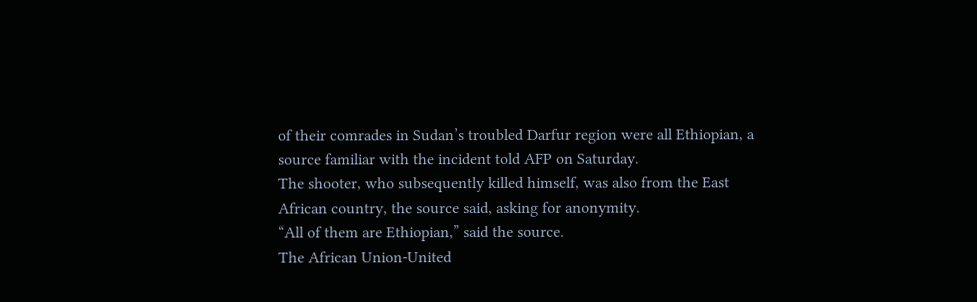of their comrades in Sudan’s troubled Darfur region were all Ethiopian, a source familiar with the incident told AFP on Saturday.
The shooter, who subsequently killed himself, was also from the East African country, the source said, asking for anonymity.
“All of them are Ethiopian,” said the source.
The African Union-United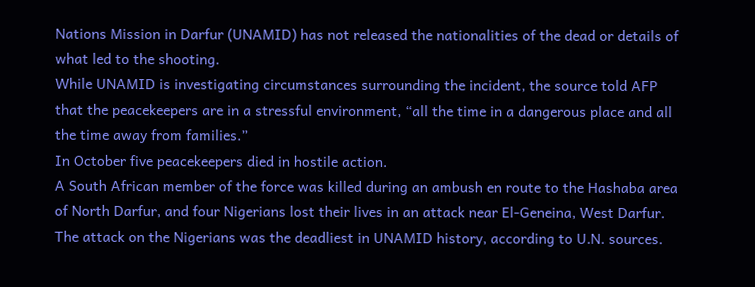Nations Mission in Darfur (UNAMID) has not released the nationalities of the dead or details of what led to the shooting.
While UNAMID is investigating circumstances surrounding the incident, the source told AFP that the peacekeepers are in a stressful environment, “all the time in a dangerous place and all the time away from families.”
In October five peacekeepers died in hostile action.
A South African member of the force was killed during an ambush en route to the Hashaba area of North Darfur, and four Nigerians lost their lives in an attack near El-Geneina, West Darfur.
The attack on the Nigerians was the deadliest in UNAMID history, according to U.N. sources.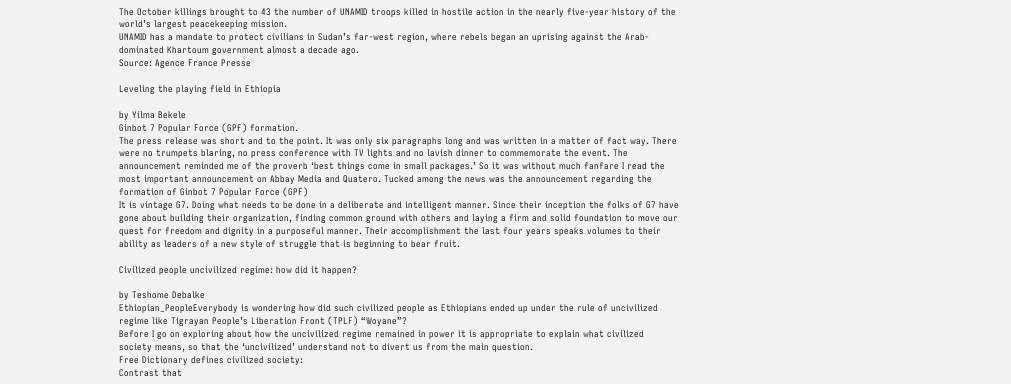The October killings brought to 43 the number of UNAMID troops killed in hostile action in the nearly five-year history of the world’s largest peacekeeping mission.
UNAMID has a mandate to protect civilians in Sudan’s far-west region, where rebels began an uprising against the Arab-dominated Khartoum government almost a decade ago.
Source: Agence France Presse

Leveling the playing field in Ethiopia

by Yilma Bekele
Ginbot 7 Popular Force (GPF) formation.
The press release was short and to the point. It was only six paragraphs long and was written in a matter of fact way. There were no trumpets blaring, no press conference with TV lights and no lavish dinner to commemorate the event. The announcement reminded me of the proverb ‘best things come in small packages.’ So it was without much fanfare I read the most important announcement on Abbay Media and Quatero. Tucked among the news was the announcement regarding the formation of Ginbot 7 Popular Force (GPF)
It is vintage G7. Doing what needs to be done in a deliberate and intelligent manner. Since their inception the folks of G7 have gone about building their organization, finding common ground with others and laying a firm and solid foundation to move our quest for freedom and dignity in a purposeful manner. Their accomplishment the last four years speaks volumes to their ability as leaders of a new style of struggle that is beginning to bear fruit.

Civilized people uncivilized regime: how did it happen?

by Teshome Debalke
Ethiopian_PeopleEverybody is wondering how did such civilized people as Ethiopians ended up under the rule of uncivilized regime like Tigrayan People’s Liberation Front (TPLF) “Woyane”?
Before I go on exploring about how the uncivilized regime remained in power it is appropriate to explain what civilized society means, so that the ‘uncivilized’ understand not to divert us from the main question.
Free Dictionary defines civilized society:
Contrast that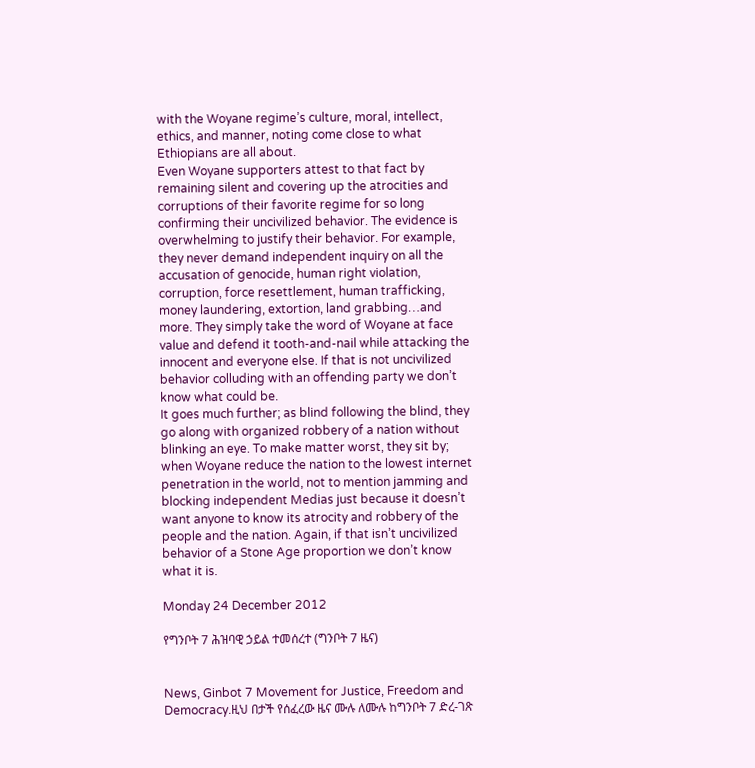with the Woyane regime’s culture, moral, intellect, ethics, and manner, noting come close to what Ethiopians are all about.
Even Woyane supporters attest to that fact by remaining silent and covering up the atrocities and corruptions of their favorite regime for so long confirming their uncivilized behavior. The evidence is overwhelming to justify their behavior. For example, they never demand independent inquiry on all the accusation of genocide, human right violation, corruption, force resettlement, human trafficking, money laundering, extortion, land grabbing…and more. They simply take the word of Woyane at face value and defend it tooth-and-nail while attacking the innocent and everyone else. If that is not uncivilized behavior colluding with an offending party we don’t know what could be.
It goes much further; as blind following the blind, they go along with organized robbery of a nation without blinking an eye. To make matter worst, they sit by; when Woyane reduce the nation to the lowest internet penetration in the world, not to mention jamming and blocking independent Medias just because it doesn’t want anyone to know its atrocity and robbery of the people and the nation. Again, if that isn’t uncivilized behavior of a Stone Age proportion we don’t know what it is.

Monday 24 December 2012

የግንቦት 7 ሕዝባዊ ኃይል ተመሰረተ (ግንቦት 7 ዜና)


News, Ginbot 7 Movement for Justice, Freedom and Democracy.ዚህ በታች የሰፈረው ዜና ሙሉ ለሙሉ ከግንቦት 7 ድረ-ገጽ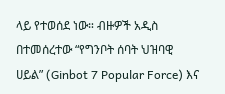ላይ የተወሰደ ነው። ብዙዎች አዲስ በተመሰረተው “የግንቦት ሰባት ህዝባዊ ሀይል” (Ginbot 7 Popular Force) እና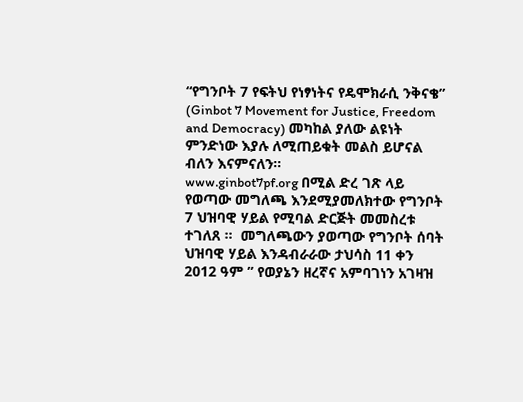“የግንቦት 7 የፍትህ የነፃነትና የዴሞክራሲ ንቅናቄ” (Ginbot 7 Movement for Justice, Freedom and Democracy) መካከል ያለው ልዩነት ምንድነው እያሉ ለሚጠይቁት መልስ ይሆናል ብለን እናምናለን።
www.ginbot7pf.org በሚል ድረ ገጽ ላይ የወጣው መግለጫ እንደሚያመለክተው የግንቦት 7 ህዝባዊ ሃይል የሚባል ድርጅት መመስረቱ ተገለጸ ።  መግለጫውን ያወጣው የግንቦት ሰባት ህዝባዊ ሃይል እንዳብራራው ታህሳስ 11 ቀን 2012 ዓም ” የወያኔን ዘረኛና አምባገነን አገዛዝ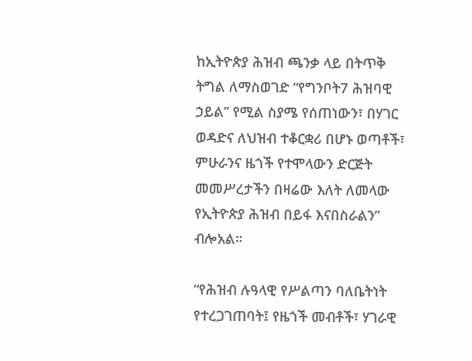ከኢትዮጵያ ሕዝብ ጫንቃ ላይ በትጥቅ ትግል ለማስወገድ “የግንቦት7 ሕዝባዊ ኃይል” የሚል ስያሜ የሰጠነውን፣ በሃገር ወዳድና ለህዝብ ተቆርቋሪ በሆኑ ወጣቶች፣ ምሁራንና ዜጎች የተሞላውን ድርጅት መመሥረታችን በዛሬው እለት ለመላው የኢትዮጵያ ሕዝብ በይፋ እናበስራልን” ብሎአል።

“የሕዝብ ሉዓላዊ የሥልጣን ባለቤትነት የተረጋገጠባት፤ የዜጎች መብቶች፣ ሃገራዊ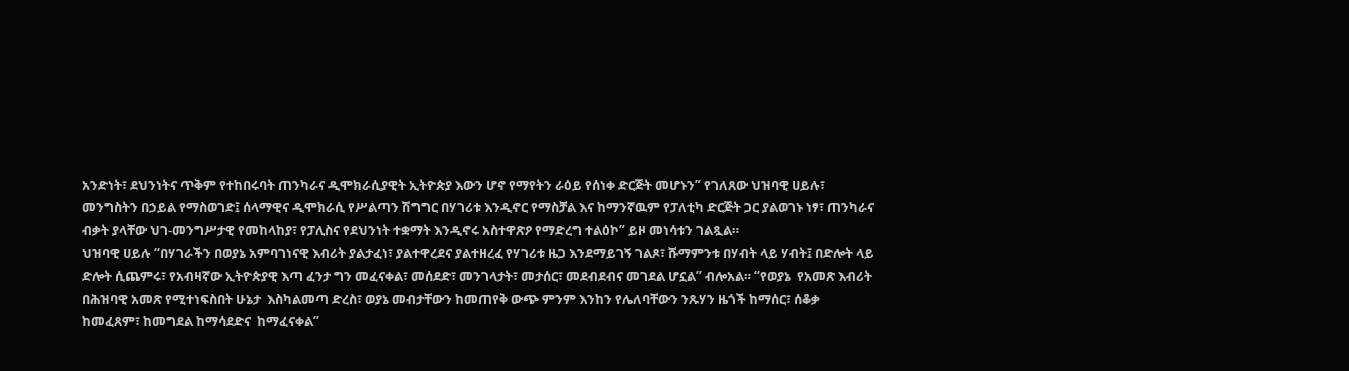አንድነት፣ ደህንነትና ጥቅም የተከበሩባት ጠንካራና ዲሞክራሲያዊት ኢትዮጵያ እውን ሆኖ የማየትን ራዕይ የሰነቀ ድርጅት መሆኑን” የገለጸው ህዝባዊ ሀይሉ፣ መንግስትን በኃይል የማስወገድ፤ ሰላማዊና ዲሞክራሲ የሥልጣን ሽግግር በሃገሪቱ እንዲኖር የማስቻል እና ከማንኛዉም የፓለቲካ ድርጅት ጋር ያልወገኑ ነፃ፣ ጠንካራና ብቃት ያላቸው ህገ-መንግሥታዊ የመከላከያ፣ የፓሊስና የደህንነት ተቋማት እንዲኖሩ አስተዋጽዖ የማድረግ ተልዕኮ” ይዞ መነሳቱን ገልጿል።
ህዝባዊ ሀይሉ “በሃገራችን በወያኔ አምባገነናዊ እብሪት ያልታፈነ፣ ያልተዋረደና ያልተዘረፈ የሃገሪቱ ዜጋ እንደማይገኝ ገልጾ፣ ሹማምንቱ በሃብት ላይ ሃብት፤ በድሎት ላይ ድሎት ሲጨምሩ፣ የአብዛኛው ኢትዮጵያዊ እጣ ፈንታ ግን መፈናቀል፣ መሰደድ፣ መንገላታት፣ መታሰር፣ መደብደብና መገደል ሆኗል” ብሎአል። “የወያኔ  የአመጽ እብሪት በሕዝባዊ አመጽ የሚተነፍስበት ሁኔታ  እስካልመጣ ድረስ፣ ወያኔ መብታቸውን ከመጠየቅ ውጭ ምንም እንከን የሌለባቸውን ንጹሃን ዜጎች ከማሰር፣ ሰቆቃ ከመፈጸም፣ ከመግደል ከማሳደድና  ከማፈናቀል”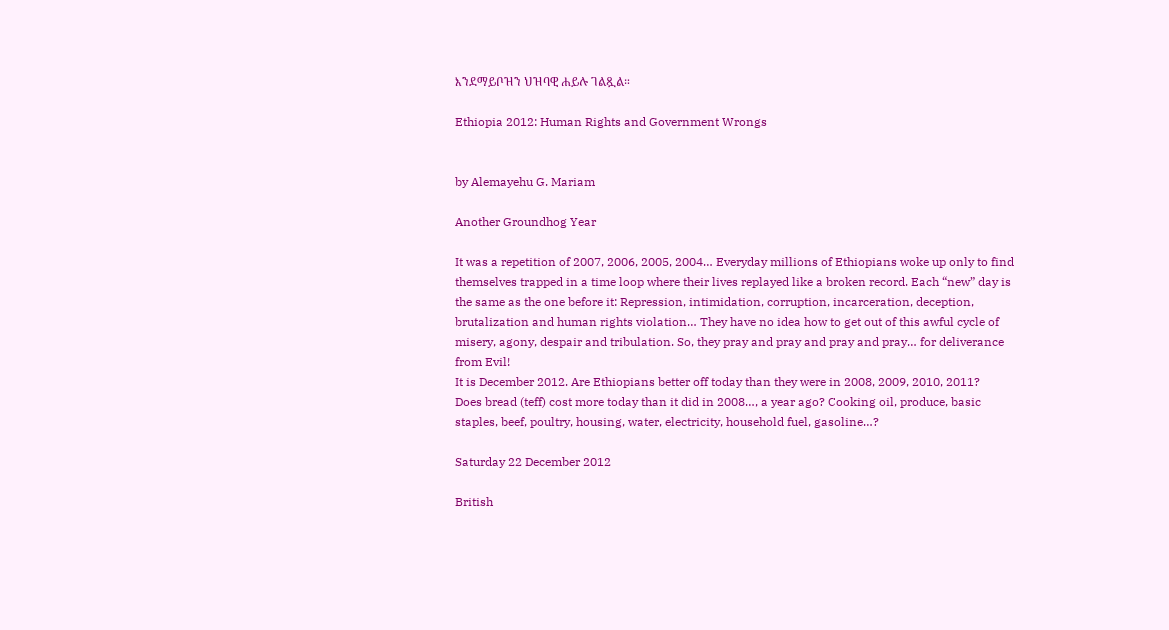እንደማይቦዝን ህዝባዊ ሐይሉ ገልጿል።

Ethiopia 2012: Human Rights and Government Wrongs


by Alemayehu G. Mariam

Another Groundhog Year

It was a repetition of 2007, 2006, 2005, 2004… Everyday millions of Ethiopians woke up only to find themselves trapped in a time loop where their lives replayed like a broken record. Each “new” day is the same as the one before it: Repression, intimidation, corruption, incarceration, deception, brutalization and human rights violation… They have no idea how to get out of this awful cycle of misery, agony, despair and tribulation. So, they pray and pray and pray and pray… for deliverance from Evil!
It is December 2012. Are Ethiopians better off today than they were in 2008, 2009, 2010, 2011?
Does bread (teff) cost more today than it did in 2008…, a year ago? Cooking oil, produce, basic staples, beef, poultry, housing, water, electricity, household fuel, gasoline…?

Saturday 22 December 2012

British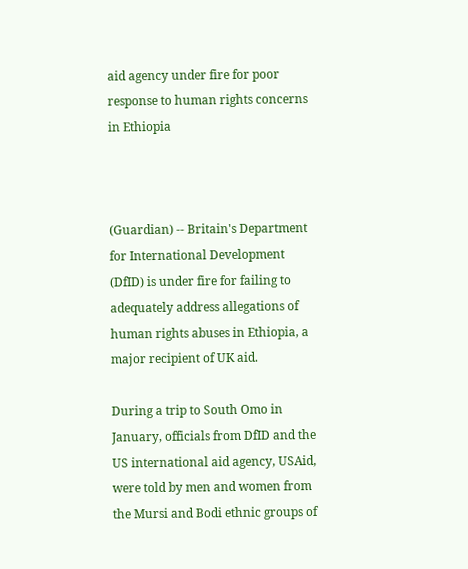aid agency under fire for poor response to human rights concerns in Ethiopia



(Guardian) -- Britain's Department for International Development (DfID) is under fire for failing to adequately address allegations of human rights abuses in Ethiopia, a major recipient of UK aid.

During a trip to South Omo in January, officials from DfID and the US international aid agency, USAid, were told by men and women from the Mursi and Bodi ethnic groups of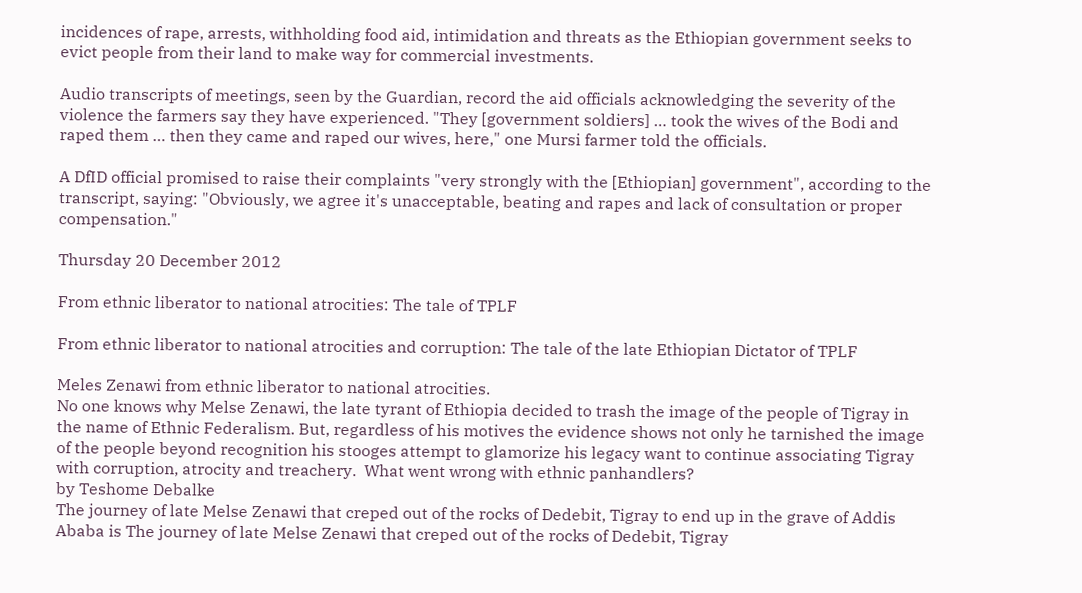incidences of rape, arrests, withholding food aid, intimidation and threats as the Ethiopian government seeks to evict people from their land to make way for commercial investments.

Audio transcripts of meetings, seen by the Guardian, record the aid officials acknowledging the severity of the violence the farmers say they have experienced. "They [government soldiers] … took the wives of the Bodi and raped them … then they came and raped our wives, here," one Mursi farmer told the officials.

A DfID official promised to raise their complaints "very strongly with the [Ethiopian] government", according to the transcript, saying: "Obviously, we agree it's unacceptable, beating and rapes and lack of consultation or proper compensation."

Thursday 20 December 2012

From ethnic liberator to national atrocities: The tale of TPLF

From ethnic liberator to national atrocities and corruption: The tale of the late Ethiopian Dictator of TPLF

Meles Zenawi from ethnic liberator to national atrocities.
No one knows why Melse Zenawi, the late tyrant of Ethiopia decided to trash the image of the people of Tigray in the name of Ethnic Federalism. But, regardless of his motives the evidence shows not only he tarnished the image of the people beyond recognition his stooges attempt to glamorize his legacy want to continue associating Tigray with corruption, atrocity and treachery.  What went wrong with ethnic panhandlers?
by Teshome Debalke
The journey of late Melse Zenawi that creped out of the rocks of Dedebit, Tigray to end up in the grave of Addis Ababa is The journey of late Melse Zenawi that creped out of the rocks of Dedebit, Tigray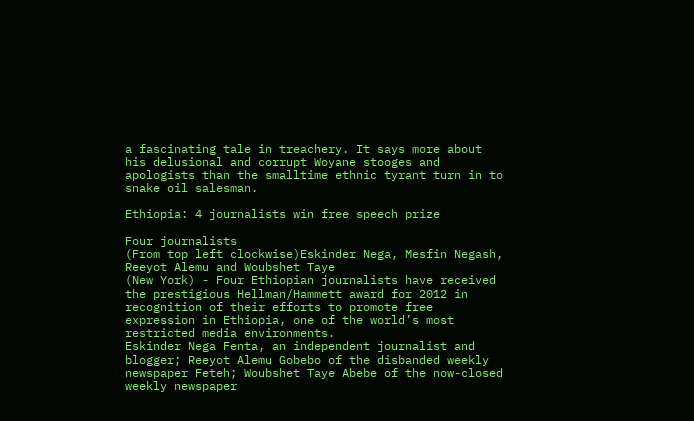a fascinating tale in treachery. It says more about his delusional and corrupt Woyane stooges and apologists than the smalltime ethnic tyrant turn in to snake oil salesman.

Ethiopia: 4 journalists win free speech prize

Four journalists
(From top left clockwise)Eskinder Nega, Mesfin Negash, Reeyot Alemu and Woubshet Taye
(New York) - Four Ethiopian journalists have received the prestigious Hellman/Hammett award for 2012 in recognition of their efforts to promote free expression in Ethiopia, one of the world’s most restricted media environments.
Eskinder Nega Fenta, an independent journalist and blogger; Reeyot Alemu Gobebo of the disbanded weekly newspaper Feteh; Woubshet Taye Abebe of the now-closed weekly newspaper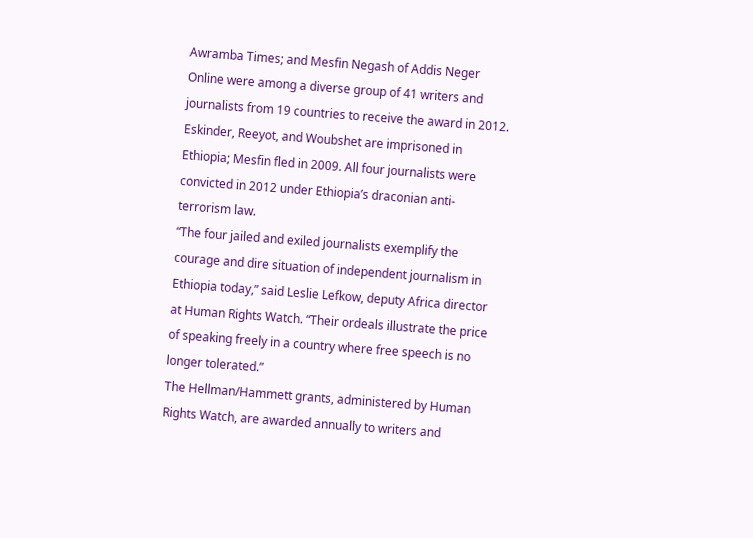Awramba Times; and Mesfin Negash of Addis Neger Online were among a diverse group of 41 writers and journalists from 19 countries to receive the award in 2012. Eskinder, Reeyot, and Woubshet are imprisoned in Ethiopia; Mesfin fled in 2009. All four journalists were convicted in 2012 under Ethiopia’s draconian anti-terrorism law.
“The four jailed and exiled journalists exemplify the courage and dire situation of independent journalism in Ethiopia today,” said Leslie Lefkow, deputy Africa director at Human Rights Watch. “Their ordeals illustrate the price of speaking freely in a country where free speech is no longer tolerated.”
The Hellman/Hammett grants, administered by Human Rights Watch, are awarded annually to writers and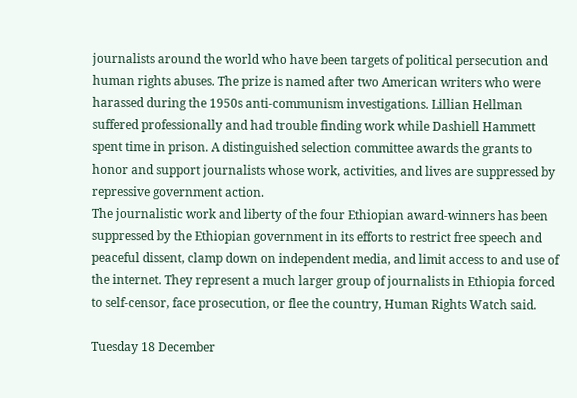journalists around the world who have been targets of political persecution and human rights abuses. The prize is named after two American writers who were harassed during the 1950s anti-communism investigations. Lillian Hellman suffered professionally and had trouble finding work while Dashiell Hammett spent time in prison. A distinguished selection committee awards the grants to honor and support journalists whose work, activities, and lives are suppressed by repressive government action.
The journalistic work and liberty of the four Ethiopian award-winners has been suppressed by the Ethiopian government in its efforts to restrict free speech and peaceful dissent, clamp down on independent media, and limit access to and use of the internet. They represent a much larger group of journalists in Ethiopia forced to self-censor, face prosecution, or flee the country, Human Rights Watch said.

Tuesday 18 December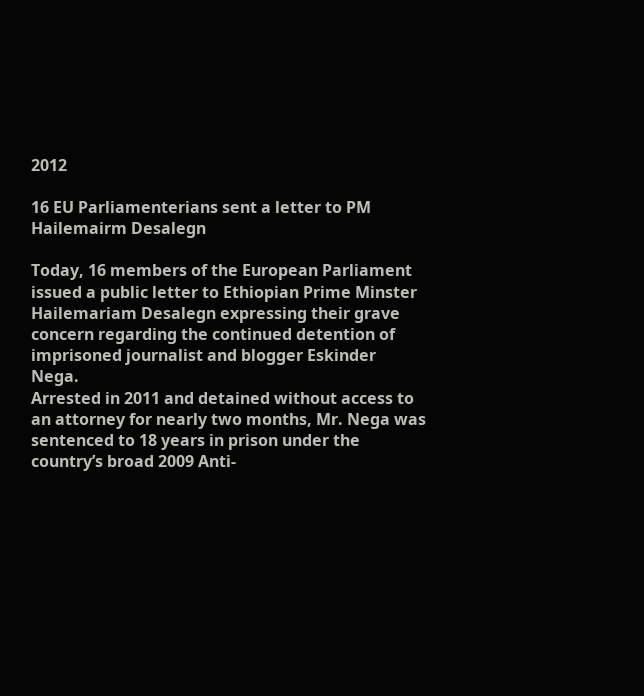2012

16 EU Parliamenterians sent a letter to PM Hailemairm Desalegn

Today, 16 members of the European Parliament issued a public letter to Ethiopian Prime Minster Hailemariam Desalegn expressing their grave concern regarding the continued detention of imprisoned journalist and blogger Eskinder Nega.
Arrested in 2011 and detained without access to an attorney for nearly two months, Mr. Nega was sentenced to 18 years in prison under the country’s broad 2009 Anti-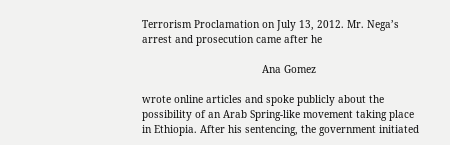Terrorism Proclamation on July 13, 2012. Mr. Nega’s arrest and prosecution came after he

                                        Ana Gomez

wrote online articles and spoke publicly about the possibility of an Arab Spring-like movement taking place in Ethiopia. After his sentencing, the government initiated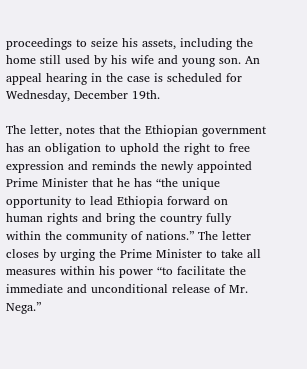proceedings to seize his assets, including the home still used by his wife and young son. An appeal hearing in the case is scheduled for Wednesday, December 19th.

The letter, notes that the Ethiopian government has an obligation to uphold the right to free expression and reminds the newly appointed Prime Minister that he has “the unique opportunity to lead Ethiopia forward on human rights and bring the country fully within the community of nations.” The letter closes by urging the Prime Minister to take all measures within his power “to facilitate the immediate and unconditional release of Mr. Nega.”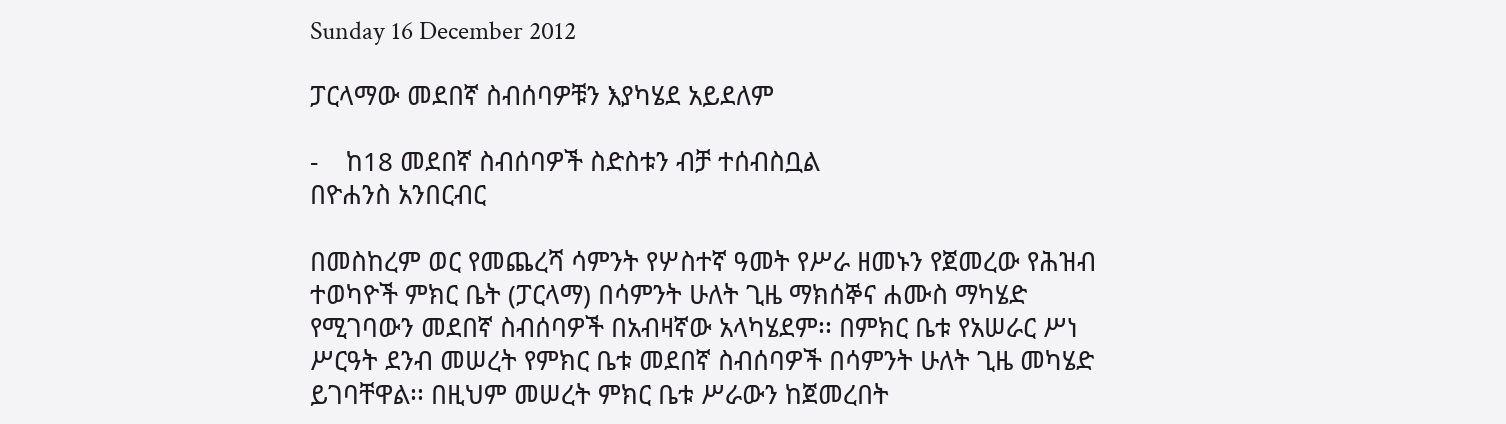Sunday 16 December 2012

ፓርላማው መደበኛ ስብሰባዎቹን እያካሄደ አይደለም

-    ከ18 መደበኛ ስብሰባዎች ስድስቱን ብቻ ተሰብስቧል
በዮሐንስ አንበርብር

በመስከረም ወር የመጨረሻ ሳምንት የሦስተኛ ዓመት የሥራ ዘመኑን የጀመረው የሕዝብ ተወካዮች ምክር ቤት (ፓርላማ) በሳምንት ሁለት ጊዜ ማክሰኞና ሐሙስ ማካሄድ የሚገባውን መደበኛ ስብሰባዎች በአብዛኛው አላካሄደም፡፡ በምክር ቤቱ የአሠራር ሥነ ሥርዓት ደንብ መሠረት የምክር ቤቱ መደበኛ ስብሰባዎች በሳምንት ሁለት ጊዜ መካሄድ ይገባቸዋል፡፡ በዚህም መሠረት ምክር ቤቱ ሥራውን ከጀመረበት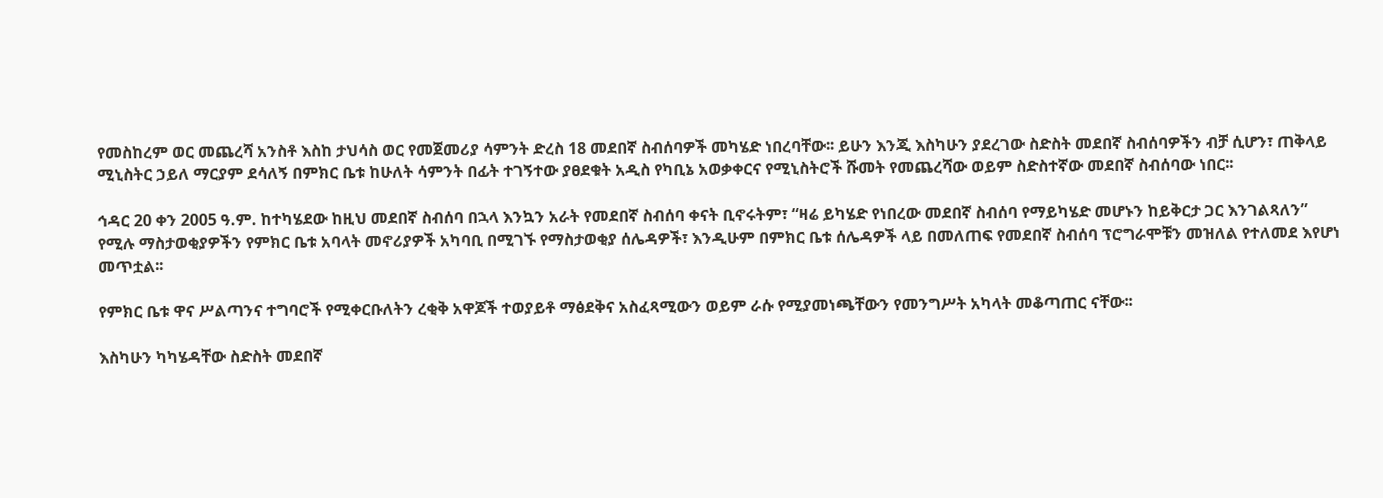የመስከረም ወር መጨረሻ አንስቶ እስከ ታህሳስ ወር የመጀመሪያ ሳምንት ድረስ 18 መደበኛ ስብሰባዎች መካሄድ ነበረባቸው፡፡ ይሁን እንጂ እስካሁን ያደረገው ስድስት መደበኛ ስብሰባዎችን ብቻ ሲሆን፣ ጠቅላይ ሚኒስትር ኃይለ ማርያም ደሳለኝ በምክር ቤቱ ከሁለት ሳምንት በፊት ተገኝተው ያፀደቁት አዲስ የካቢኔ አወቃቀርና የሚኒስትሮች ሹመት የመጨረሻው ወይም ስድስተኛው መደበኛ ስብሰባው ነበር፡፡

ኅዳር 20 ቀን 2005 ዓ.ም. ከተካሄደው ከዚህ መደበኛ ስብሰባ በኋላ እንኳን አራት የመደበኛ ስብሰባ ቀናት ቢኖሩትም፣ “ዛሬ ይካሄድ የነበረው መደበኛ ስብሰባ የማይካሄድ መሆኑን ከይቅርታ ጋር እንገልጻለን” የሚሉ ማስታወቂያዎችን የምክር ቤቱ አባላት መኖሪያዎች አካባቢ በሚገኙ የማስታወቂያ ሰሌዳዎች፣ እንዲሁም በምክር ቤቱ ሰሌዳዎች ላይ በመለጠፍ የመደበኛ ስብሰባ ፕሮግራሞቹን መዝለል የተለመደ እየሆነ መጥቷል፡፡

የምክር ቤቱ ዋና ሥልጣንና ተግባሮች የሚቀርቡለትን ረቂቅ አዋጆች ተወያይቶ ማፅደቅና አስፈጻሚውን ወይም ራሱ የሚያመነጫቸውን የመንግሥት አካላት መቆጣጠር ናቸው፡፡

እስካሁን ካካሄዳቸው ስድስት መደበኛ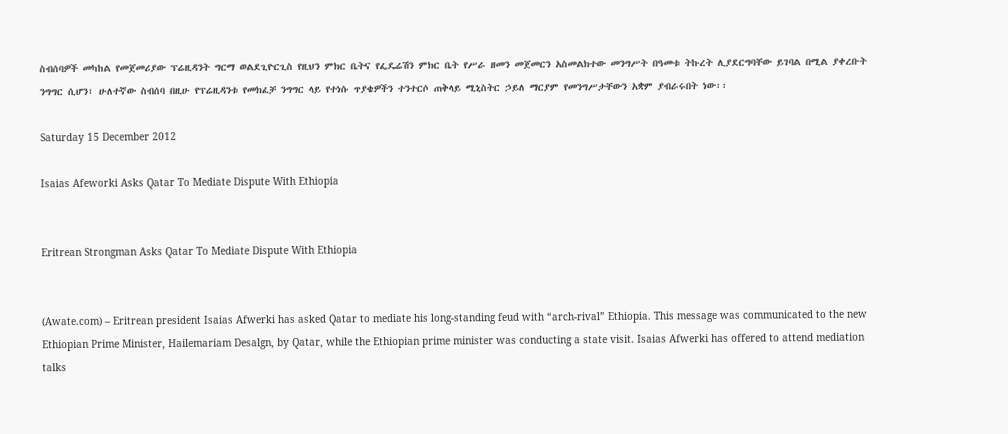ስብሰባዎች መካከል የመጀመሪያው ፕሬዚዳንት ግርማ ወልደጊዮርጊስ የዚህን ምክር ቤትና የፌዴሬሽን ምክር ቤት የሥራ ዘመን መጀመርን አስመልክተው መንግሥት በዓመቱ ትኩረት ሊያደርግባቸው ይገባል በሚል ያቀረቡት ንግግር ሲሆን፣ ሁለተኛው ስብሰባ በዚሁ የፕሬዚዳንቱ የመክፈቻ ንግግር ላይ የተነሱ ጥያቄዎችን ተንተርሶ ጠቅላይ ሚኒስትር ኃይለ ማርያም የመንግሥታቸውን አቋም ያብራሩበት ነው፡፡

Saturday 15 December 2012

Isaias Afeworki Asks Qatar To Mediate Dispute With Ethiopia


Eritrean Strongman Asks Qatar To Mediate Dispute With Ethiopia


(Awate.com) – Eritrean president Isaias Afwerki has asked Qatar to mediate his long-standing feud with “arch-rival” Ethiopia. This message was communicated to the new Ethiopian Prime Minister, Hailemariam Desalgn, by Qatar, while the Ethiopian prime minister was conducting a state visit. Isaias Afwerki has offered to attend mediation talks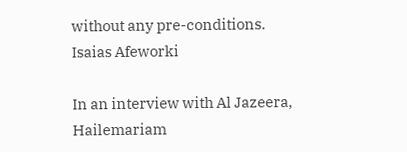without any pre-conditions.
Isaias Afeworki

In an interview with Al Jazeera, Hailemariam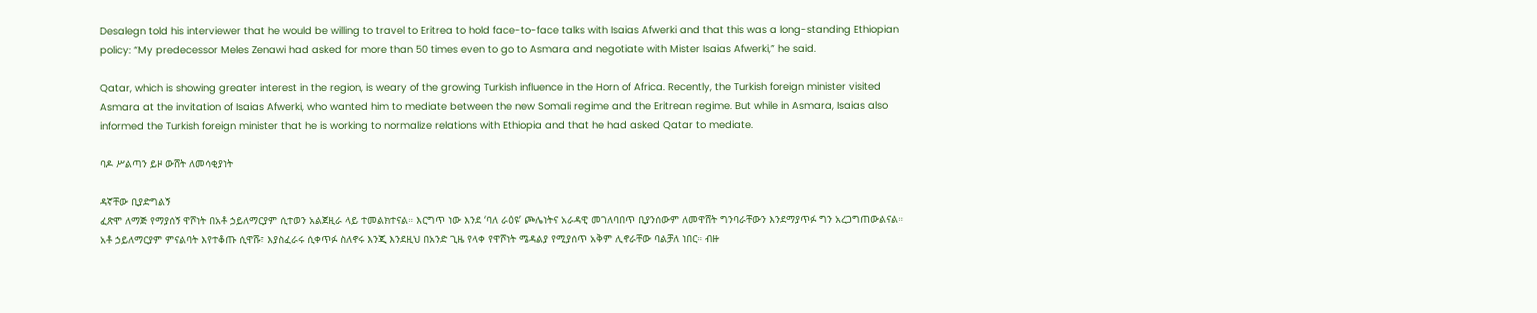Desalegn told his interviewer that he would be willing to travel to Eritrea to hold face-to-face talks with Isaias Afwerki and that this was a long-standing Ethiopian policy: “My predecessor Meles Zenawi had asked for more than 50 times even to go to Asmara and negotiate with Mister Isaias Afwerki,” he said.

Qatar, which is showing greater interest in the region, is weary of the growing Turkish influence in the Horn of Africa. Recently, the Turkish foreign minister visited Asmara at the invitation of Isaias Afwerki, who wanted him to mediate between the new Somali regime and the Eritrean regime. But while in Asmara, Isaias also informed the Turkish foreign minister that he is working to normalize relations with Ethiopia and that he had asked Qatar to mediate.

ባዶ ሥልጣን ይዞ ውሸት ለመሳቂያነት

ዳኛቸው ቢያድግልኝ
ፈጽሞ ለማጅ የማያሰኝ ዋሾነት በአቶ ኃይለማርያም ሲተወን አልጀዚራ ላይ ተመልክተናል። እርግጥ ነው እንደ ‘ባለ ራዕዩ’ ጮሌነትና አራዳዊ መገለባበጥ ቢያንሰውም ለመዋሸት ግንባራቸውን እንደማያጥፉ ግን አረጋግጠውልናል። አቶ ኃይለማርያም ምናልባት እየተቆጡ ሲዋሹ፣ እያስፈራሩ ሲቀጥፉ ስለኖሩ እንጂ እንደዚህ በአንድ ጊዜ የላቀ የዋሾነት ሜዳልያ የሚያሰጥ አቅም ሊኖራቸው ባልቻለ ነበር። ብዙ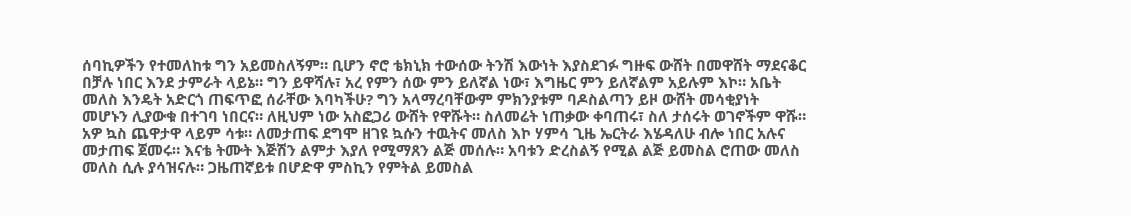ሰባኪዎችን የተመለከቱ ግን አይመስለኝም። ቢሆን ኖሮ ቴክኒክ ተውሰው ትንሽ እውነት እያስደገፉ ግዙፍ ውሸት በመዋሸት ማደናቆር በቻሉ ነበር እንደ ታምራት ላይኔ። ግን ይዋሻሉ፣ አረ የምን ሰው ምን ይለኛል ነው፣ እግዜር ምን ይለኛልም አይሉም እኮ። አቤት መለስ እንዴት አድርጎ ጠፍጥፎ ሰራቸው እባካችሁ? ግን አላማረባቸውም ምክንያቱም ባዶስልጣን ይዞ ውሸት መሳቂያነት መሆኑን ሊያውቁ በተገባ ነበርና። ለዚህም ነው አስፎጋሪ ውሸት የዋሹት። ስለመሬት ነጠቃው ቀባጠሩ፣ ስለ ታሰሩት ወገኖችም ዋሹ። አዎ ኳስ ጨዋታዋ ላይም ሳቱ። ለመታጠፍ ደግሞ ዘገዩ ኳሱን ተዉትና መለስ እኮ ሃምሳ ጊዜ ኤርትራ እሄዳለሁ ብሎ ነበር አሉና መታጠፍ ጀመሩ። እናቴ ትሙት እጅሽን ልምታ እያለ የሚማጸን ልጅ መሰሉ። አባቱን ድረስልኝ የሚል ልጅ ይመስል ሮጠው መለስ መለስ ሲሉ ያሳዝናሉ። ጋዜጠኛይቱ በሆድዋ ምስኪን የምትል ይመስል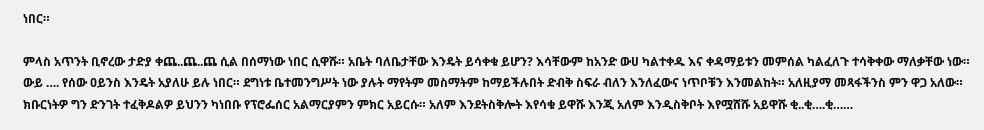ነበር።

ምላስ አጥንት ቢኖረው ታድያ ቀጨ..ጨ..ጨ ሲል በሰማነው ነበር ሲዋሹ። አቤት ባለቤታቸው እንዴት ይሳቀቁ ይሆን? እሳቸውም ከአንድ ውሀ ካልተቀዱ እና ቀዳማይቱን መምሰል ካልፈለጉ ተሳቅቀው ማለቃቸው ነው። ውይ …. የሰው ዐይንስ እንዴት አያለሁ ይሉ ነበር። ደግነቱ ቤተመንግሥት ነው ያሉት ማየትም መስማትም ከማይችሉበት ድብቅ ስፍራ ብለን እንለፈውና ነጥቦቹን እንመልከት። አለዚያማ መጻፋችንስ ምን ዋጋ አለው። ክቡርነትዎ ግን ድንገት ተፈቅዶልዎ ይህንን ካነበቡ የፕሮፌሰር አልማርያምን ምክር አይርሱ። አለም እንደትስቅሎት እየሳቁ ይዋሹ እንጂ አለም እንዲስቅቦት እየሟሸሹ አይዋሹ ቂ..ቂ….ቂ……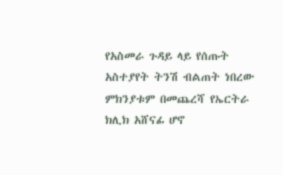የአስመራ ጉዳይ ላይ የሰጡት አስተያየት ትንሽ ብልጠት ነበረው ምክንያቱም በመጨረሻ የኤርትራ ክሊክ አሸናፊ ሆኖ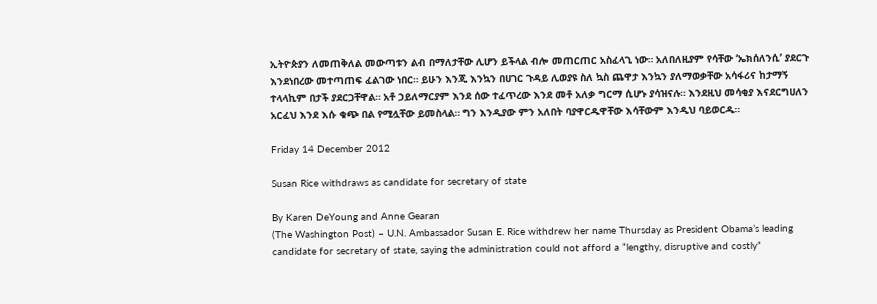ኢትዮጵያን ለመጠቅለል መውጣቱን ልብ በማለታቸው ሊሆን ይችላል ብሎ መጠርጠር አስፈላጊ ነው። አለበለዚያም የሳቸው ‘ኤክሰለንሲ’ ያደርጉ እንደነበረው መተጣጠፍ ፈልገው ነበር። ይሁን እንጂ እንኳን በሀገር ጉዳይ ሊወያዩ ስለ ኳስ ጨዋታ እንኳን ያለማወቃቸው አሳፋሪና ከታማኝ ተላላኪም በታች ያደርጋቸዋል። አቶ ኃይለማርያም እንደ ሰው ተፈጥረው እንደ መቶ አለቃ ግርማ ሲሆኑ ያሳዝናሉ። እንደዚህ መሳቂያ እናደርግሀለን አርፈህ እንደ እሱ ቁጭ በል የሚሏቸው ይመስላል። ግን እንዲያው ምን አለበት ባያዋርዱዋቸው እሳቸውም እንዲህ ባይወርዱ።

Friday 14 December 2012

Susan Rice withdraws as candidate for secretary of state

By Karen DeYoung and Anne Gearan
(The Washington Post) – U.N. Ambassador Susan E. Rice withdrew her name Thursday as President Obama’s leading candidate for secretary of state, saying the administration could not afford a “lengthy, disruptive and costly”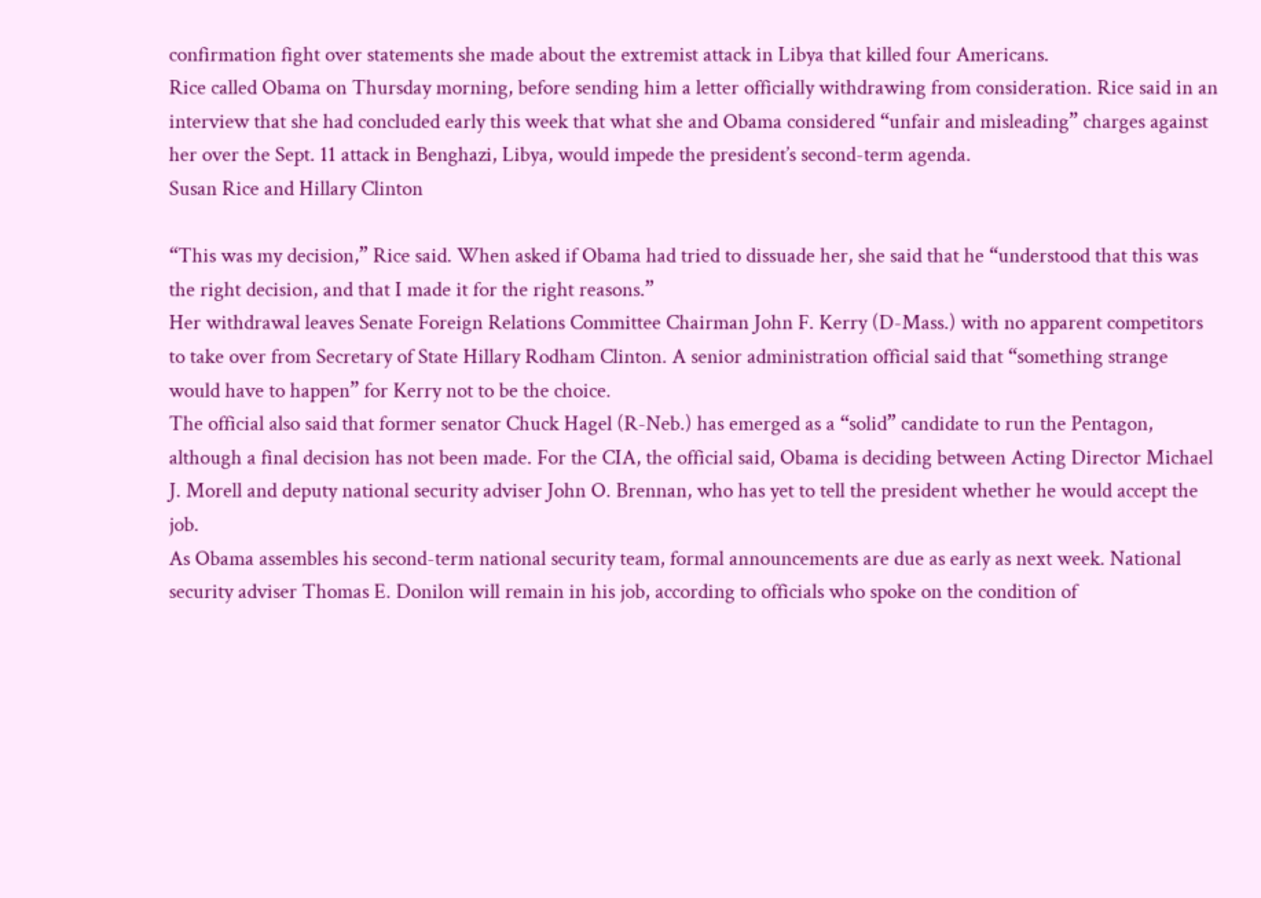confirmation fight over statements she made about the extremist attack in Libya that killed four Americans.
Rice called Obama on Thursday morning, before sending him a letter officially withdrawing from consideration. Rice said in an interview that she had concluded early this week that what she and Obama considered “unfair and misleading” charges against her over the Sept. 11 attack in Benghazi, Libya, would impede the president’s second-term agenda.
Susan Rice and Hillary Clinton

“This was my decision,” Rice said. When asked if Obama had tried to dissuade her, she said that he “understood that this was the right decision, and that I made it for the right reasons.”
Her withdrawal leaves Senate Foreign Relations Committee Chairman John F. Kerry (D-Mass.) with no apparent competitors to take over from Secretary of State Hillary Rodham Clinton. A senior administration official said that “something strange would have to happen” for Kerry not to be the choice.
The official also said that former senator Chuck Hagel (R-Neb.) has emerged as a “solid” candidate to run the Pentagon, although a final decision has not been made. For the CIA, the official said, Obama is deciding between Acting Director Michael J. Morell and deputy national security adviser John O. Brennan, who has yet to tell the president whether he would accept the job.
As Obama assembles his second-term national security team, formal announcements are due as early as next week. National security adviser Thomas E. Donilon will remain in his job, according to officials who spoke on the condition of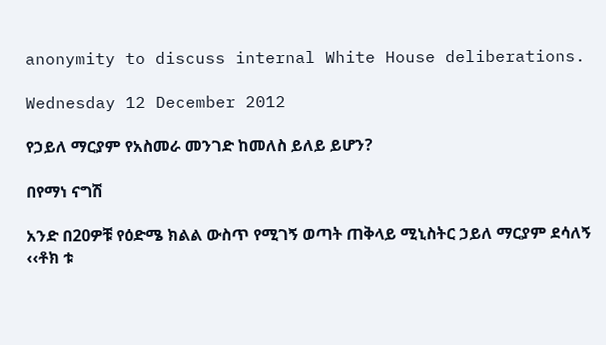anonymity to discuss internal White House deliberations.

Wednesday 12 December 2012

የኃይለ ማርያም የአስመራ መንገድ ከመለስ ይለይ ይሆን?

በየማነ ናግሽ

አንድ በ20ዎቹ የዕድሜ ክልል ውስጥ የሚገኝ ወጣት ጠቅላይ ሚኒስትር ኃይለ ማርያም ደሳለኝ ‹‹ቶክ ቱ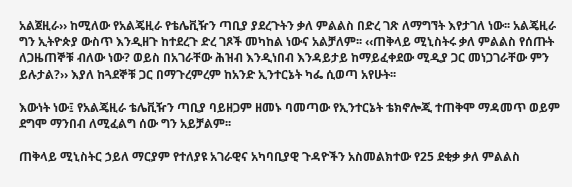አልጀዚራ›› ከሚለው የአልጄዚራ የቴሌቪዥን ጣቢያ ያደረጉትን ቃለ ምልልስ በድረ ገጽ ለማግኘት እየታገለ ነው፡፡ አልጄዚራ ግን ኢትዮጵያ ውስጥ እንዲዘጉ ከተደረጉ ድረ ገጾች መካከል ነውና አልቻለም፡፡ ‹‹ጠቅላይ ሚኒስትሩ ቃለ ምልልስ የሰጡት ለጋዜጠኞቹ ብለው ነው? ወይስ በአገራቸው ሕዝብ እንዲነበብ እንዳይታይ ከማይፈቀደው ሚዲያ ጋር መነጋገራቸው ምን ይሉታል?›› እያለ ከጓደኞቹ ጋር በማጉረምረም ከአንድ ኢንተርኔት ካፌ ሲወጣ አየሁት፡፡

እውነት ነው፤ የአልጄዚራ ቴሌቪዥን ጣቢያ ባይዘጋም ዘመኑ ባመጣው የኢንተርኔት ቴክኖሎጂ ተጠቅሞ ማዳመጥ ወይም ደግሞ ማንበብ ለሚፈልግ ሰው ግን አይቻልም፡፡

ጠቅላይ ሚኒስትር ኃይለ ማርያም የተለያዩ አገራዊና አካባቢያዊ ጉዳዮችን አስመልክተው የ25 ደቂቃ ቃለ ምልልስ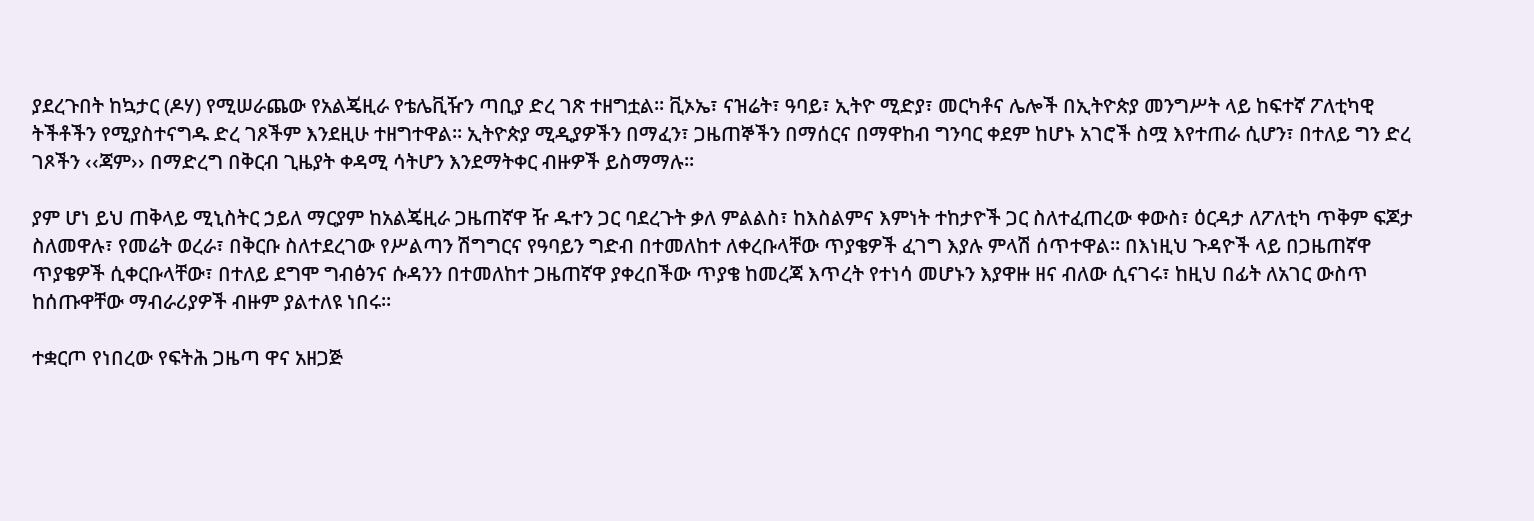ያደረጉበት ከኳታር (ዶሃ) የሚሠራጨው የአልጄዚራ የቴሌቪዥን ጣቢያ ድረ ገጽ ተዘግቷል፡፡ ቪኦኤ፣ ናዝሬት፣ ዓባይ፣ ኢትዮ ሚድያ፣ መርካቶና ሌሎች በኢትዮጵያ መንግሥት ላይ ከፍተኛ ፖለቲካዊ ትችቶችን የሚያስተናግዱ ድረ ገጾችም እንደዚሁ ተዘግተዋል፡፡ ኢትዮጵያ ሚዲያዎችን በማፈን፣ ጋዜጠኞችን በማሰርና በማዋከብ ግንባር ቀደም ከሆኑ አገሮች ስሟ እየተጠራ ሲሆን፣ በተለይ ግን ድረ ገጾችን ‹‹ጃም›› በማድረግ በቅርብ ጊዜያት ቀዳሚ ሳትሆን እንደማትቀር ብዙዎች ይስማማሉ፡፡

ያም ሆነ ይህ ጠቅላይ ሚኒስትር ኃይለ ማርያም ከአልጄዚራ ጋዜጠኛዋ ዥ ዱተን ጋር ባደረጉት ቃለ ምልልስ፣ ከእስልምና እምነት ተከታዮች ጋር ስለተፈጠረው ቀውስ፣ ዕርዳታ ለፖለቲካ ጥቅም ፍጆታ ስለመዋሉ፣ የመሬት ወረራ፣ በቅርቡ ስለተደረገው የሥልጣን ሽግግርና የዓባይን ግድብ በተመለከተ ለቀረቡላቸው ጥያቄዎች ፈገግ እያሉ ምላሽ ሰጥተዋል፡፡ በእነዚህ ጉዳዮች ላይ በጋዜጠኛዋ ጥያቄዎች ሲቀርቡላቸው፣ በተለይ ደግሞ ግብፅንና ሱዳንን በተመለከተ ጋዜጠኛዋ ያቀረበችው ጥያቄ ከመረጃ እጥረት የተነሳ መሆኑን እያዋዙ ዘና ብለው ሲናገሩ፣ ከዚህ በፊት ለአገር ውስጥ ከሰጡዋቸው ማብራሪያዎች ብዙም ያልተለዩ ነበሩ፡፡

ተቋርጦ የነበረው የፍትሕ ጋዜጣ ዋና አዘጋጅ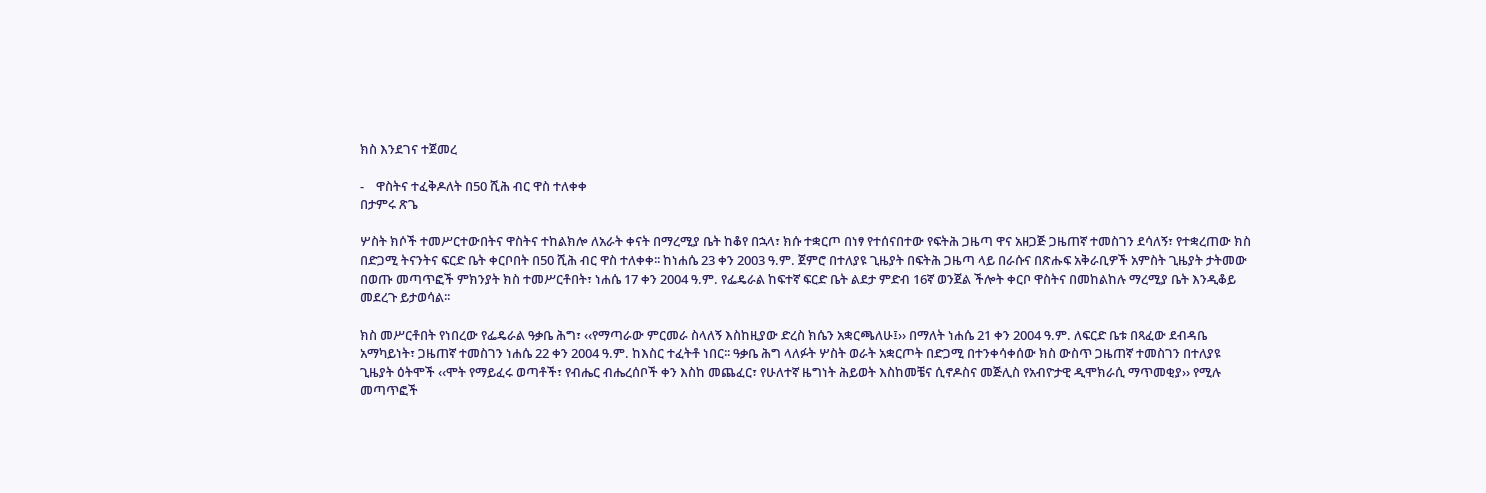ክስ እንደገና ተጀመረ

-    ዋስትና ተፈቅዶለት በ50 ሺሕ ብር ዋስ ተለቀቀ
በታምሩ ጽጌ

ሦስት ክሶች ተመሥርተውበትና ዋስትና ተከልክሎ ለአራት ቀናት በማረሚያ ቤት ከቆየ በኋላ፣ ክሱ ተቋርጦ በነፃ የተሰናበተው የፍትሕ ጋዜጣ ዋና አዘጋጅ ጋዜጠኛ ተመስገን ደሳለኝ፣ የተቋረጠው ክስ በድጋሚ ትናንትና ፍርድ ቤት ቀርቦበት በ50 ሺሕ ብር ዋስ ተለቀቀ፡፡ ከነሐሴ 23 ቀን 2003 ዓ.ም. ጀምሮ በተለያዩ ጊዜያት በፍትሕ ጋዜጣ ላይ በራሱና በጽሑፍ አቅራቢዎች አምስት ጊዜያት ታትመው በወጡ መጣጥፎች ምክንያት ክስ ተመሥርቶበት፣ ነሐሴ 17 ቀን 2004 ዓ.ም. የፌዴራል ከፍተኛ ፍርድ ቤት ልደታ ምድብ 16ኛ ወንጀል ችሎት ቀርቦ ዋስትና በመከልከሉ ማረሚያ ቤት እንዲቆይ መደረጉ ይታወሳል፡፡

ክስ መሥርቶበት የነበረው የፌዴራል ዓቃቤ ሕግ፣ ‹‹የማጣራው ምርመራ ስላለኝ እስከዚያው ድረስ ክሴን አቋርጫለሁ፤›› በማለት ነሐሴ 21 ቀን 2004 ዓ.ም. ለፍርድ ቤቱ በጻፈው ደብዳቤ አማካይነት፣ ጋዜጠኛ ተመስገን ነሐሴ 22 ቀን 2004 ዓ.ም. ከእስር ተፈትቶ ነበር፡፡ ዓቃቤ ሕግ ላለፉት ሦስት ወራት አቋርጦት በድጋሚ በተንቀሳቀሰው ክስ ውስጥ ጋዜጠኛ ተመስገን በተለያዩ ጊዜያት ዕትሞች ‹‹ሞት የማይፈሩ ወጣቶች፣ የብሔር ብሔረሰቦች ቀን እስከ መጨፈር፣ የሁለተኛ ዜግነት ሕይወት እስከመቼና ሲኖዶስና መጅሊስ የአብዮታዊ ዲሞክራሲ ማጥመቂያ›› የሚሉ መጣጥፎች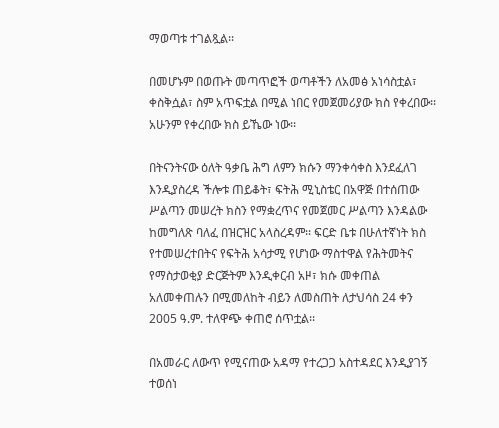ማወጣቱ ተገልጿል፡፡

በመሆኑም በወጡት መጣጥፎች ወጣቶችን ለአመፅ አነሳስቷል፣ ቀስቅሷል፣ ስም አጥፍቷል በሚል ነበር የመጀመሪያው ክስ የቀረበው፡፡ አሁንም የቀረበው ክስ ይኼው ነው፡፡

በትናንትናው ዕለት ዓቃቤ ሕግ ለምን ክሱን ማንቀሳቀስ እንደፈለገ እንዲያስረዳ ችሎቱ ጠይቆት፣ ፍትሕ ሚኒስቴር በአዋጅ በተሰጠው ሥልጣን መሠረት ክስን የማቋረጥና የመጀመር ሥልጣን እንዳልው ከመግለጽ ባለፈ በዝርዝር አላስረዳም፡፡ ፍርድ ቤቱ በሁለተኛነት ክስ የተመሠረተበትና የፍትሕ አሳታሚ የሆነው ማስተዋል የሕትመትና የማስታወቂያ ድርጅትም እንዲቀርብ አዞ፣ ክሱ መቀጠል አለመቀጠሉን በሚመለከት ብይን ለመስጠት ለታህሳስ 24 ቀን 2005 ዓ.ም. ተለዋጭ ቀጠሮ ሰጥቷል፡፡

በአመራር ለውጥ የሚናጠው አዳማ የተረጋጋ አስተዳደር እንዲያገኝ ተወሰነ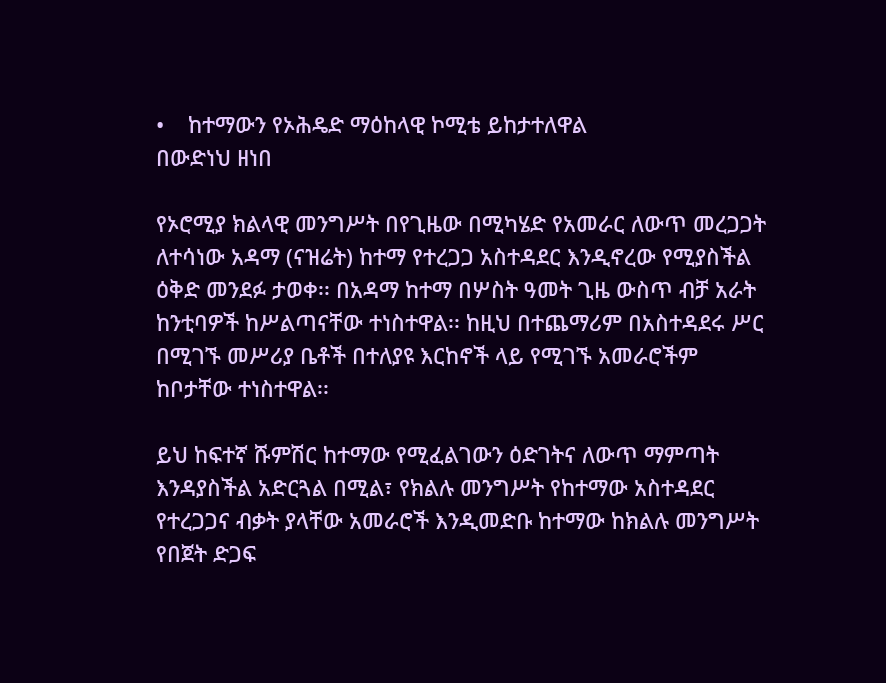•    ከተማውን የኦሕዴድ ማዕከላዊ ኮሚቴ ይከታተለዋል
በውድነህ ዘነበ

የኦሮሚያ ክልላዊ መንግሥት በየጊዜው በሚካሄድ የአመራር ለውጥ መረጋጋት ለተሳነው አዳማ (ናዝሬት) ከተማ የተረጋጋ አስተዳደር እንዲኖረው የሚያስችል ዕቅድ መንደፉ ታወቀ፡፡ በአዳማ ከተማ በሦስት ዓመት ጊዜ ውስጥ ብቻ አራት ከንቲባዎች ከሥልጣናቸው ተነስተዋል፡፡ ከዚህ በተጨማሪም በአስተዳደሩ ሥር በሚገኙ መሥሪያ ቤቶች በተለያዩ እርከኖች ላይ የሚገኙ አመራሮችም ከቦታቸው ተነስተዋል፡፡

ይህ ከፍተኛ ሹምሽር ከተማው የሚፈልገውን ዕድገትና ለውጥ ማምጣት እንዳያስችል አድርጓል በሚል፣ የክልሉ መንግሥት የከተማው አስተዳደር የተረጋጋና ብቃት ያላቸው አመራሮች እንዲመድቡ ከተማው ከክልሉ መንግሥት የበጀት ድጋፍ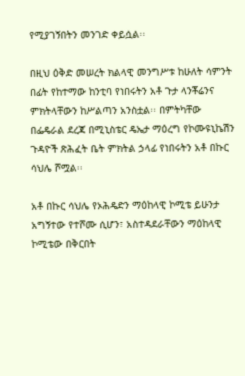የሚያገኝበትን መንገድ ቀይሷል፡፡

በዚህ ዕቅድ መሠረት ክልላዊ መንግሥቱ ከሁለት ሳምንት በፊት የከተማው ከንቲባ የነበሩትን አቶ ጉታ ላንቾሬንና ምክትላቸውን ከሥልጣን አንስቷል፡፡ በምትካቸው በፌዴራል ደረጃ በሚኒስቴር ዴኤታ ማዕረግ የኮሙዩኒኬሽን ጉዳዮች ጽሕፈት ቤት ምክትል ኃላፊ የነበሩትን አቶ በኩር ሳህሌ ሾሟል፡፡

አቶ በኩር ሳህሌ የኦሕዴድን ማዕከላዊ ኮሚቴ ይሁንታ አግኝተው የተሾሙ ሲሆን፣ አስተዳደራቸውን ማዕከላዊ ኮሚቴው በቅርበት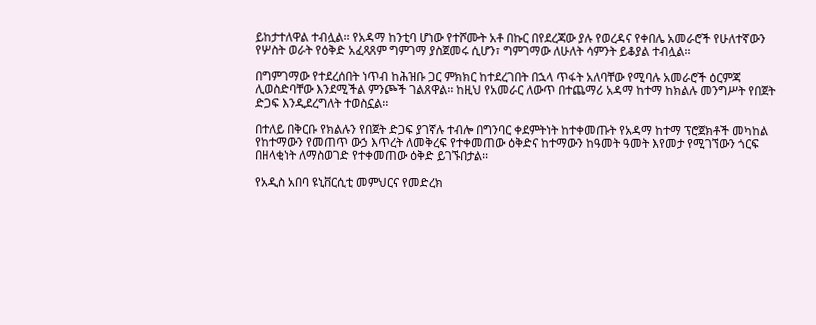ይከታተለዋል ተብሏል፡፡ የአዳማ ከንቲባ ሆነው የተሾሙት አቶ በኩር በየደረጃው ያሉ የወረዳና የቀበሌ አመራሮች የሁለተኛውን የሦስት ወራት የዕቅድ አፈጻጸም ግምገማ ያስጀመሩ ሲሆን፣ ግምገማው ለሁለት ሳምንት ይቆያል ተብሏል፡፡

በግምገማው የተደረሰበት ነጥብ ከሕዝቡ ጋር ምክክር ከተደረገበት በኋላ ጥፋት አለባቸው የሚባሉ አመራሮች ዕርምጃ ሊወስድባቸው እንደሚችል ምንጮች ገልጸዋል፡፡ ከዚህ የአመራር ለውጥ በተጨማሪ አዳማ ከተማ ከክልሉ መንግሥት የበጀት ድጋፍ እንዲደረግለት ተወስኗል፡፡

በተለይ በቅርቡ የክልሉን የበጀት ድጋፍ ያገኛሉ ተብሎ በግንባር ቀደምትነት ከተቀመጡት የአዳማ ከተማ ፕሮጀክቶች መካከል የከተማውን የመጠጥ ውኃ እጥረት ለመቅረፍ የተቀመጠው ዕቅድና ከተማውን ከዓመት ዓመት እየመታ የሚገኘውን ጎርፍ በዘላቂነት ለማስወገድ የተቀመጠው ዕቅድ ይገኙበታል፡፡

የአዲስ አበባ ዩኒቨርሲቲ መምህርና የመድረክ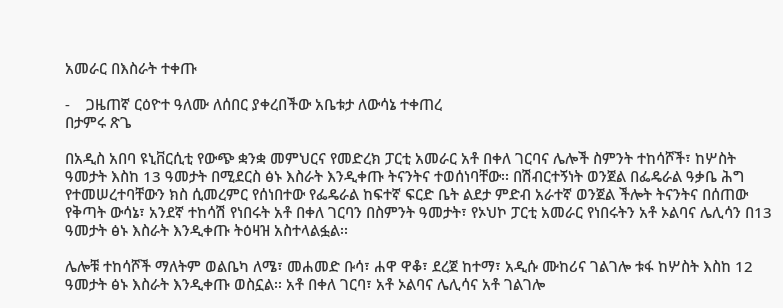አመራር በእስራት ተቀጡ

-    ጋዜጠኛ ርዕዮተ ዓለሙ ለሰበር ያቀረበችው አቤቱታ ለውሳኔ ተቀጠረ
በታምሩ ጽጌ

በአዲስ አበባ ዩኒቨርሲቲ የውጭ ቋንቋ መምህርና የመድረክ ፓርቲ አመራር አቶ በቀለ ገርባና ሌሎች ስምንት ተከሳሾች፣ ከሦስት ዓመታት እስከ 13 ዓመታት በሚደርስ ፅኑ እስራት እንዲቀጡ ትናንትና ተወሰነባቸው፡፡ በሽብርተኝነት ወንጀል በፌዴራል ዓቃቤ ሕግ የተመሠረተባቸውን ክስ ሲመረምር የሰነበተው የፌዴራል ከፍተኛ ፍርድ ቤት ልደታ ምድብ አራተኛ ወንጀል ችሎት ትናንትና በሰጠው የቅጣት ውሳኔ፣ አንደኛ ተከሳሽ የነበሩት አቶ በቀለ ገርባን በስምንት ዓመታት፣ የኦህኮ ፓርቲ አመራር የነበሩትን አቶ ኦልባና ሌሊሳን በ13 ዓመታት ፅኑ እስራት እንዲቀጡ ትዕዛዝ አስተላልፏል፡፡

ሌሎቹ ተከሳሾች ማለትም ወልቤካ ለሜ፣ መሐመድ ቡሳ፣ ሐዋ ዋቆ፣ ደረጀ ከተማ፣ አዲሱ ሙከሪና ገልገሎ ቱፋ ከሦስት እስከ 12 ዓመታት ፅኑ እስራት እንዲቀጡ ወስኗል፡፡ አቶ በቀለ ገርባ፣ አቶ ኦልባና ሌሊሳና አቶ ገልገሎ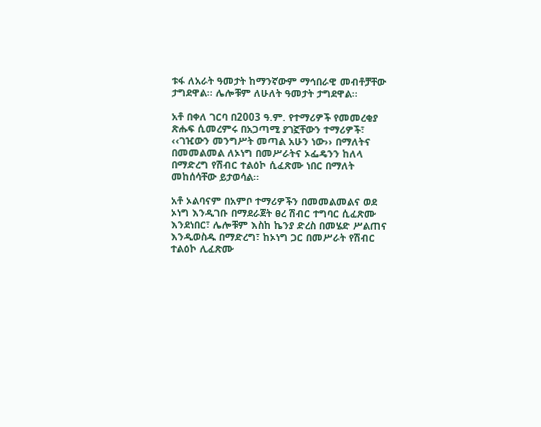ቱፋ ለአራት ዓመታት ከማንኛውም ማኅበራዊ መብቶቻቸው ታግደዋል፡፡ ሌሎቹም ለሁለት ዓመታት ታግደዋል፡፡

አቶ በቀለ ገርባ በ2003 ዓ.ም. የተማሪዎች የመመረቂያ ጽሑፍ ሲመረምሩ በአጋጣሚ ያገኟቸውን ተማሪዎች፣ ‹‹ገዢውን መንግሥት መጣል አሁን ነው›› በማለትና በመመልመል ለኦነግ በመሥራትና ኦፌዴንን ከለላ በማድረግ የሽብር ተልዕኮ ሲፈጽሙ ነበር በማለት መከሰሳቸው ይታወሳል፡፡

አቶ ኦልባናም በአምቦ ተማሪዎችን በመመልመልና ወደ ኦነግ እንዲገቡ በማደራጀት ፀረ ሽብር ተግባር ሲፈጽሙ እንደነበር፣ ሌሎቹም እስከ ኬንያ ድረስ በመሄድ ሥልጠና እንዲወስዱ በማድረግ፣ ከኦነግ ጋር በመሥራት የሽብር ተልዕኮ ሊፈጽሙ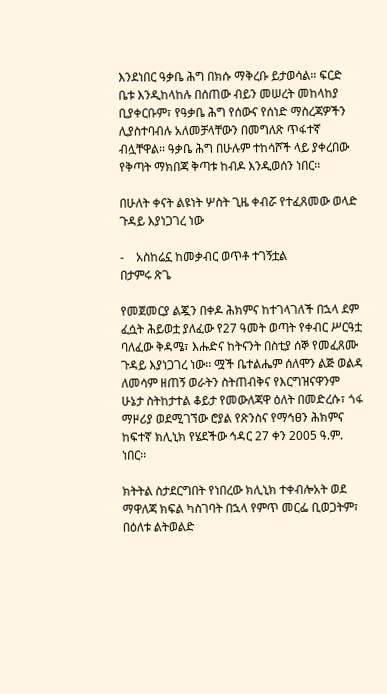እንደነበር ዓቃቤ ሕግ በክሱ ማቅረቡ ይታወሳል፡፡ ፍርድ ቤቱ እንዲከላከሉ በሰጠው ብይን መሠረት መከላከያ ቢያቀርቡም፣ የዓቃቤ ሕግ የሰውና የሰነድ ማስረጃዎችን ሊያስተባብሉ አለመቻላቸውን በመግለጽ ጥፋተኛ ብሏቸዋል፡፡ ዓቃቤ ሕግ በሁሉም ተከሳሾች ላይ ያቀረበው የቅጣት ማክበጃ ቅጣቱ ከብዶ እንዲወሰን ነበር፡፡

በሁለት ቀናት ልዩነት ሦስት ጊዜ ቀብሯ የተፈጸመው ወላድ ጉዳይ እያነጋገረ ነው

-    አስከሬኗ ከመቃብር ወጥቶ ተገኝቷል
በታምሩ ጽጌ

የመጀመርያ ልጇን በቀዶ ሕክምና ከተገላገለች በኋላ ደም ፈሷት ሕይወቷ ያለፈው የ27 ዓመት ወጣት የቀብር ሥርዓቷ ባለፈው ቅዳሜ፣ እሑድና ከትናንት በስቲያ ሰኞ የመፈጸሙ ጉዳይ እያነጋገረ ነው፡፡ ሟች ቤተልሔም ሰለሞን ልጅ ወልዳ ለመሳም ዘጠኝ ወራትን ስትጠብቅና የእርግዝናዋንም ሁኔታ ስትከታተል ቆይታ የመውለጃዋ ዕለት በመድረሱ፣ ጎፋ ማዞሪያ ወደሚገኘው ሮያል የጽንስና የማኅፀን ሕክምና ከፍተኛ ክሊኒክ የሄደችው ኅዳር 27 ቀን 2005 ዓ.ም. ነበር፡፡

ክትትል ስታደርግበት የነበረው ክሊኒክ ተቀብሎአት ወደ ማዋለጃ ክፍል ካስገባት በኋላ የምጥ መርፌ ቢወጋትም፣ በዕለቱ ልትወልድ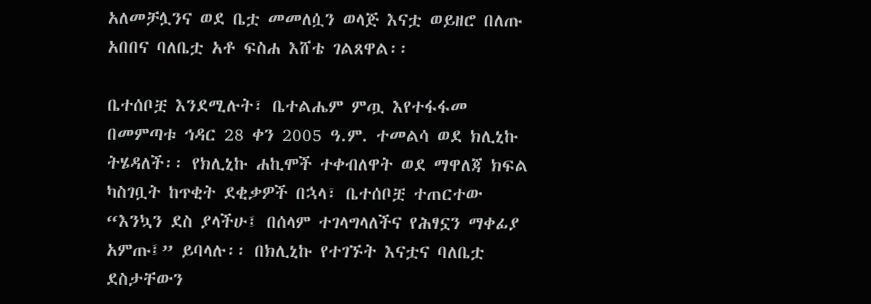አለመቻሏንና ወደ ቤቷ መመለሷን ወላጅ እናቷ ወይዘሮ በለጡ አበበና ባለቤቷ አቶ ፍስሐ እሸቴ ገልጸዋል፡፡

ቤተሰቦቿ እንደሚሉት፣ ቤተልሔም ምጧ እየተፋፋመ በመምጣቱ ኅዳር 28 ቀን 2005 ዓ.ም. ተመልሳ ወደ ክሊኒኩ ትሄዳለች፡፡ የክሊኒኩ ሐኪሞች ተቀብለዋት ወደ ማዋለጃ ክፍል ካስገቧት ከጥቂት ደቂቃዎች በኋላ፣ ቤተሰቦቿ ተጠርተው “እንኳን ደስ ያላችሁ፤ በሰላም ተገላግላለችና የሕፃኗን ማቀፊያ አምጡ፤” ይባላሉ፡፡ በክሊኒኩ የተገኙት እናቷና ባለቤቷ ደስታቸውን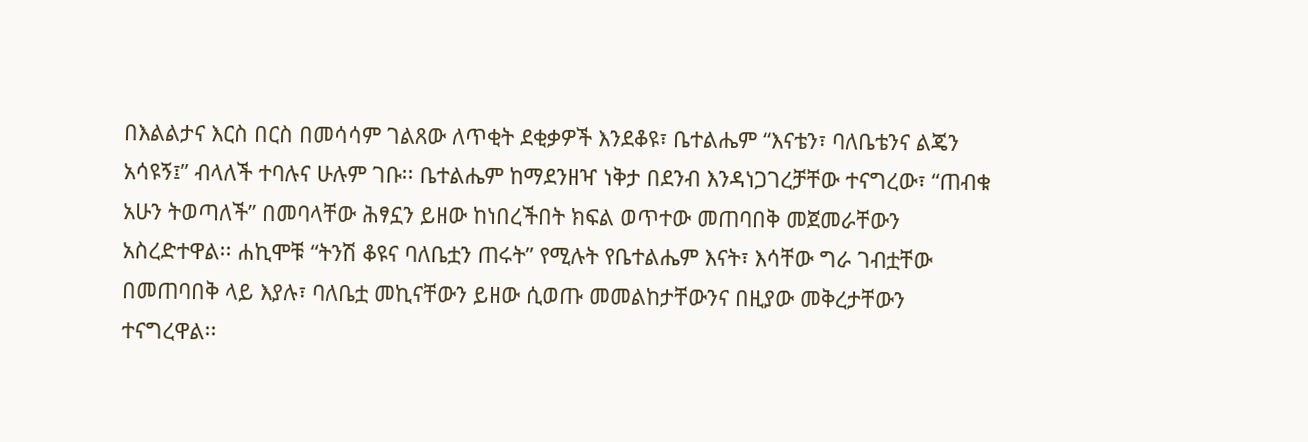በእልልታና እርስ በርስ በመሳሳም ገልጸው ለጥቂት ደቂቃዎች እንደቆዩ፣ ቤተልሔም “እናቴን፣ ባለቤቴንና ልጄን አሳዩኝ፤” ብላለች ተባሉና ሁሉም ገቡ፡፡ ቤተልሔም ከማደንዘዣ ነቅታ በደንብ እንዳነጋገረቻቸው ተናግረው፣ “ጠብቁ አሁን ትወጣለች” በመባላቸው ሕፃኗን ይዘው ከነበረችበት ክፍል ወጥተው መጠባበቅ መጀመራቸውን አስረድተዋል፡፡ ሐኪሞቹ “ትንሽ ቆዩና ባለቤቷን ጠሩት” የሚሉት የቤተልሔም እናት፣ እሳቸው ግራ ገብቷቸው በመጠባበቅ ላይ እያሉ፣ ባለቤቷ መኪናቸውን ይዘው ሲወጡ መመልከታቸውንና በዚያው መቅረታቸውን ተናግረዋል፡፡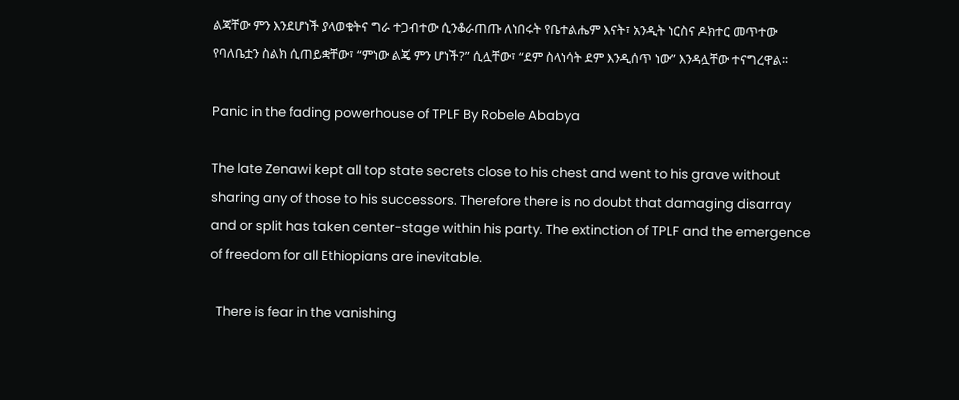ልጃቸው ምን እንደሆነች ያላወቁትና ግራ ተጋብተው ሲንቆራጠጡ ለነበሩት የቤተልሔም እናት፣ አንዲት ነርስና ዶክተር መጥተው የባለቤቷን ስልክ ሲጠይቋቸው፣ “ምነው ልጄ ምን ሆነች?” ሲሏቸው፣ “ደም ስላነሳት ደም እንዲሰጥ ነው” እንዳሏቸው ተናግረዋል፡፡

Panic in the fading powerhouse of TPLF By Robele Ababya

The late Zenawi kept all top state secrets close to his chest and went to his grave without sharing any of those to his successors. Therefore there is no doubt that damaging disarray and or split has taken center-stage within his party. The extinction of TPLF and the emergence of freedom for all Ethiopians are inevitable.

  There is fear in the vanishing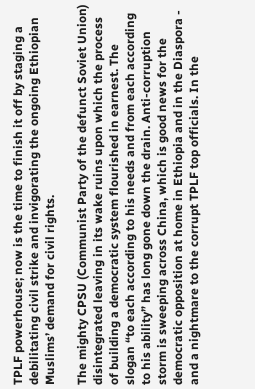TPLF powerhouse; now is the time to finish it off by staging a debilitating civil strike and invigorating the ongoing Ethiopian Muslims’ demand for civil rights.

The mighty CPSU (Communist Party of the defunct Soviet Union) disintegrated leaving in its wake ruins upon which the process of building a democratic system flourished in earnest. The slogan “to each according to his needs and from each according to his ability” has long gone down the drain. Anti-corruption storm is sweeping across China, which is good news for the democratic opposition at home in Ethiopia and in the Diaspora - and a nightmare to the corrupt TPLF top officials. In the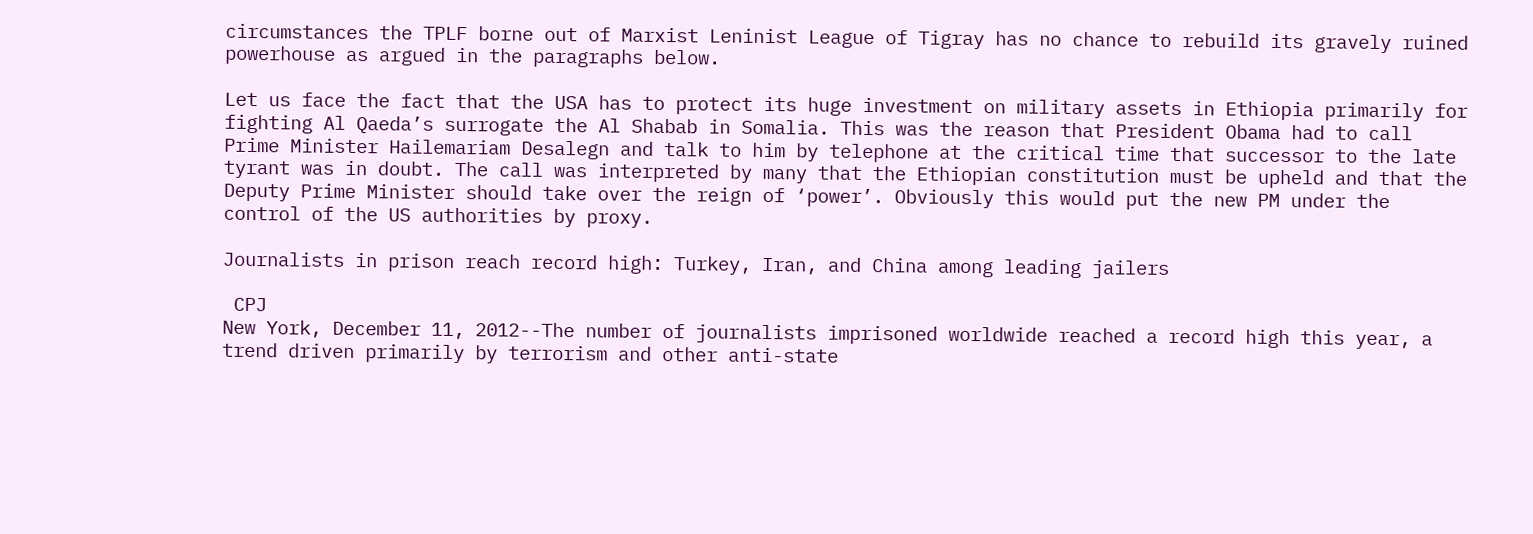circumstances the TPLF borne out of Marxist Leninist League of Tigray has no chance to rebuild its gravely ruined powerhouse as argued in the paragraphs below.

Let us face the fact that the USA has to protect its huge investment on military assets in Ethiopia primarily for fighting Al Qaeda’s surrogate the Al Shabab in Somalia. This was the reason that President Obama had to call Prime Minister Hailemariam Desalegn and talk to him by telephone at the critical time that successor to the late tyrant was in doubt. The call was interpreted by many that the Ethiopian constitution must be upheld and that the Deputy Prime Minister should take over the reign of ‘power’. Obviously this would put the new PM under the control of the US authorities by proxy.

Journalists in prison reach record high: Turkey, Iran, and China among leading jailers

 CPJ
New York, December 11, 2012--The number of journalists imprisoned worldwide reached a record high this year, a trend driven primarily by terrorism and other anti-state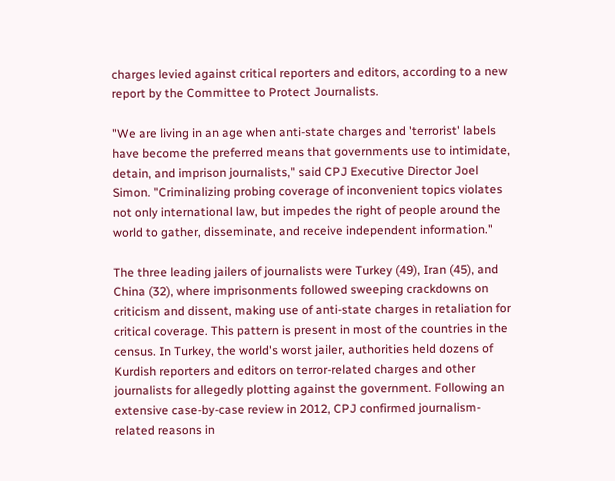charges levied against critical reporters and editors, according to a new report by the Committee to Protect Journalists.

"We are living in an age when anti-state charges and 'terrorist' labels have become the preferred means that governments use to intimidate, detain, and imprison journalists," said CPJ Executive Director Joel Simon. "Criminalizing probing coverage of inconvenient topics violates not only international law, but impedes the right of people around the world to gather, disseminate, and receive independent information."

The three leading jailers of journalists were Turkey (49), Iran (45), and China (32), where imprisonments followed sweeping crackdowns on criticism and dissent, making use of anti-state charges in retaliation for critical coverage. This pattern is present in most of the countries in the census. In Turkey, the world's worst jailer, authorities held dozens of Kurdish reporters and editors on terror-related charges and other journalists for allegedly plotting against the government. Following an extensive case-by-case review in 2012, CPJ confirmed journalism-related reasons in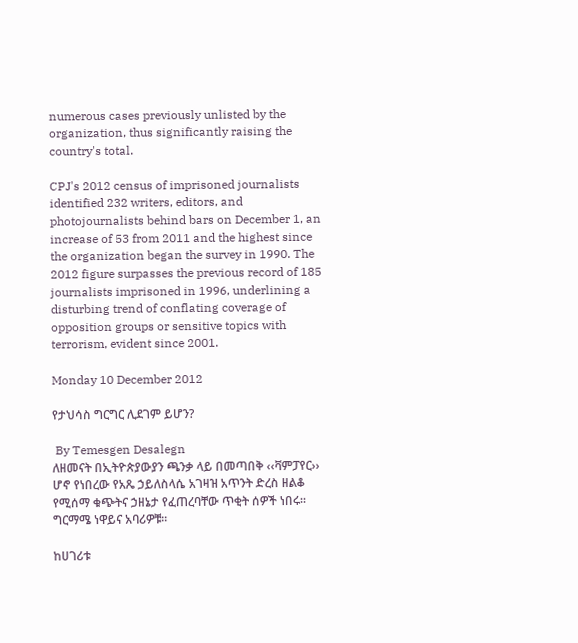numerous cases previously unlisted by the organization, thus significantly raising the country's total.

CPJ's 2012 census of imprisoned journalists identified 232 writers, editors, and photojournalists behind bars on December 1, an increase of 53 from 2011 and the highest since the organization began the survey in 1990. The 2012 figure surpasses the previous record of 185 journalists imprisoned in 1996, underlining a disturbing trend of conflating coverage of opposition groups or sensitive topics with terrorism, evident since 2001.

Monday 10 December 2012

የታህሳስ ግርግር ሊደገም ይሆን?

 By Temesgen Desalegn
ለዘመናት በኢትዮጵያውያን ጫንቃ ላይ በመጣበቅ ‹‹ቫምፓየር›› ሆኖ የነበረው የአጼ ኃይለስላሴ አገዛዝ አጥንት ድረስ ዘልቆ የሚሰማ ቁጭትና ኃዘኔታ የፈጠረባቸው ጥቂት ሰዎች ነበሩ፡፡ ግርማሜ ነዋይና አባሪዎቹ፡፡

ከሀገሪቱ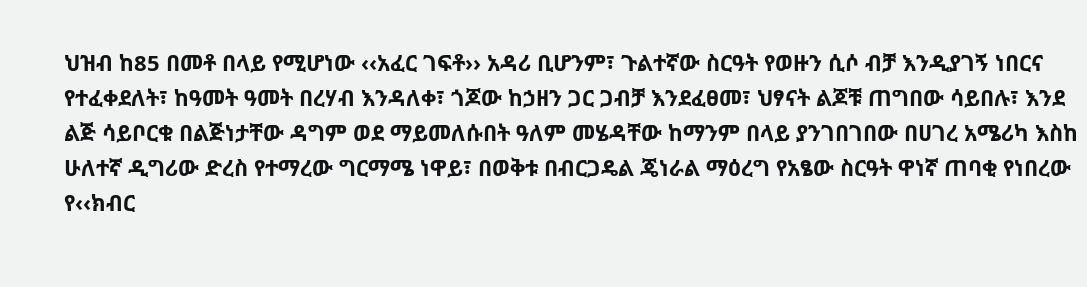ህዝብ ከ85 በመቶ በላይ የሚሆነው ‹‹አፈር ገፍቶ›› አዳሪ ቢሆንም፣ ጉልተኛው ስርዓት የወዙን ሲሶ ብቻ እንዲያገኝ ነበርና የተፈቀደለት፣ ከዓመት ዓመት በረሃብ እንዳለቀ፣ ጎጆው ከኃዘን ጋር ጋብቻ እንደፈፀመ፣ ህፃናት ልጆቹ ጠግበው ሳይበሉ፣ እንደ ልጅ ሳይቦርቁ በልጅነታቸው ዳግም ወደ ማይመለሱበት ዓለም መሄዳቸው ከማንም በላይ ያንገበገበው በሀገረ አሜሪካ እስከ ሁለተኛ ዲግሪው ድረስ የተማረው ግርማሜ ነዋይ፣ በወቅቱ በብርጋዴል ጄነራል ማዕረግ የአፄው ስርዓት ዋነኛ ጠባቂ የነበረው የ‹‹ክብር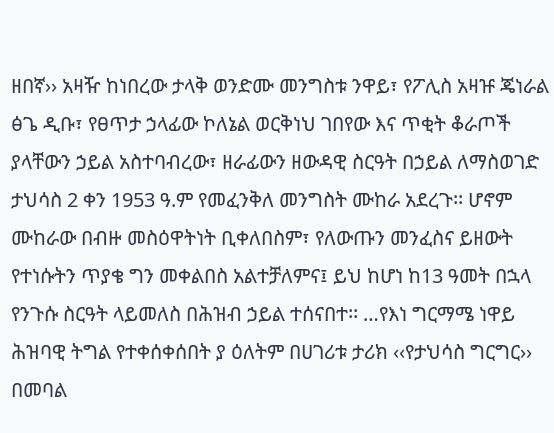ዘበኛ›› አዛዥ ከነበረው ታላቅ ወንድሙ መንግስቱ ንዋይ፣ የፖሊስ አዛዡ ጄነራል ፅጌ ዲቡ፣ የፀጥታ ኃላፊው ኮለኔል ወርቅነህ ገበየው እና ጥቂት ቆራጦች ያላቸውን ኃይል አስተባብረው፣ ዘራፊውን ዘውዳዊ ስርዓት በኃይል ለማስወገድ ታህሳስ 2 ቀን 1953 ዓ.ም የመፈንቅለ መንግስት ሙከራ አደረጉ፡፡ ሆኖም ሙከራው በብዙ መስዕዋትነት ቢቀለበስም፣ የለውጡን መንፈስና ይዘውት የተነሱትን ጥያቄ ግን መቀልበስ አልተቻለምና፤ ይህ ከሆነ ከ13 ዓመት በኋላ የንጉሱ ስርዓት ላይመለስ በሕዝብ ኃይል ተሰናበተ፡፡ …የእነ ግርማሜ ነዋይ ሕዝባዊ ትግል የተቀሰቀሰበት ያ ዕለትም በሀገሪቱ ታሪክ ‹‹የታህሳስ ግርግር›› በመባል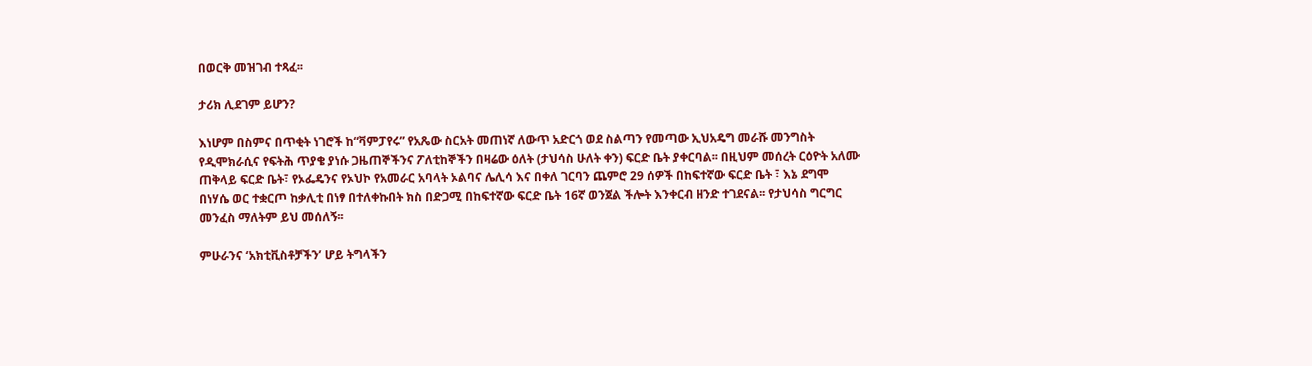በወርቅ መዝገብ ተጻፈ፡፡

ታሪክ ሊደገም ይሆን?

እነሆም በስምና በጥቂት ነገሮች ከ“ቫምፓየሩ” የአጼው ስርአት መጠነኛ ለውጥ አድርጎ ወደ ስልጣን የመጣው ኢህአዴግ መራሹ መንግስት የዲሞክራሲና የፍትሕ ጥያቄ ያነሱ ጋዜጠኞችንና ፖለቲከኞችን በዛሬው ዕለት (ታህሳስ ሁለት ቀን) ፍርድ ቤት ያቀርባል፡፡ በዚህም መሰረት ርዕዮት አለሙ ጠቅላይ ፍርድ ቤት፣ የኦፌዴንና የኦህኮ የአመራር አባላት ኦልባና ሌሊሳ እና በቀለ ገርባን ጨምሮ 29 ሰዎች በከፍተኛው ፍርድ ቤት ፣ እኔ ደግሞ በነሃሴ ወር ተቋርጦ ከቃሊቲ በነፃ በተለቀኩበት ክስ በድጋሚ በከፍተኛው ፍርድ ቤት 16ኛ ወንጀል ችሎት እንቀርብ ዘንድ ተገደናል፡፡ የታህሳስ ግርግር መንፈስ ማለትም ይህ መሰለኝ፡፡

ምሁራንና ‘አክቲቪስቶቻችን’ ሆይ ትግላችን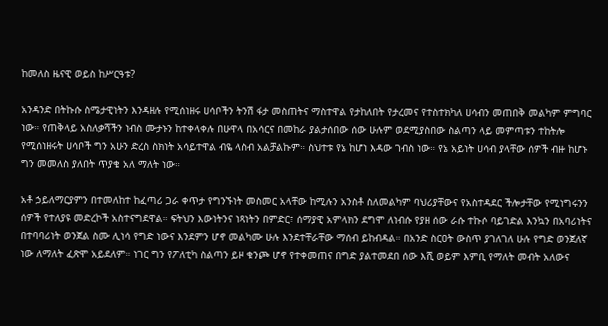ከመለስ ዜናዊ ወይስ ከሥርዓቱ?

አንዳንድ በትኩሱ ስሜታዊነትን እንዳዘሉ የሚሰነዘሩ ሀሳቦችን ትንሽ ፋታ መስጠትና ማስተዋል የታከለበት የታረመና የተስተክካለ ሀሳብን መጠበቅ መልካም ምግባር ነው። የጠቅላይ አስለቃሻችን ነብስ ሙታኑን ከተቀላቀሉ በሁዋላ በአሳርና በመከራ ያልታሰበው ሰው ሁሉም ወደሚያስበው ስልጣን ላይ መምጣቱን ተከትሎ የሚሰነዘሩት ሀሳቦች ግን አሁን ድረስ ስክነት አሳይተዋል ብዬ ላስብ አልቻልኩም። ስህተቱ የኔ ከሆነ እዳው ገብስ ነው። የኔ አይነት ሀሳብ ያላቸው ሰዎች ብዙ ከሆኑ ግን መመለስ ያለበት ጥያቄ አለ ማለት ነው።

አቶ ኃይለማርያምን በተመለከተ ከፈጣሪ ጋራ ቀጥታ የግንኙነት መስመር አላቸው ከሚሉን አንስቶ ስለመልካም ባህሪያቸውና የአስተዳደር ችሎታቸው የሚነግሩንን ሰዎች የተለያዩ መድረኮች አስተናግደዋል። ፍትህን እውነትንና ነጻነትን በምድር፣ ሰማያዊ አምላክን ደግሞ ለነብሱ የያዘ ሰው ራሱ ተኩሶ ባይገድል እንኳን በአባሪነትና በተባባሪነት ወንጀል ስሙ ሊነሳ የግድ ነውና እንደምን ሆኖ መልካሙ ሁሉ እንደተቸራቸው ማሰብ ይከብዳል። በአንድ ስርዐት ውስጥ ያገለገለ ሁሉ የግድ ወንጀለኛ ነው ለማለት ፈጽሞ አይደለም። ነገር ግን የፖለቲካ ስልጣን ይዞ ቁንጮ ሆኖ የተቀመጠና በግድ ያልተመደበ ሰው እሺ ወይም እምቢ የማለት መብት አለውና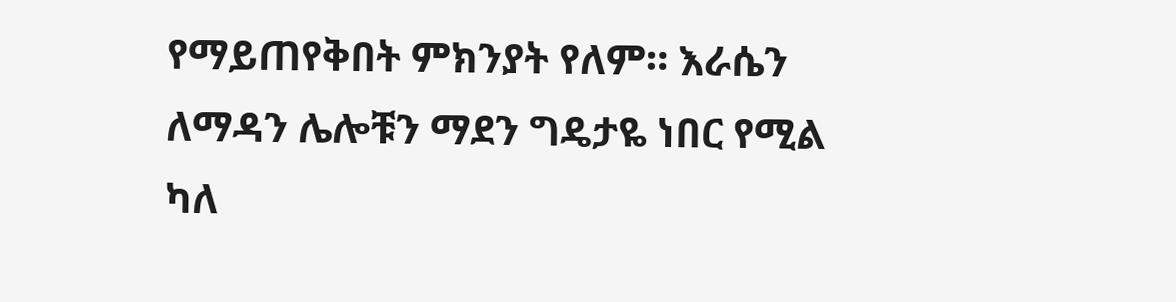የማይጠየቅበት ምክንያት የለም። እራሴን ለማዳን ሌሎቹን ማደን ግዴታዬ ነበር የሚል ካለ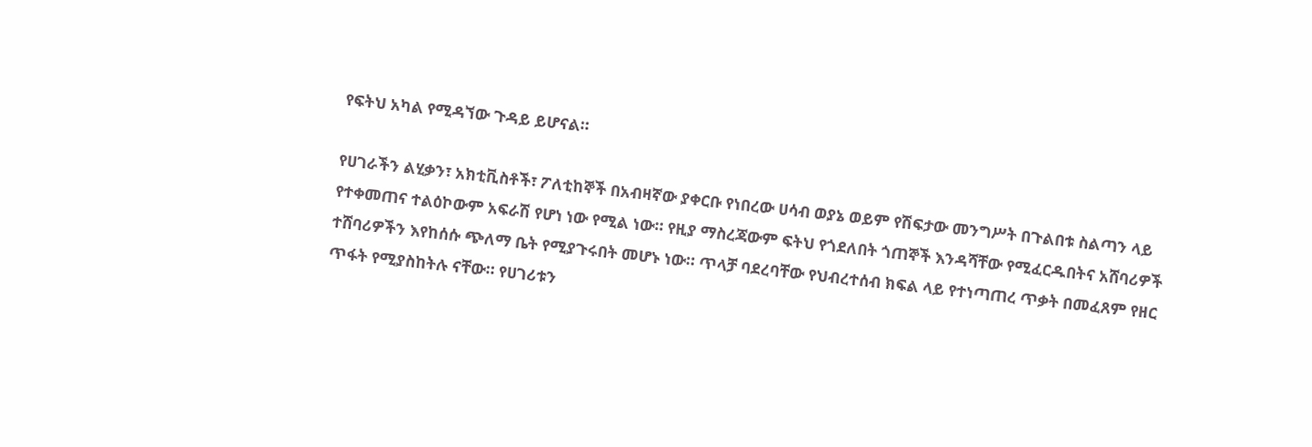የፍትህ አካል የሚዳኘው ጉዳይ ይሆናል።

የሀገራችን ልሂቃን፣ አክቲቪስቶች፣ ፖለቲከኞች በአብዛኛው ያቀርቡ የነበረው ሀሳብ ወያኔ ወይም የሽፍታው መንግሥት በጉልበቱ ስልጣን ላይ የተቀመጠና ተልዕኮውም አፍራሽ የሆነ ነው የሚል ነው። የዚያ ማስረጃውም ፍትህ የጎደለበት ጎጠኞች እንዳሻቸው የሚፈርዱበትና አሸባሪዎች ተሸባሪዎችን እየከሰሱ ጭለማ ቤት የሚያጉሩበት መሆኑ ነው። ጥላቻ ባደረባቸው የህብረተሰብ ክፍል ላይ የተነጣጠረ ጥቃት በመፈጸም የዘር ጥፋት የሚያስከትሉ ናቸው። የሀገሪቱን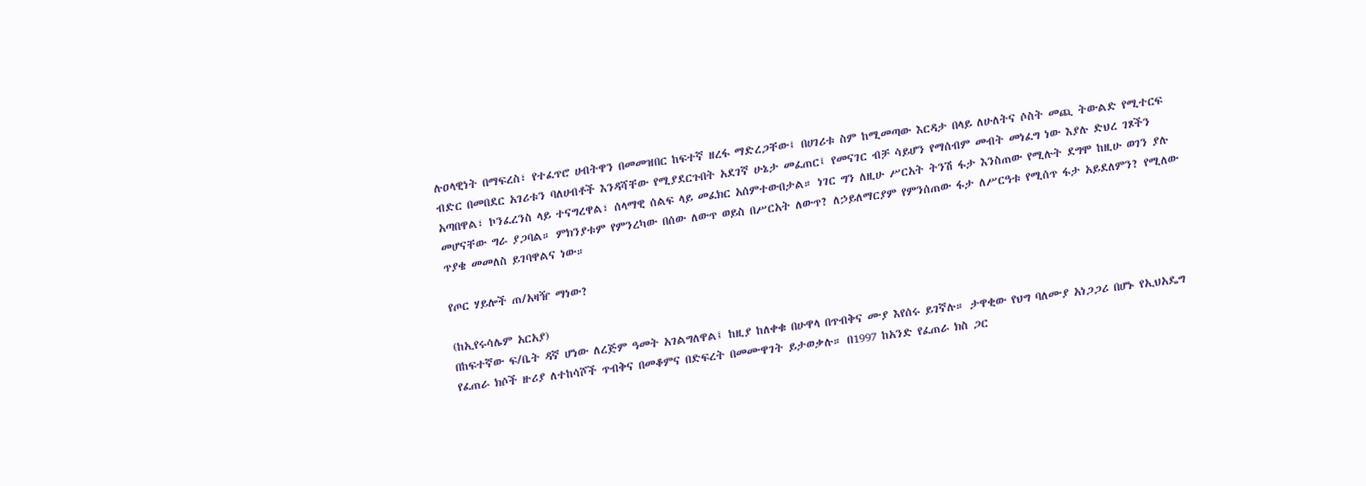ሉዐላዊነት በማፍረስ፣ የተፈጥሮ ሀብትዋን በመመዝበር ከፍተኛ ዘረፋ ማድረጋቸው፤ በሀገሪቱ ስም ከሚመጣው እርዳታ በላይ ለሁለትና ሶስት መጪ ትውልድ የሚተርፍ ብድር በመበደር አገሪቱን ባለሀብቶች እንዳሻቸው የሚያደርጉበት አደገኛ ሁኔታ መፈጠር፤ የመናገር ብቻ ሳይሆን የማሰብም መብት መነፈግ ነው እያሉ ድህረ ገጾችን አጣበዋል፣ ኮንፈረንስ ላይ ተናግረዋል፣ ሰላማዊ ሰልፍ ላይ መፈክር አሰምተውበታል። ነገር ግን ለዚሁ ሥርአት ትንሽ ፋታ እንስጠው የሚሉት ደግሞ ከዚሁ ወገን ያሉ መሆናቸው ግራ ያጋባል። ምክንያቱም የምንረካው በሰው ለውጥ ወይስ በሥርአት ለውጥ? ለኃይለማርያም የምንሰጠው ፋታ ለሥርዓቱ የሚሰጥ ፋታ አይደለምን? የሚለው ጥያቄ መመለስ ይገባዋልና ነው።

የጦር ሃይሎች ጠ/አዛዥ ማነው?

(ከኢየሩሳሌም አርአያ)
በከፍተኛው ፍ/ቤት ዳኛ ሆነው ለረጅም ዓመት አገልግለዋል፤ ከዚያ ከለቀቁ በሁዋላ በጥብቅና ሙያ እየሰሩ ይገኛሉ። ታዋቂው የህግ ባለሙያ አነጋጋሪ በሆኑ የኢህአዴግ የፈጠራ ክሶች ዙሪያ ለተከሳሾች ጥብቅና በመቆምና በድፍረት በመሙዋገት ይታወቃሉ። በ1997 ከአንድ የፈጠራ ክስ ጋር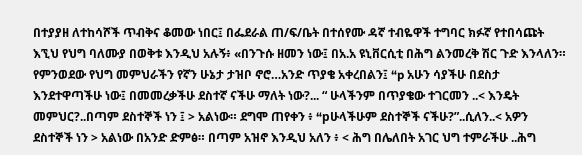በተያያዘ ለተከሳሾች ጥብቅና ቆመው ነበር፤ በፌደራል ጠ/ፍ/ቤት በተሰየሙ ዳኛ ተብዬዋች ተግባር ክፉኛ የተበሳጩት እኚህ የህግ ባለሙያ በወቅቱ እንዲህ አሉኝ፥ «በንጉሱ ዘመን ነው፤ በአ.አ ዩኒቨርሲቲ በሕግ ልንመረቅ ሽር ጉድ እንላለን። የምንወደው የህግ መምህራችን የኛን ሁኔታ ታዝቦ ኖሮ…አንድ ጥያቄ አቀረበልን፤ “p አሁን ሳያችሁ በደስታ እንደተዋጣችሁ ነው፤ በመመረቃችሁ ደስተኛ ናችሁ ማለት ነው?... “ ሁላችንም በጥያቄው ተገርመን ..< እንዴት መምህር?..በጣም ደስተኞች ነን ፤ > አልነው። ደግሞ ጠየቀን ፥ “pሁላችሁም ደስተኞች ናችሁ?”..ሲለን..< አዎን ደስተኞች ነን > አልነው በአንድ ድምፅ። በጣም አዝኖ እንዲህ አለን ፥ < ሕግ በሌለበት አገር ህግ ተምራችሁ ..ሕግ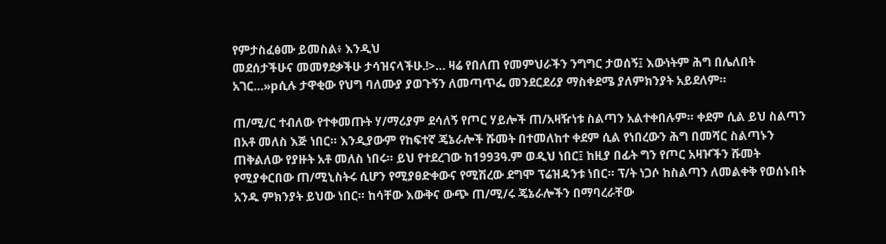የምታስፈፅሙ ይመስል፥ እንዲህ
መደሰታችሁና መመፃደቃችሁ ታሳዝናላችሁ.!>… ዛሬ የበለጠ የመምህራችን ንግግር ታወሰኝ፤ እውነትም ሕግ በሌለበት አገር…»pሲሉ ታዋቂው የህግ ባለሙያ ያወጉኝን ለመጣጥፌ መንደርደሪያ ማስቀደሜ ያለምክንያት አይደለም።

ጠ/ሚ/ር ተብለው የተቀመጡት ሃ/ማሪያም ደሳለኝ የጦር ሃይሎች ጠ/አዛዥነቱ ስልጣን አልተቀበሉም። ቀደም ሲል ይህ ስልጣን በአቶ መለስ እጅ ነበር። እንዲያውም የከፍተኛ ጄኔራሎች ሹመት በተመለከተ ቀደም ሲል የነበረውን ሕግ በመሻር ስልጣኑን ጠቅልለው የያዙት አቶ መለስ ነበሩ። ይህ የተደረገው ከ1993ዓ.ም ወዲህ ነበር፤ ከዚያ በፊት ግን የጦር አዛዦችን ሹመት የሚያቀርበው ጠ/ሚኒስትሩ ሲሆን የሚያፀድቀውና የሚሽረው ደግሞ ፕሬዝዳንቱ ነበር። ፕ/ት ነጋሶ ከስልጣን ለመልቀቅ የወሰኑበት አንዱ ምክንያት ይህው ነበር። ከሳቸው እውቅና ውጭ ጠ/ሚ/ሩ ጄኔራሎችን በማባረራቸው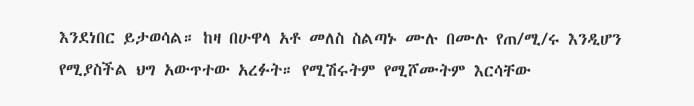እንደነበር ይታወሳል። ከዛ በሁዋላ አቶ መለስ ስልጣኑ ሙሉ በሙሉ የጠ/ሚ/ሩ እንዲሆን የሚያስችል ህግ አውጥተው አረፉት። የሚሽሩትም የሚሾሙትም እርሳቸው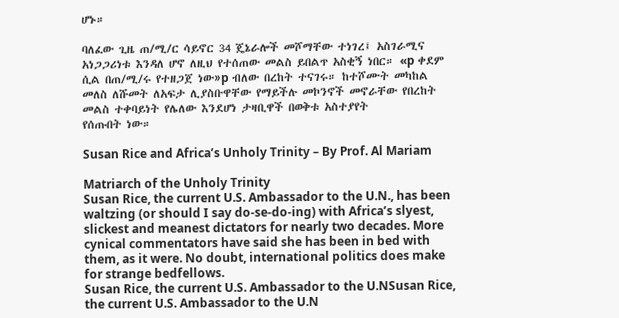ሆኑ።

ባለፈው ጊዜ ጠ/ሚ/ር ሳይኖር 34 ጄኔራሎች መሾማቸው ተነገረ፤ አስገራሚና አነጋጋሪነቱ እንዳለ ሆኖ ለዚህ የተሰጠው መልስ ይበልጥ አስቂኝ ነበር። «p ቀደም ሲል በጠ/ሚ/ሩ የተዘጋጀ ነው»p ብለው በረከት ተናገሩ። ከተሾሙት መካከል መለስ ለሹመት ለአፍታ ሊያስቡዋቸው የማይችሉ መኮንኖች መኖራቸው የበረከት መልስ ተቀባይነት የሌለው እንደሆነ ታዛቢዋች በወቅቱ አስተያየት
የሰጡበት ነው።

Susan Rice and Africa’s Unholy Trinity – By Prof. Al Mariam

Matriarch of the Unholy Trinity
Susan Rice, the current U.S. Ambassador to the U.N., has been waltzing (or should I say do-se-do-ing) with Africa’s slyest, slickest and meanest dictators for nearly two decades. More cynical commentators have said she has been in bed with them, as it were. No doubt, international politics does make for strange bedfellows.
Susan Rice, the current U.S. Ambassador to the U.NSusan Rice, the current U.S. Ambassador to the U.N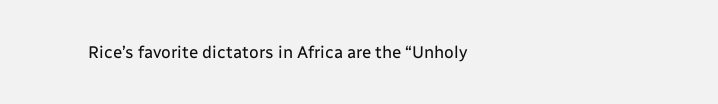Rice’s favorite dictators in Africa are the “Unholy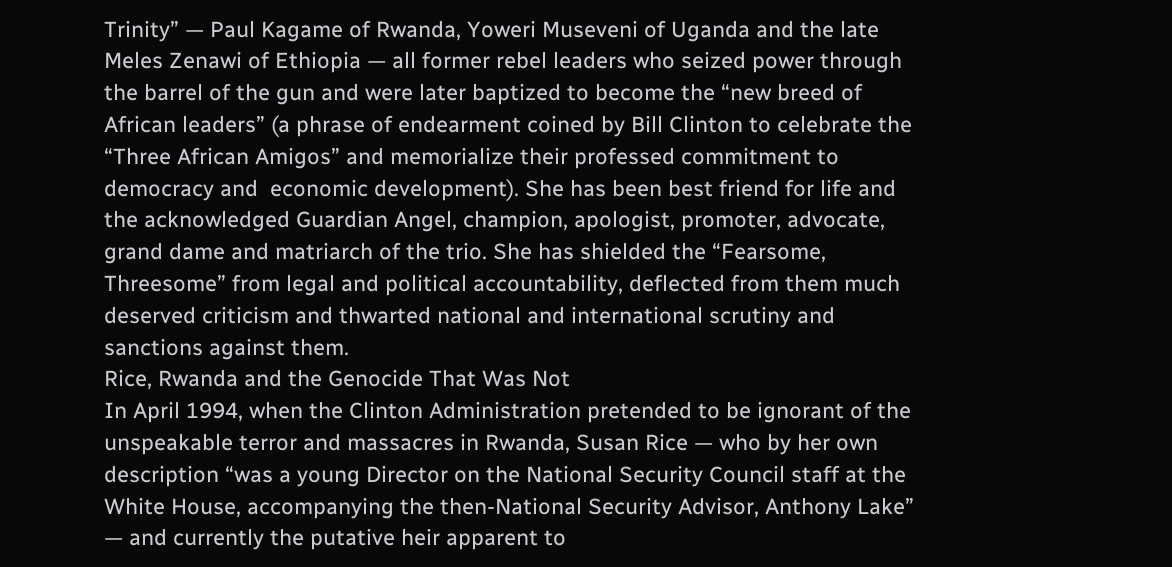Trinity” — Paul Kagame of Rwanda, Yoweri Museveni of Uganda and the late Meles Zenawi of Ethiopia — all former rebel leaders who seized power through the barrel of the gun and were later baptized to become the “new breed of  African leaders” (a phrase of endearment coined by Bill Clinton to celebrate the “Three African Amigos” and memorialize their professed commitment to democracy and  economic development). She has been best friend for life and the acknowledged Guardian Angel, champion, apologist, promoter, advocate, grand dame and matriarch of the trio. She has shielded the “Fearsome, Threesome” from legal and political accountability, deflected from them much deserved criticism and thwarted national and international scrutiny and sanctions against them.
Rice, Rwanda and the Genocide That Was Not
In April 1994, when the Clinton Administration pretended to be ignorant of the unspeakable terror and massacres in Rwanda, Susan Rice — who by her own description “was a young Director on the National Security Council staff at the White House, accompanying the then-National Security Advisor, Anthony Lake” — and currently the putative heir apparent to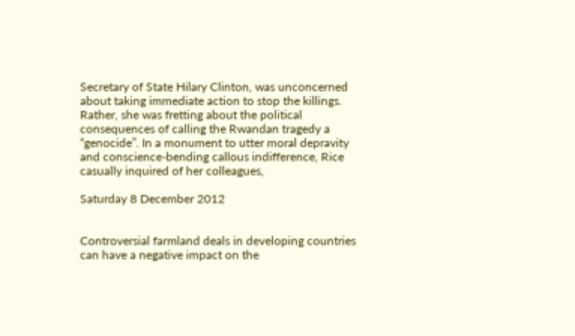Secretary of State Hilary Clinton, was unconcerned about taking immediate action to stop the killings. Rather, she was fretting about the political consequences of calling the Rwandan tragedy a “genocide”. In a monument to utter moral depravity and conscience-bending callous indifference, Rice casually inquired of her colleagues,

Saturday 8 December 2012


Controversial farmland deals in developing countries can have a negative impact on the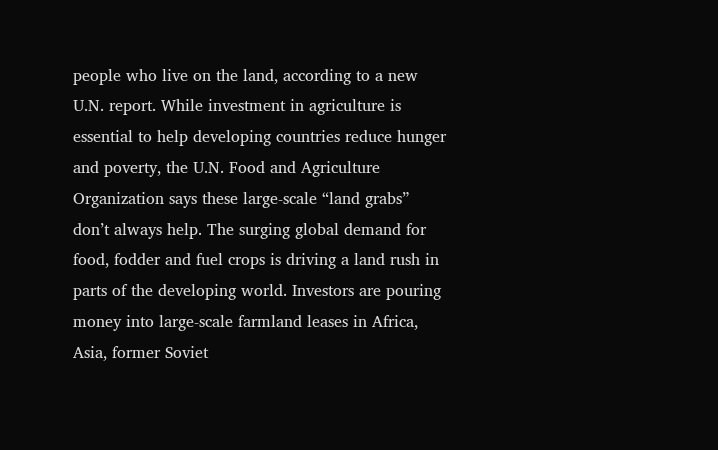people who live on the land, according to a new U.N. report. While investment in agriculture is essential to help developing countries reduce hunger and poverty, the U.N. Food and Agriculture Organization says these large-scale “land grabs” don’t always help. The surging global demand for food, fodder and fuel crops is driving a land rush in parts of the developing world. Investors are pouring money into large-scale farmland leases in Africa, Asia, former Soviet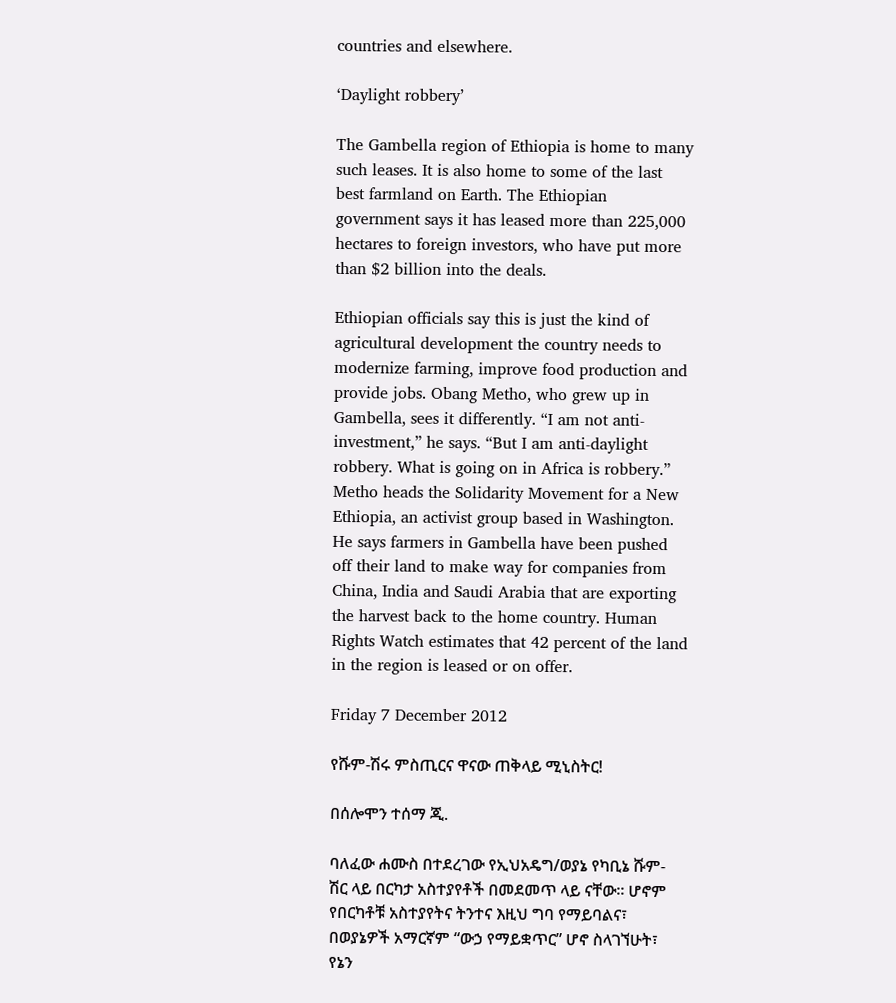countries and elsewhere.

‘Daylight robbery’

The Gambella region of Ethiopia is home to many such leases. It is also home to some of the last best farmland on Earth. The Ethiopian government says it has leased more than 225,000 hectares to foreign investors, who have put more than $2 billion into the deals.

Ethiopian officials say this is just the kind of agricultural development the country needs to modernize farming, improve food production and provide jobs. Obang Metho, who grew up in Gambella, sees it differently. “I am not anti-investment,” he says. “But I am anti-daylight robbery. What is going on in Africa is robbery.” Metho heads the Solidarity Movement for a New Ethiopia, an activist group based in Washington. He says farmers in Gambella have been pushed off their land to make way for companies from China, India and Saudi Arabia that are exporting the harvest back to the home country. Human Rights Watch estimates that 42 percent of the land in the region is leased or on offer.

Friday 7 December 2012

የሹም-ሽሩ ምስጢርና ዋናው ጠቅላይ ሚኒስትር!

በሰሎሞን ተሰማ ጂ.

ባለፈው ሐሙስ በተደረገው የኢህአዴግ/ወያኔ የካቢኔ ሹም-ሽር ላይ በርካታ አስተያየቶች በመደመጥ ላይ ናቸው፡፡ ሆኖም
የበርካቶቹ አስተያየትና ትንተና እዚህ ግባ የማይባልና፣ በወያኔዎች አማርኛም “ውኃ የማይቋጥር” ሆኖ ስላገኘሁት፣ የኔን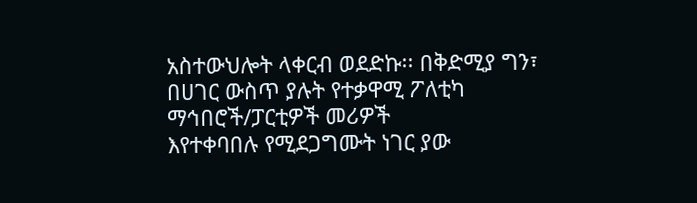አስተውህሎት ላቀርብ ወደድኩ፡፡ በቅድሚያ ግን፣ በሀገር ውስጥ ያሉት የተቃዋሚ ፖለቲካ ማኅበሮች/ፓርቲዎች መሪዎች
እየተቀባበሉ የሚደጋግሙት ነገር ያው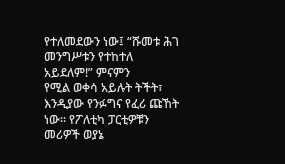የተለመደውን ነው፤ “ሹመቱ ሕገ መንግሥቱን የተከተለ አይደለም!” ምናምን
የሚል ወቀሳ አይሉት ትችት፣ እንዲያው የንፉግና የፈሪ ጩኸት ነው፡፡ የፖለቲካ ፓርቲዎቹን መሪዎች ወያኔ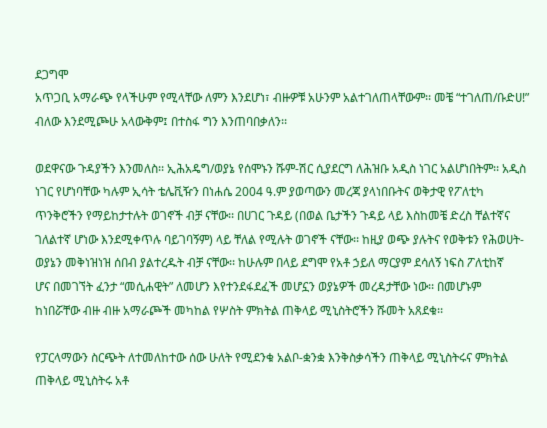ደጋግሞ
አጥጋቢ አማራጭ የላችሁም የሚላቸው ለምን እንደሆነ፣ ብዙዎቹ አሁንም አልተገለጠላቸውም፡፡ መቼ “ተገለጠ/ቡድሀ!”
ብለው እንደሚጮሁ አላውቅም፤ በተስፋ ግን እንጠባበቃለን፡፡

ወደዋናው ጉዳያችን እንመለስ፡፡ ኢሕአዴግ/ወያኔ የሰሞኑን ሹም-ሽር ሲያደርግ ለሕዝቡ አዲስ ነገር አልሆነበትም፡፡ አዲስ
ነገር የሆነባቸው ካሉም ኢሳት ቴሌቪዥን በነሐሴ 2004 ዓ.ም ያወጣውን መረጃ ያላነበቡትና ወቅታዊ የፖለቲካ
ጥንቅሮችን የማይከታተሉት ወገኖች ብቻ ናቸው፡፡ በሀገር ጉዳይ (በወል ቤታችን ጉዳይ ላይ እስከመቼ ድረስ ቸልተኛና
ገለልተኛ ሆነው እንደሚቀጥሉ ባይገባኝም) ላይ ቸለል የሚሉት ወገኖች ናቸው፡፡ ከዚያ ወጭ ያሉትና የወቅቱን የሕወሀት-
ወያኔን መቅነዝነዝ ሰበብ ያልተረዱት ብቻ ናቸው፡፡ ከሁሉም በላይ ደግሞ የአቶ ኃይለ ማርያም ደሳለኝ ነፍስ ፖለቲከኛ
ሆና በመገኘት ፈንታ “መሲሐዊት” ለመሆን እየተንደፋደፈች መሆኗን ወያኔዎች መረዳታቸው ነው፡፡ በመሆኑም
ከነበሯቸው ብዙ ብዙ አማራጮች መካከል የሦስት ምክትል ጠቅላይ ሚኒስትሮችን ሹመት አጸደቁ፡፡

የፓርላማውን ስርጭት ለተመለከተው ሰው ሁለት የሚደንቁ አልቦ-ቋንቋ እንቅስቃሳችን ጠቅላይ ሚኒስትሩና ምክትል
ጠቅላይ ሚኒስትሩ አቶ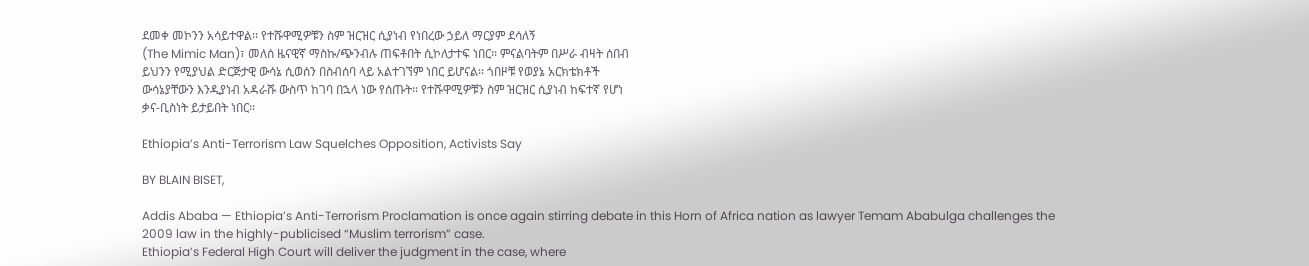ደመቀ መኮንን አሳይተዋል፡፡ የተሹዋሚዎቹን ስም ዝርዝር ሲያነብ የነበረው ኃይለ ማርያም ደሳለኝ
(The Mimic Man)፣ መለሰ ዜናዊኛ ማስኩ/ጭንብሉ ጠፍቶበት ሲኮለታተፍ ነበር፡፡ ምናልባትም በሥራ ብዛት ሰበብ
ይህንን የሚያህል ድርጅታዊ ውሳኔ ሲወሰን በስብሰባ ላይ አልተገኘም ነበር ይሆናል፡፡ ጎበዞቹ የወያኔ አርክቴክቶች
ውሳኔያቸውን እንዲያነብ አዳራሹ ውስጥ ከገባ በኋላ ነው የሰጡት፡፡ የተሹዋሚዎቹን ስም ዝርዝር ሲያነብ ከፍተኛ የሆነ
ቃና-ቢስነት ይታይበት ነበር፡፡

Ethiopia’s Anti-Terrorism Law Squelches Opposition, Activists Say

BY BLAIN BISET,

Addis Ababa — Ethiopia’s Anti-Terrorism Proclamation is once again stirring debate in this Horn of Africa nation as lawyer Temam Ababulga challenges the 2009 law in the highly-publicised “Muslim terrorism” case.
Ethiopia’s Federal High Court will deliver the judgment in the case, where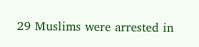29 Muslims were arrested in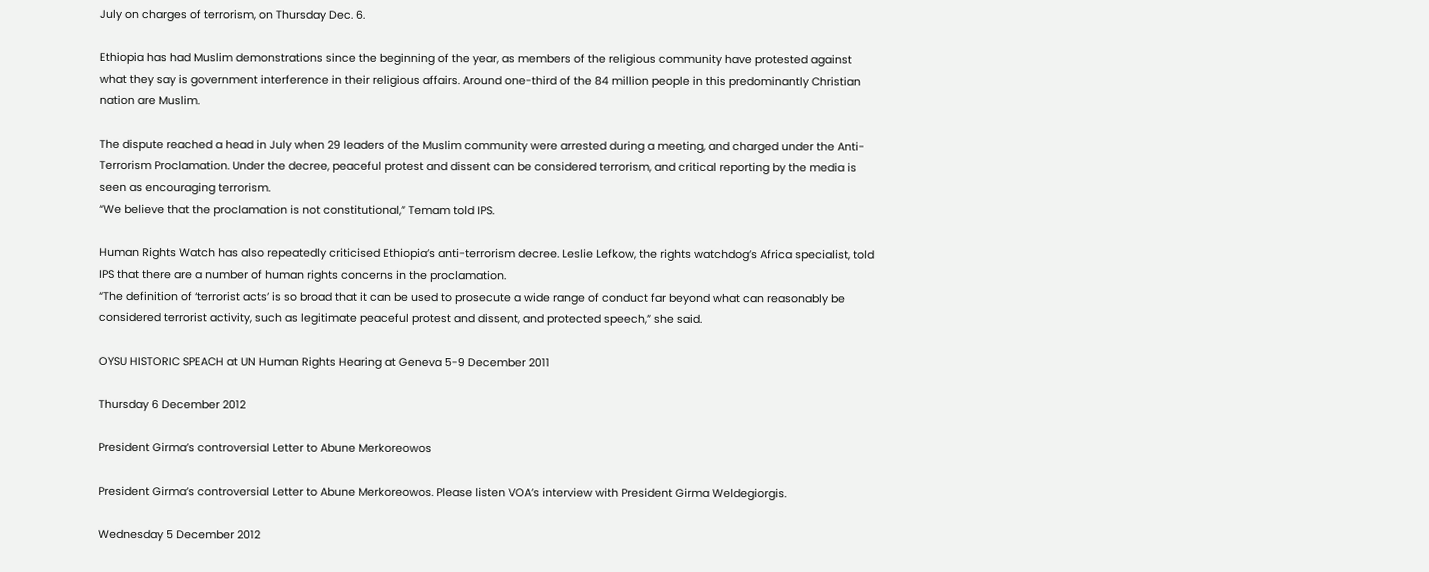July on charges of terrorism, on Thursday Dec. 6.

Ethiopia has had Muslim demonstrations since the beginning of the year, as members of the religious community have protested against what they say is government interference in their religious affairs. Around one-third of the 84 million people in this predominantly Christian nation are Muslim.

The dispute reached a head in July when 29 leaders of the Muslim community were arrested during a meeting, and charged under the Anti-Terrorism Proclamation. Under the decree, peaceful protest and dissent can be considered terrorism, and critical reporting by the media is seen as encouraging terrorism.
“We believe that the proclamation is not constitutional,” Temam told IPS.

Human Rights Watch has also repeatedly criticised Ethiopia’s anti-terrorism decree. Leslie Lefkow, the rights watchdog’s Africa specialist, told IPS that there are a number of human rights concerns in the proclamation.
“The definition of ‘terrorist acts’ is so broad that it can be used to prosecute a wide range of conduct far beyond what can reasonably be considered terrorist activity, such as legitimate peaceful protest and dissent, and protected speech,” she said.

OYSU HISTORIC SPEACH at UN Human Rights Hearing at Geneva 5-9 December 2011

Thursday 6 December 2012

President Girma’s controversial Letter to Abune Merkoreowos

President Girma’s controversial Letter to Abune Merkoreowos. Please listen VOA’s interview with President Girma Weldegiorgis.

Wednesday 5 December 2012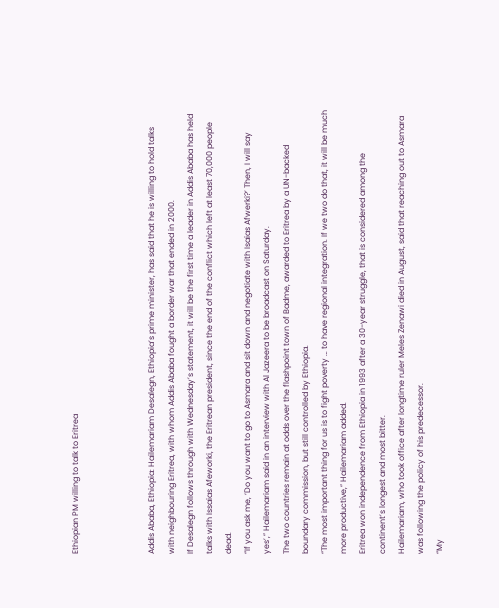Ethiopian PM willing to talk to Eritrea



Addis Ababa, Ethiopia: Hailemariam Desalegn, Ethiopia’s prime minister, has said that he is willing to hold talks with neighbouring Eritrea, with whom Addis Ababa fought a border war that ended in 2000.
If Desalegn follows through with Wednesday’s statement, it will be the first time a leader in Addis Ababa has held talks with Issaias Afeworki, the Eritrean president, since the end of the conflict which left at least 70,000 people dead.
“If you ask me, ‘Do you want to go to Asmara and sit down and negotiate with Isaias Afwerki?’ Then, I will say yes’,” Hailemariam said in an interview with Al Jazeera to be broadcast on Saturday.
The two countries remain at odds over the flashpoint town of Badme, awarded to Eritrea by a UN-backed boundary commission, but still controlled by Ethiopia.
“The most important thing for us is to fight poverty … to have regional integration. If we two do that, it will be much more productive,” Hailemariam added.
Eritrea won independence from Ethiopia in 1993 after a 30-year struggle, that is considered among the continent’s longest and most bitter.
Hailemariam, who took office after longtime ruler Meles Zenawi died in August, said that reaching out to Asmara was following the policy of his predecessor.
“My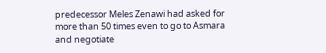predecessor Meles Zenawi had asked for more than 50 times even to go to Asmara and negotiate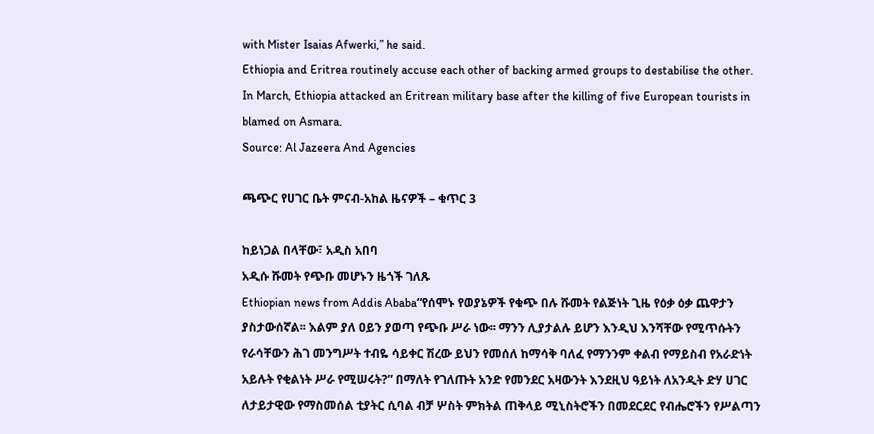with Mister Isaias Afwerki,” he said.
Ethiopia and Eritrea routinely accuse each other of backing armed groups to destabilise the other.
In March, Ethiopia attacked an Eritrean military base after the killing of five European tourists in blamed on Asmara.
Source: Al Jazeera And Agencies

ጫጭር የሀገር ቤት ምናብ-አከል ዜናዎች – ቁጥር 3

ከይነጋል በላቸው፣ አዲስ አበባ
አዲሱ ሹመት የጭቡ መሆኑን ዜጎች ገለጹ
Ethiopian news from Addis Ababa“የሰሞኑ የወያኔዎች የቁጭ በሉ ሹመት የልጅነት ጊዜ የዕቃ ዕቃ ጨዋታን ያስታውሰኛል፡፡ እልም ያለ ዐይን ያወጣ የጭቡ ሥራ ነው፡፡ ማንን ሊያታልሉ ይሆን እንዲህ እንሻቸው የሚጥሱትን የራሳቸውን ሕገ መንግሥት ተብዬ ሳይቀር ሽረው ይህን የመሰለ ከማሳቅ ባለፈ የማንንም ቀልብ የማይስብ የአራድነት አይሉት የቂልነት ሥራ የሚሠሩት?” በማለት የገለጡት አንድ የመንደር አዛውንት እንደዚህ ዓይነት ለአንዲት ድሃ ሀገር ለታይታዊው የማስመሰል ቲያትር ሲባል ብቻ ሦስት ምክትል ጠቅላይ ሚኒስትሮችን በመደርደር የብሔሮችን የሥልጣን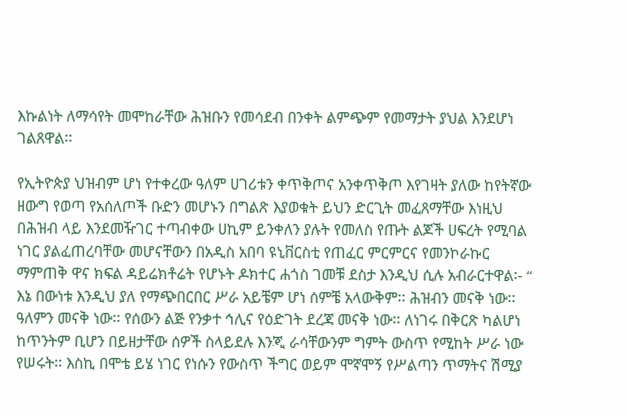እኩልነት ለማሳየት መሞከራቸው ሕዝቡን የመሳደብ በንቀት ልምጭም የመማታት ያህል እንደሆነ ገልጸዋል፡፡

የኢትዮጵያ ህዝብም ሆነ የተቀረው ዓለም ሀገሪቱን ቀጥቅጦና አንቀጥቅጦ እየገዛት ያለው ከየትኛው ዘውግ የወጣ የአሰለጦች ቡድን መሆኑን በግልጽ እያወቁት ይህን ድርጊት መፈጸማቸው እነዚህ በሕዝብ ላይ እንደመዥገር ተጣብቀው ሀኪም ይንቀለን ያሉት የመለስ የጡት ልጆች ሀፍረት የሚባል ነገር ያልፈጠረባቸው መሆናቸውን በአዲስ አበባ ዩኒቨርስቲ የጠፈር ምርምርና የመንኮራኩር ማምጠቅ ዋና ክፍል ዳይሬክቶሬት የሆኑት ዶክተር ሐጎስ ገመቹ ደስታ እንዲህ ሲሉ አብራርተዋል፡- “ እኔ በውነቱ እንዲህ ያለ የማጭበርበር ሥራ አይቼም ሆነ ሰምቼ አላውቅም፡፡ ሕዝብን መናቅ ነው፡፡ ዓለምን መናቅ ነው፡፡ የሰውን ልጅ የንቃተ ኅሊና የዕድገት ደረጃ መናቅ ነው፡፡ ለነገሩ በቅርጽ ካልሆነ ከጥንትም ቢሆን በይዘታቸው ሰዎች ስላይደሉ እንጂ ራሳቸውንም ግምት ውስጥ የሚከት ሥራ ነው የሠሩት፡፡ እስኪ በሞቴ ይሄ ነገር የነሱን የውስጥ ችግር ወይም ሞኛሞኝ የሥልጣን ጥማትና ሽሚያ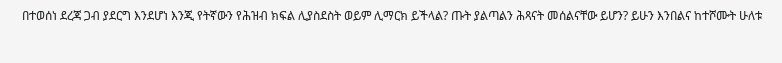በተወሰነ ደረጃ ጋብ ያደርግ እንደሆነ እንጂ የትኛውን የሕዝብ ክፍል ሊያስደስት ወይም ሊማርክ ይችላል? ጡት ያልጣልን ሕጻናት መሰልናቸው ይሆን? ይሁን እንበልና ከተሾሙት ሁለቱ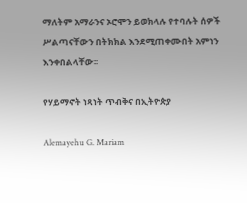ማለትም አማራንና ኦሮሞን ይወክላሉ የተባሉት ሰዎች ሥልጣናቸውን በትክክል እንደሚጠቀሙበት አምነን እንቀበልላቸው፡፡

የሃይማኖት ነጻነት ጥብቅና በኢትዮጵያ

Alemayehu G. Mariam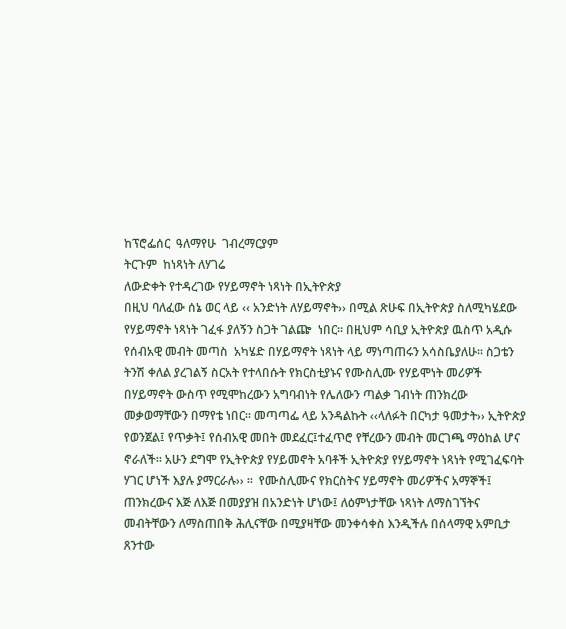ከፕሮፌሰር  ዓለማየሁ  ገብረማርያም
ትርጉም  ከነጻነት ለሃገሬ
ለውድቀት የተዳረገው የሃይማኖት ነጻነት በኢትዮጵያ
በዚህ ባለፈው ሰኔ ወር ላይ ‹‹ አንድነት ለሃይማኖት›› በሚል ጽሁፍ በኢትዮጵያ ስለሚካሄደው የሃይማኖት ነጻነት ገፈፋ ያለኝን ስጋት ገልጬ  ነበር፡፡ በዚህም ሳቢያ ኢትዮጵያ ዉስጥ አዲሱ የሰብአዊ መብት መጣስ  አካሄድ በሃይማኖት ነጻነት ላይ ማነጣጠሩን አሳስቤያለሁ፡፡ ስጋቴን  ትንሽ ቀለል ያረገልኝ ስርአት የተላበሱት የክርስቲያኑና የሙስሊሙ የሃይሞነት መሪዎች በሃይማኖት ውስጥ የሚሞከረውን አግባብነት የሌለውን ጣልቃ ገብነት ጠንክረው መቃወማቸውን በማየቴ ነበር፡፡ መጣጣፌ ላይ አንዳልኩት ‹‹ላለፉት በርካታ ዓመታት›› ኢትዮጵያ የወንጀል፤ የጥቃት፤ የሰብአዊ መበት መደፈር፤ተፈጥሮ የቸረውን መብት መርገጫ ማዕከል ሆና ኖራለች፡፡ አሁን ደግሞ የኢትዮጵያ የሃይመኖት አባቶች ኢትዮጵያ የሃይማኖት ነጻነት የሚገፈፍባት ሃገር ሆነች እያሉ ያማርራሉ›› ፡፡  የሙስሊሙና የክርስትና ሃይማኖት መሪዎችና አማኞች፤ ጠንክረውና እጅ ለእጅ በመያያዝ በአንድነት ሆነው፤ ለዕምነታቸው ነጻነት ለማስገኘትና መብትቸውን ለማስጠበቅ ሕሊናቸው በሚያዛቸው መንቀሳቀስ እንዲችሉ በሰላማዊ አምቢታ ጸንተው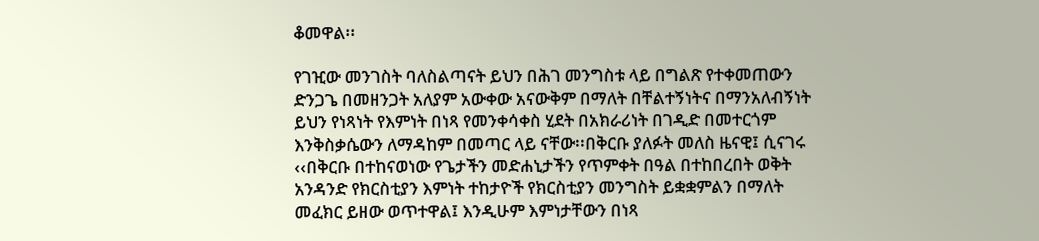ቆመዋል፡፡

የገዢው መንገስት ባለስልጣናት ይህን በሕገ መንግስቱ ላይ በግልጽ የተቀመጠውን ድንጋጌ በመዘንጋት አለያም አውቀው አናውቅም በማለት በቸልተኝነትና በማንአለብኝነት ይህን የነጻነት የእምነት በነጻ የመንቀሳቀስ ሂደት በአክራሪነት በገዲድ በመተርጎም እንቅስቃሴውን ለማዳከም በመጣር ላይ ናቸው፡፡በቅርቡ ያለፉት መለስ ዜናዊ፤ ሲናገሩ ‹‹በቅርቡ በተከናወነው የጌታችን መድሐኒታችን የጥምቀት በዓል በተከበረበት ወቅት አንዳንድ የክርስቲያን እምነት ተከታዮች የክርስቲያን መንግስት ይቋቋምልን በማለት መፈክር ይዘው ወጥተዋል፤ እንዲሁም እምነታቸውን በነጻ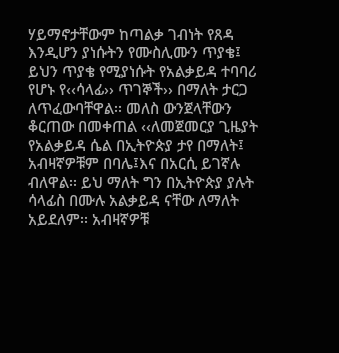ሃይማኖታቸውም ከጣልቃ ገብነት የጸዳ እንዲሆን ያነሱትን የሙስሊሙን ጥያቄ፤ ይህን ጥያቄ የሚያነሱት የአልቃይዳ ተባባሪ የሆኑ የ‹‹ሳላፊ›› ጥገኞች›› በማለት ታርጋ ለጥፈውባቸዋል፡፡ መለስ ውንጀላቸውን ቆርጠው በመቀጠል ‹‹ለመጀመርያ ጊዜያት የአልቃይዳ ሴል በኢትዮጵያ ታየ በማለት፤ አብዛኛዎቹም በባሌ፤እና በአርሲ ይገኛሉ ብለዋል፡፡ ይህ ማለት ግን በኢትዮጵያ ያሉት ሳላፊስ በሙሉ አልቃይዳ ናቸው ለማለት አይደለም፡፡ አብዛኛዎቹ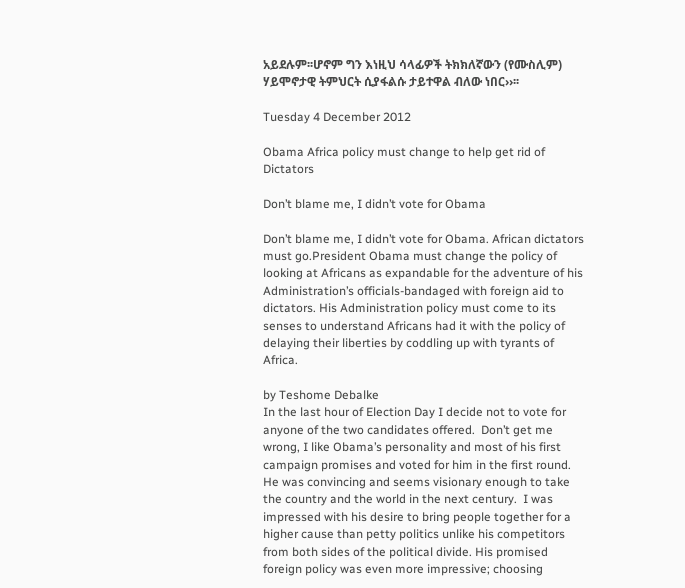አይደሉም፡፡ሆኖም ግን እነዚህ ሳላፊዎች ትክክለኛውን (የሙስሊም) ሃይሞኖታዊ ትምህርት ሲያፋልሱ ታይተዋል ብለው ነበር››፡፡

Tuesday 4 December 2012

Obama Africa policy must change to help get rid of Dictators

Don’t blame me, I didn’t vote for Obama

Don’t blame me, I didn’t vote for Obama. African dictators must go.President Obama must change the policy of looking at Africans as expandable for the adventure of his Administration’s officials-bandaged with foreign aid to dictators. His Administration policy must come to its senses to understand Africans had it with the policy of delaying their liberties by coddling up with tyrants of Africa.

by Teshome Debalke
In the last hour of Election Day I decide not to vote for anyone of the two candidates offered.  Don’t get me wrong, I like Obama’s personality and most of his first campaign promises and voted for him in the first round. He was convincing and seems visionary enough to take the country and the world in the next century.  I was impressed with his desire to bring people together for a higher cause than petty politics unlike his competitors from both sides of the political divide. His promised foreign policy was even more impressive; choosing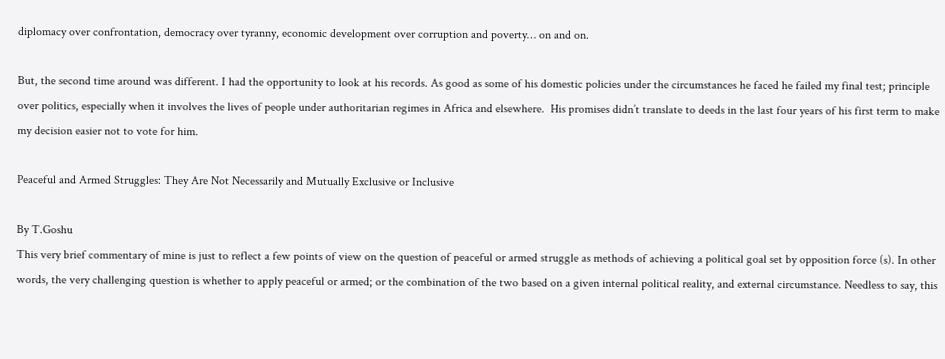diplomacy over confrontation, democracy over tyranny, economic development over corruption and poverty… on and on.

But, the second time around was different. I had the opportunity to look at his records. As good as some of his domestic policies under the circumstances he faced he failed my final test; principle over politics, especially when it involves the lives of people under authoritarian regimes in Africa and elsewhere.  His promises didn’t translate to deeds in the last four years of his first term to make my decision easier not to vote for him.

Peaceful and Armed Struggles: They Are Not Necessarily and Mutually Exclusive or Inclusive

By T.Goshu
This very brief commentary of mine is just to reflect a few points of view on the question of peaceful or armed struggle as methods of achieving a political goal set by opposition force (s). In other words, the very challenging question is whether to apply peaceful or armed; or the combination of the two based on a given internal political reality, and external circumstance. Needless to say, this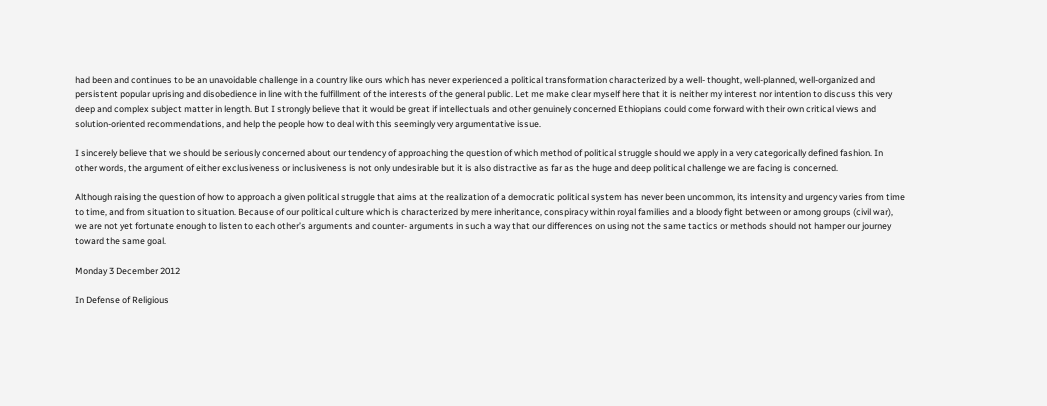had been and continues to be an unavoidable challenge in a country like ours which has never experienced a political transformation characterized by a well- thought, well-planned, well-organized and persistent popular uprising and disobedience in line with the fulfillment of the interests of the general public. Let me make clear myself here that it is neither my interest nor intention to discuss this very deep and complex subject matter in length. But I strongly believe that it would be great if intellectuals and other genuinely concerned Ethiopians could come forward with their own critical views and solution-oriented recommendations, and help the people how to deal with this seemingly very argumentative issue.

I sincerely believe that we should be seriously concerned about our tendency of approaching the question of which method of political struggle should we apply in a very categorically defined fashion. In other words, the argument of either exclusiveness or inclusiveness is not only undesirable but it is also distractive as far as the huge and deep political challenge we are facing is concerned.

Although raising the question of how to approach a given political struggle that aims at the realization of a democratic political system has never been uncommon, its intensity and urgency varies from time to time, and from situation to situation. Because of our political culture which is characterized by mere inheritance, conspiracy within royal families and a bloody fight between or among groups (civil war), we are not yet fortunate enough to listen to each other’s arguments and counter- arguments in such a way that our differences on using not the same tactics or methods should not hamper our journey toward the same goal.

Monday 3 December 2012

In Defense of Religious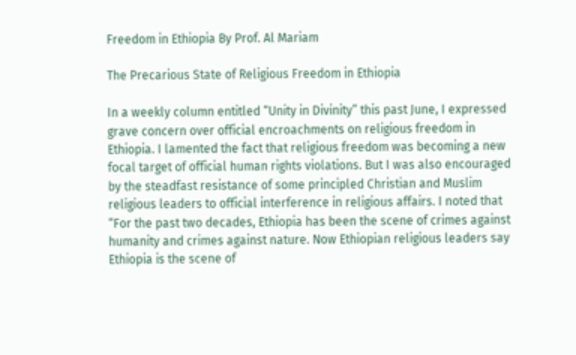Freedom in Ethiopia By Prof. Al Mariam

The Precarious State of Religious Freedom in Ethiopia

In a weekly column entitled “Unity in Divinity” this past June, I expressed grave concern over official encroachments on religious freedom in Ethiopia. I lamented the fact that religious freedom was becoming a new focal target of official human rights violations. But I was also encouraged by the steadfast resistance of some principled Christian and Muslim religious leaders to official interference in religious affairs. I noted that “For the past two decades, Ethiopia has been the scene of crimes against humanity and crimes against nature. Now Ethiopian religious leaders say Ethiopia is the scene of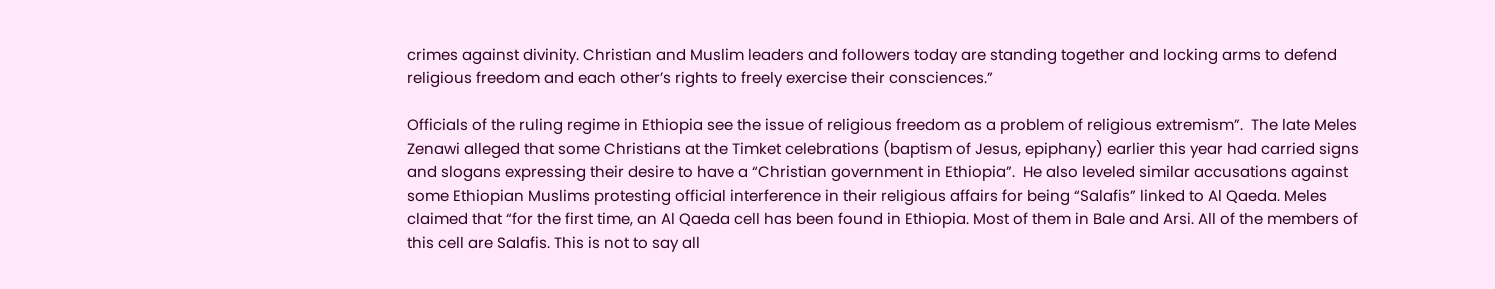crimes against divinity. Christian and Muslim leaders and followers today are standing together and locking arms to defend religious freedom and each other’s rights to freely exercise their consciences.”

Officials of the ruling regime in Ethiopia see the issue of religious freedom as a problem of religious extremism”.  The late Meles Zenawi alleged that some Christians at the Timket celebrations (baptism of Jesus, epiphany) earlier this year had carried signs and slogans expressing their desire to have a “Christian government in Ethiopia”.  He also leveled similar accusations against some Ethiopian Muslims protesting official interference in their religious affairs for being “Salafis” linked to Al Qaeda. Meles claimed that “for the first time, an Al Qaeda cell has been found in Ethiopia. Most of them in Bale and Arsi. All of the members of this cell are Salafis. This is not to say all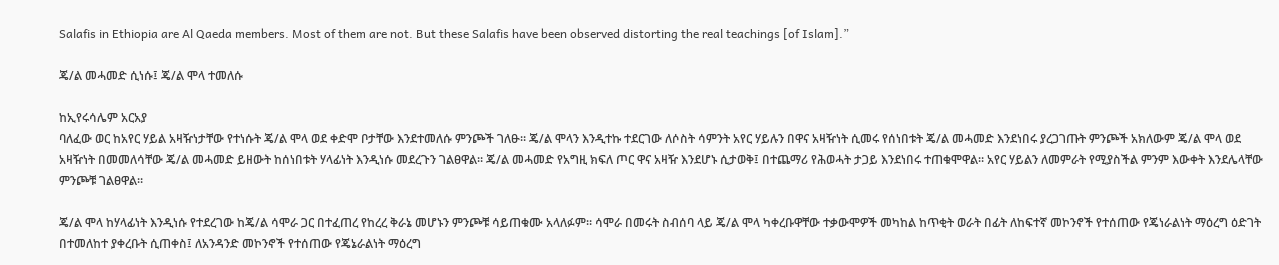Salafis in Ethiopia are Al Qaeda members. Most of them are not. But these Salafis have been observed distorting the real teachings [of Islam].”

ጄ/ል መሓመድ ሲነሱ፤ ጄ/ል ሞላ ተመለሱ

ከኢየሩሳሌም አርአያ
ባለፈው ወር ከአየር ሃይል አዛዥነታቸው የተነሱት ጄ/ል ሞላ ወደ ቀድሞ ቦታቸው እንደተመለሱ ምንጮች ገለፁ። ጄ/ል ሞላን እንዲተኩ ተደርገው ለሶስት ሳምንት አየር ሃይሉን በዋና አዛዥነት ሲመሩ የሰነበቱት ጄ/ል መሓመድ እንደነበሩ ያረጋገጡት ምንጮች አክለውም ጄ/ል ሞላ ወደ አዛዥነት በመመለሳቸው ጄ/ል መሓመድ ይዘውት ከሰነበቱት ሃላፊነት እንዲነሱ መደረጉን ገልፀዋል። ጄ/ል መሓመድ የአግዚ ክፍለ ጦር ዋና አዛዥ እንደሆኑ ሲታወቅ፤ በተጨማሪ የሕወሓት ታጋይ እንደነበሩ ተጠቁሞዋል። አየር ሃይልን ለመምራት የሚያስችል ምንም እውቀት እንደሌላቸው ምንጮቹ ገልፀዋል።

ጄ/ል ሞላ ከሃላፊነት እንዲነሱ የተደረገው ከጄ/ል ሳሞራ ጋር በተፈጠረ የከረረ ቅራኔ መሆኑን ምንጮቹ ሳይጠቁሙ አላለፉም። ሳሞራ በመሩት ስብሰባ ላይ ጄ/ል ሞላ ካቀረቡዋቸው ተቃውሞዎች መካከል ከጥቂት ወራት በፊት ለከፍተኛ መኮንኖች የተሰጠው የጄነራልነት ማዕረግ ዕድገት በተመለከተ ያቀረቡት ሲጠቀስ፤ ለአንዳንድ መኮንኖች የተሰጠው የጄኔራልነት ማዕረግ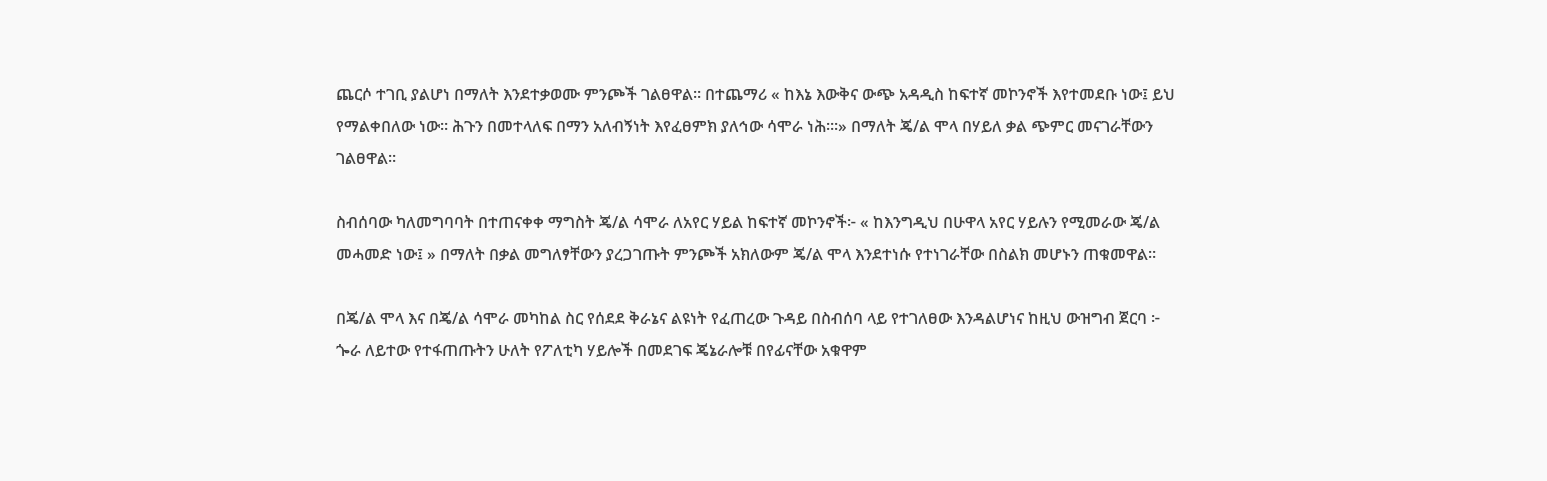ጨርሶ ተገቢ ያልሆነ በማለት እንደተቃወሙ ምንጮች ገልፀዋል። በተጨማሪ « ከእኔ እውቅና ውጭ አዳዲስ ከፍተኛ መኮንኖች እየተመደቡ ነው፤ ይህ የማልቀበለው ነው። ሕጉን በመተላለፍ በማን አለብኝነት እየፈፀምክ ያለኅው ሳሞራ ነሕ።፡» በማለት ጄ/ል ሞላ በሃይለ ቃል ጭምር መናገራቸውን ገልፀዋል።

ስብሰባው ካለመግባባት በተጠናቀቀ ማግስት ጄ/ል ሳሞራ ለአየር ሃይል ከፍተኛ መኮንኖች፦ « ከእንግዲህ በሁዋላ አየር ሃይሉን የሚመራው ጄ/ል መሓመድ ነው፤ » በማለት በቃል መግለፃቸውን ያረጋገጡት ምንጮች አክለውም ጄ/ል ሞላ እንደተነሱ የተነገራቸው በስልክ መሆኑን ጠቁመዋል።

በጄ/ል ሞላ እና በጄ/ል ሳሞራ መካከል ስር የሰደደ ቅራኔና ልዩነት የፈጠረው ጉዳይ በስብሰባ ላይ የተገለፀው እንዳልሆነና ከዚህ ውዝግብ ጀርባ ፦ ጐራ ለይተው የተፋጠጡትን ሁለት የፖለቲካ ሃይሎች በመደገፍ ጄኔራሎቹ በየፊናቸው አቁዋም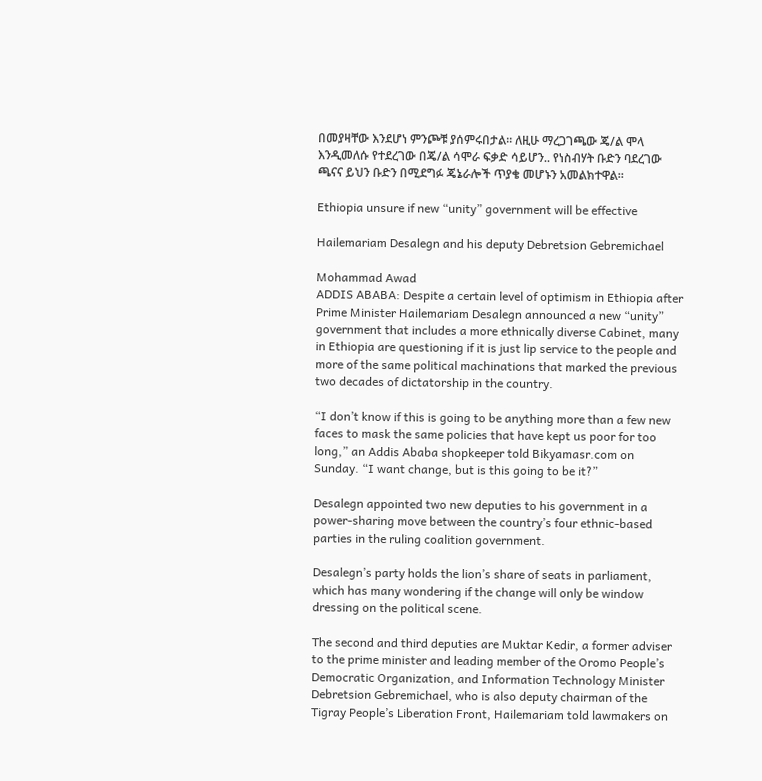በመያዛቸው እንደሆነ ምንጮቹ ያሰምሩበታል። ለዚሁ ማረጋገጫው ጄ/ል ሞላ እንዲመለሱ የተደረገው በጄ/ል ሳሞራ ፍቃድ ሳይሆን.. የነስብሃት ቡድን ባደረገው ጫናና ይህን ቡድን በሚደግፉ ጄኔራሎች ጥያቄ መሆኑን አመልክተዋል።

Ethiopia unsure if new “unity” government will be effective

Hailemariam Desalegn and his deputy Debretsion Gebremichael

Mohammad Awad
ADDIS ABABA: Despite a certain level of optimism in Ethiopia after Prime Minister Hailemariam Desalegn announced a new “unity” government that includes a more ethnically diverse Cabinet, many in Ethiopia are questioning if it is just lip service to the people and more of the same political machinations that marked the previous two decades of dictatorship in the country.

“I don’t know if this is going to be anything more than a few new faces to mask the same policies that have kept us poor for too long,” an Addis Ababa shopkeeper told Bikyamasr.com on Sunday. “I want change, but is this going to be it?”

Desalegn appointed two new deputies to his government in a power-sharing move between the country’s four ethnic-based parties in the ruling coalition government.

Desalegn’s party holds the lion’s share of seats in parliament, which has many wondering if the change will only be window dressing on the political scene.

The second and third deputies are Muktar Kedir, a former adviser to the prime minister and leading member of the Oromo People’s Democratic Organization, and Information Technology Minister Debretsion Gebremichael, who is also deputy chairman of the Tigray People’s Liberation Front, Hailemariam told lawmakers on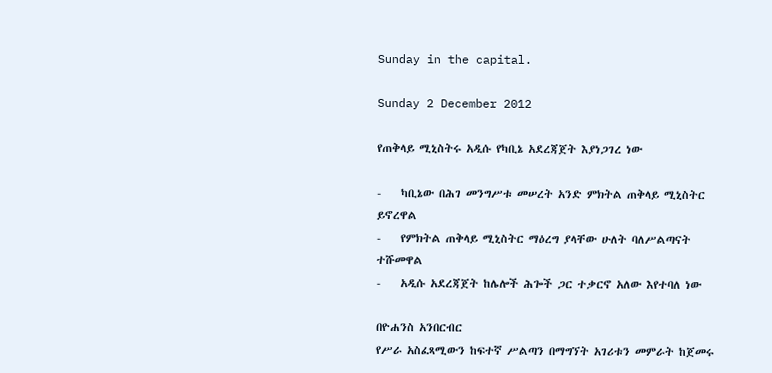Sunday in the capital.

Sunday 2 December 2012

የጠቅላይ ሚኒስትሩ አዲሱ የካቢኔ አደረጃጀት እያነጋገረ ነው

-    ካቢኔው በሕገ መንግሥቱ መሠረት አንድ ምክትል ጠቅላይ ሚኒስትር ይኖረዋል
-    የምክትል ጠቅላይ ሚኒስትር ማዕረግ ያላቸው ሁለት ባለሥልጣናት ተሹመዋል
-    አዲሱ አደረጃጀት ከሌሎች ሕጐች ጋር ተቃርኖ አለው እየተባለ ነው

በዮሐንስ አንበርብር
የሥራ አስፈጻሚውን ከፍተኛ ሥልጣን በማግኘት አገሪቱን መምራት ከጀመሩ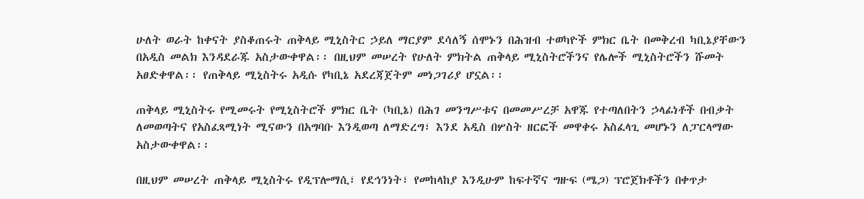ሁለት ወራት ከቀናት ያስቆጠሩት ጠቅላይ ሚኒስትር ኃይለ ማርያም ደሳለኝ ሰሞኑን በሕዝብ ተወካዮች ምክር ቤት በመቅረብ ካቢኔያቸውን በአዲስ መልክ እንዳደራጁ አስታውቀዋል፡፡ በዚህም መሠረት የሁለት ምክትል ጠቅላይ ሚኒስትሮችንና የሌሎች ሚኒስትሮችን ሹመት አፀድቀዋል፡፡ የጠቅላይ ሚኒስትሩ አዲሱ የካቢኔ አደረጃጀትም መነጋገሪያ ሆኗል፡፡

ጠቅላይ ሚኒስትሩ የሚመሩት የሚኒስትሮች ምክር ቤት (ካቢኔ) በሕገ መንግሥቱና በመመሥረቻ አዋጁ የተጣለበትን ኃላፊነቶች በብቃት ለመወጣትና የአስፈጻሚነት ሚናውን በአግባቡ እንዲወጣ ለማድረግ፣ እንደ አዲስ በሦስት ዘርፎች መዋቀሩ አስፈላጊ መሆኑን ለፓርላማው አስታውቀዋል፡፡

በዚህም መሠረት ጠቅላይ ሚኒስትሩ የዲፕሎማሲ፣ የደኅንነት፣ የመከላከያ እንዲሁም ከፍተኛና ግዙፍ (ሜጋ) ፕሮጀክቶችን በቀጥታ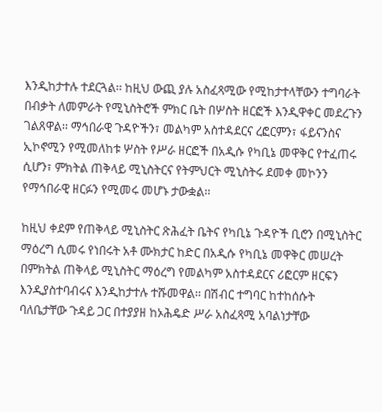እንዲከታተሉ ተደርጓል፡፡ ከዚህ ውጪ ያሉ አስፈጻሚው የሚከታተላቸውን ተግባራት በብቃት ለመምራት የሚኒስትሮች ምክር ቤት በሦስት ዘርፎች እንዲዋቀር መደረጉን ገልጸዋል፡፡ ማኅበራዊ ጉዳዮችን፣ መልካም አስተዳደርና ረፎርምን፣ ፋይናንስና ኢኮኖሚን የሚመለከቱ ሦስት የሥራ ዘርፎች በአዲሱ የካቢኔ መዋቅር የተፈጠሩ ሲሆን፣ ምክትል ጠቅላይ ሚኒስትርና የትምህርት ሚኒስትሩ ደመቀ መኮንን የማኅበራዊ ዘርፉን የሚመሩ መሆኑ ታውቋል፡፡

ከዚህ ቀደም የጠቅላይ ሚኒስትር ጽሕፈት ቤትና የካቢኔ ጉዳዮች ቢሮን በሚኒስትር ማዕረግ ሲመሩ የነበሩት አቶ ሙክታር ከድር በአዲሱ የካቢኔ መዋቅር መሠረት በምክትል ጠቅላይ ሚኒስትር ማዕረግ የመልካም አስተዳደርና ሪፎርም ዘርፍን እንዲያስተባብሩና እንዲከታተሉ ተሹመዋል፡፡ በሽብር ተግባር ከተከሰሱት ባለቤታቸው ጉዳይ ጋር በተያያዘ ከኦሕዴድ ሥራ አስፈጻሚ አባልነታቸው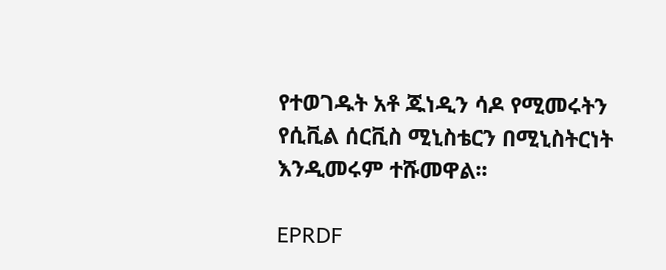የተወገዱት አቶ ጁነዲን ሳዶ የሚመሩትን የሲቪል ሰርቪስ ሚኒስቴርን በሚኒስትርነት እንዲመሩም ተሹመዋል፡፡

EPRDF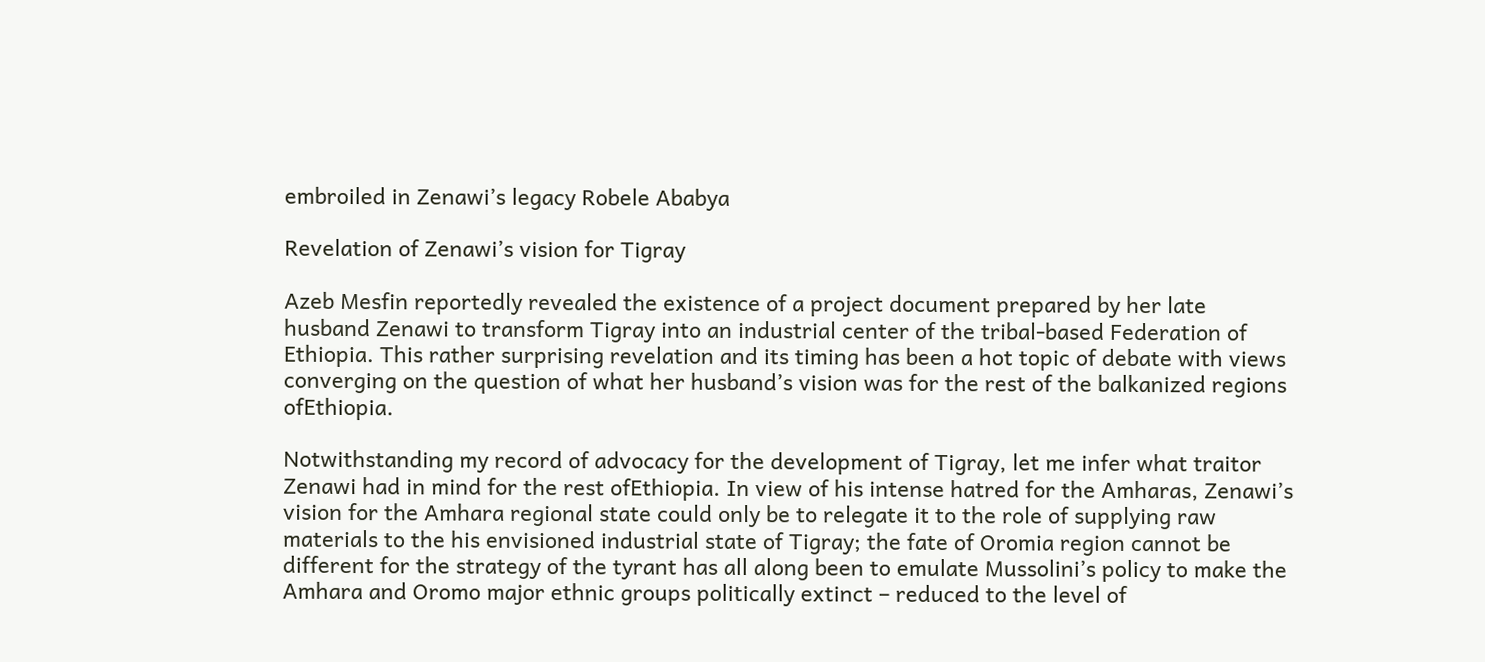embroiled in Zenawi’s legacy Robele Ababya

Revelation of Zenawi’s vision for Tigray

Azeb Mesfin reportedly revealed the existence of a project document prepared by her late husband Zenawi to transform Tigray into an industrial center of the tribal-based Federation of Ethiopia. This rather surprising revelation and its timing has been a hot topic of debate with views converging on the question of what her husband’s vision was for the rest of the balkanized regions ofEthiopia.

Notwithstanding my record of advocacy for the development of Tigray, let me infer what traitor Zenawi had in mind for the rest ofEthiopia. In view of his intense hatred for the Amharas, Zenawi’s vision for the Amhara regional state could only be to relegate it to the role of supplying raw materials to the his envisioned industrial state of Tigray; the fate of Oromia region cannot be different for the strategy of the tyrant has all along been to emulate Mussolini’s policy to make the Amhara and Oromo major ethnic groups politically extinct – reduced to the level of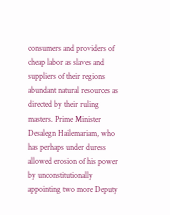consumers and providers of cheap labor as slaves and suppliers of their regions abundant natural resources as directed by their ruling masters. Prime Minister Desalegn Hailemariam, who has perhaps under duress allowed erosion of his power by unconstitutionally appointing two more Deputy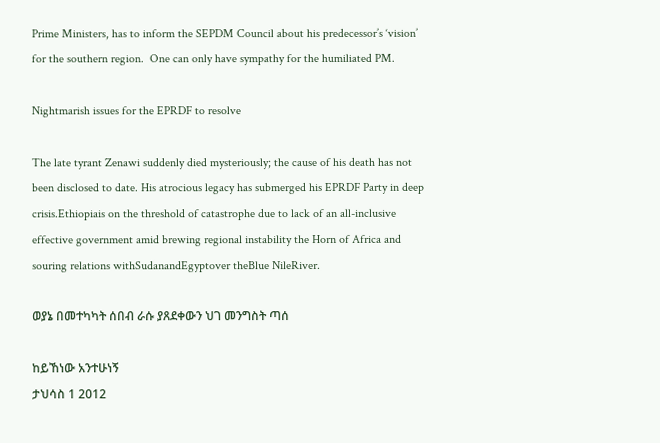Prime Ministers, has to inform the SEPDM Council about his predecessor’s ‘vision’ for the southern region.  One can only have sympathy for the humiliated PM.

Nightmarish issues for the EPRDF to resolve

The late tyrant Zenawi suddenly died mysteriously; the cause of his death has not been disclosed to date. His atrocious legacy has submerged his EPRDF Party in deep crisis.Ethiopiais on the threshold of catastrophe due to lack of an all-inclusive effective government amid brewing regional instability the Horn of Africa and souring relations withSudanandEgyptover theBlue NileRiver.

ወያኔ በመተካካት ሰበብ ራሱ ያጸደቀውን ህገ መንግስት ጣሰ

ከይኸነው አንተሁነኝ
ታህሳስ 1 2012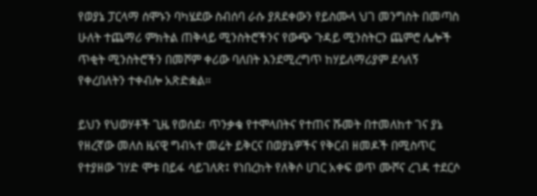የወያኔ ፓርላማ ሰሞኑን ባካሄደው ስብሰባ ራሱ ያጸደቀውን የይስሙላ ህገ መንግስት በመጣስ ሁለት ተጨማሪ ምክትል ጠቅላይ ሚንስትሮችንና የውጭ ጉዳይ ሚንስትርን ጨምሮ ሌሎች ጥቂት ሚንስትሮችን በመሾም ቀሪው ባለበት እንደሚረግጥ ከሃይለማሪያም ደሳለኝ የቀረበለትን ተቀብሎ አጽድቋል።

ይህን የህወሃቶች ጊዜ የወሰደ፣ ጥንቃቄ የተሞላበትና የተጠና ሹመት በተመለከተ ገና ያኔ የዘረኛው መለስ ዜናዊ ግብኣተ መሬት ይቅርና በወያኔዎችና የቅርብ ዘመዶች በሚስጥር የተያዘው ገሃድ ሞቱ በይፋ ሳይገለጽ፤ የነበረከት የለቅሶ ሀገር አቀፍ ወጥ ሙሾና ረገዳ ተደርሶ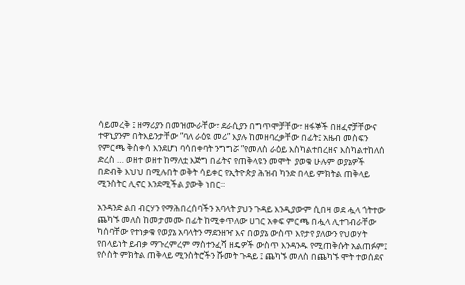ሳይመረቅ ፤ ዘማሪያን በመዝሙራቸው፣ ደራሲያን በግጥሞቻቸው፣ ዘፋኞች በዘፈኖቻቸውና ተዋኒያንም በትእይንታቸው ”ባለ ራዕዩ መሪ” እያሉ ከመዘባረቃቸው በፊት፤ አዜብ መስፍን የምርጫ ቅስቀሳ እንደሆነ ባሳበቀባት ንግግሯ ”የመለስ ራዕይ እስካልተበረዘና እስካልተከለሰ ድረስ … ወዘተ ወዘተ ከማለቷ እጅግ በፊትና የጠቅላዩን መሞት  ያወቁ ሁሉም ወያኔዎች በድብቅ እህህ በሚሉበት ወቅት ሳይቀር የኢትዮጵያ ሕዝብ ካንድ በላይ ምክትል ጠቅላይ ሚንስትር ሊኖር እንደሚችል ያውቅ ነበር።

አንዳንድ ልበ ብርሃን የማሕበረሰባችን አባላት ያህን ጉዳይ እንዲያውም ሲበዛ ወደ ሗላ ጎትተው ጨካኙ መለስ ከመታመሙ በፊት ከሚቀጥለው ሀገር አቀፍ ምርጫ በሗላ ሊተገብራቸው ካሰባቸው የተነቃቁ የወያኔ አባላትን ማደንዘዣ እና በወያኔ ውስጥ እየታየ ያለውን የህወሃት የበላይነት ይብቃ ማጉረምረም ማስተንፈሻ ዘዴዎች ውስጥ እንዳንዱ የሚጠቅሱት አልጠፉም፤ የሶስት ምክትል ጠቅላይ ሚንስትሮችን ሹመት ጉዳይ ፤ ጨካኙ መለስ በጨካኙ ሞት ተወሰደና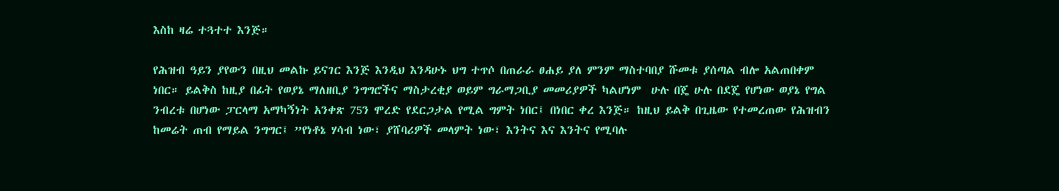እስከ ዛሬ ተጓተተ እንጅ።

የሕዝብ ዓይን ያየውን በዚህ መልኩ ይናገር እንጅ እንዲህ እንዳሁኑ ህግ ተጥሶ በጠራራ ፀሐይ ያለ ምንም ማስተባበያ ሹመቱ ያሰጣል ብሎ አልጠበቀም ነበር። ይልቅስ ከዚያ በፊት የወያኔ ማለዘቢያ ንግግሮችና ማስታረቂያ ወይም ግራማጋቢያ መመሪያዎች ካልሆነም  ሁሉ በጄ ሁሉ በደጄ የሆነው ወያኔ የግል ንብረቱ በሆነው ፓርላማ አማካኝነት አንቀጽ 75ን ሞረድ የደርጋታል የሚል ግምት ነበር፤ በነበር ቀረ እንጅ። ከዚህ ይልቅ በጊዜው የተመረጠው የሕዝብን ከመሬት ጠብ የማይል ንግግር፤ ”የነቶኔ ሃሳብ ነው፣ ያሸባሪዎች መላምት ነው፣ እንትና እና እንትና የሚባሉ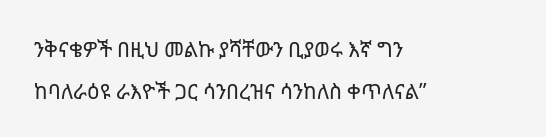ንቅናቄዎች በዚህ መልኩ ያሻቸውን ቢያወሩ እኛ ግን ከባለራዕዩ ራእዮች ጋር ሳንበረዝና ሳንከለስ ቀጥለናል”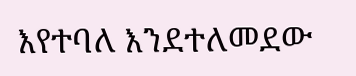እየተባለ እንደተለመደው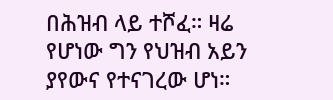በሕዝብ ላይ ተሾፈ። ዛሬ የሆነው ግን የህዝብ አይን ያየውና የተናገረው ሆነ።